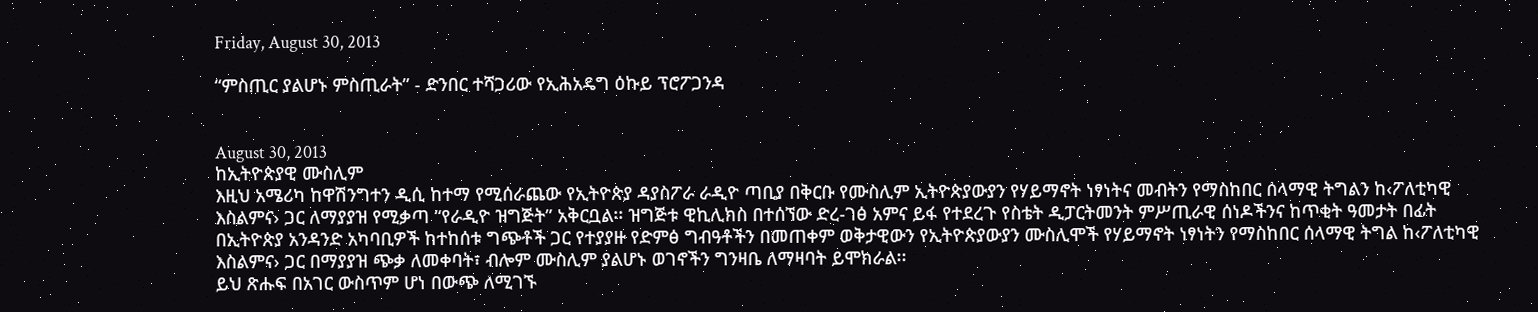Friday, August 30, 2013

“ምስጢር ያልሆኑ ምስጢራት” ‑ ድንበር ተሻጋሪው የኢሕአዴግ ዕኩይ ፕሮፖጋንዳ


August 30, 2013
ከኢትዮጵያዊ ሙስሊም
እዚህ አሜሪካ ከዋሽንግተን ዲሲ ከተማ የሚሰራጨው የኢትዮጵያ ዳያስፖራ ራዲዮ ጣቢያ በቅርቡ የሙስሊም ኢትዮጵያውያን የሃይማኖት ነፃነትና መብትን የማስከበር ሰላማዊ ትግልን ከ‹ፖለቲካዊ እስልምና› ጋር ለማያያዝ የሚቃጣ “የራዲዮ ዝግጅት” አቅርቧል፡፡ ዝግጅቱ ዊኪሊክስ በተሰኘው ድረ‑ገፅ አምና ይፋ የተደረጉ የስቴት ዲፓርትመንት ምሥጢራዊ ሰነዶችንና ከጥቂት ዓመታት በፊት በኢትዮጵያ አንዳንድ አካባቢዎች ከተከሰቱ ግጭቶች ጋር የተያያዙ የድምፅ ግብዓቶችን በመጠቀም ወቅታዊውን የኢትዮጵያውያን ሙስሊሞች የሃይማኖት ነፃነትን የማስከበር ሰላማዊ ትግል ከ‹ፖለቲካዊ እስልምና› ጋር በማያያዝ ጭቃ ለመቀባት፣ ብሎም ሙስሊም ያልሆኑ ወገኖችን ግንዛቤ ለማዛባት ይሞክራል፡፡
ይህ ጽሑፍ በአገር ውስጥም ሆነ በውጭ ለሚገኙ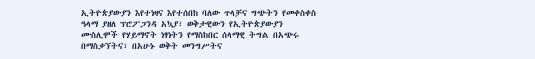ኢትዮጵያውያን እየተነዛና እየተሰበከ ባለው ጥላቻና ግጭትን የመቀስቀስ ዓላማ ያዘለ ፕሮፖጋንዳ አኳያ፣ ወቅታዊውን የኢትዮጵያውያን ሙስሊሞች የሃይማኖት ነፃነትን የማስከበር ሰላማዊ ትግል በአጭሩ በማስቃኘትና፣ በአሁኑ ወቅት መንግሥትና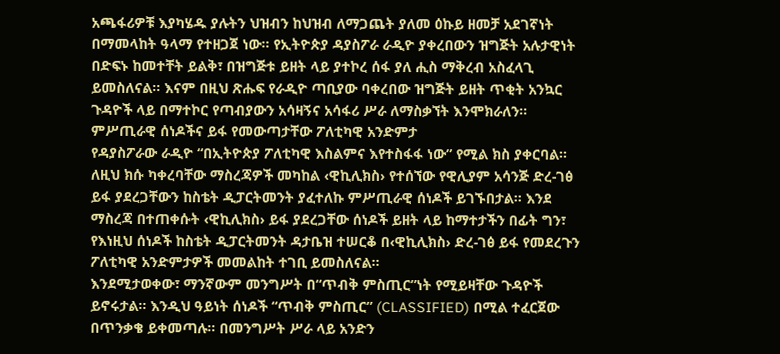አጫፋሪዎቹ እያካሄዱ ያሉትን ህዝብን ከህዝብ ለማጋጨት ያለመ ዕኩይ ዘመቻ አደገኛነት በማመላከት ዓላማ የተዘጋጀ ነው፡፡ የኢትዮጵያ ዳያስፖራ ራዲዮ ያቀረበውን ዝግጅት አሉታዊነት በድፍኑ ከመተቸት ይልቅ፣ በዝግጅቱ ይዘት ላይ ያተኮረ ሰፋ ያለ ሒስ ማቅረብ አስፈላጊ ይመስለናል፡፡ እናም በዚህ ጽሑፍ የራዲዮ ጣቢያው ባቀረበው ዝግጅት ይዘት ጥቂት አንኳር ጉዳዮች ላይ በማተኮር የጣብያውን አሳዛኝና አሳፋሪ ሥራ ለማስቃኘት እንሞክራለን፡፡
ምሥጢራዊ ሰነዶችና ይፋ የመውጣታቸው ፖለቲካዊ አንድምታ
የዳያስፖራው ራዲዮ “በኢትዮጵያ ፖለቲካዊ እስልምና እየተስፋፋ ነው” የሚል ክስ ያቀርባል፡፡ ለዚህ ክሱ ካቀረባቸው ማስረጃዎች መካከል ‹ዊኪሊክስ› የተሰኘው የዊሊያም አሳንጅ ድረ‑ገፅ ይፋ ያደረጋቸውን ከስቴት ዲፓርትመንት ያፈተለኩ ምሥጢራዊ ሰነዶች ይገኙበታል፡፡ እንደ ማስረጃ በተጠቀሱት ‹ዊኪሊክስ› ይፋ ያደረጋቸው ሰነዶች ይዘት ላይ ከማተታችን በፊት ግን፣ የእነዚህ ሰነዶች ከስቴት ዲፓርትመንት ዳታቤዝ ተሠርቆ በ‹ዊኪሊክስ› ድረ‑ገፅ ይፋ የመደረጉን ፖለቲካዊ አንድምታዎች መመልከት ተገቢ ይመስለናል፡፡
እንደሚታወቀው፣ ማንኛውም መንግሥት በ“ጥብቅ ምስጢር”ነት የሚይዛቸው ጉዳዮች ይኖሩታል፡፡ እንዲህ ዓይነት ሰነዶች “ጥብቅ ምስጢር” (CLASSIFIED) በሚል ተፈርጀው በጥንቃቄ ይቀመጣሉ፡፡ በመንግሥት ሥራ ላይ አንድን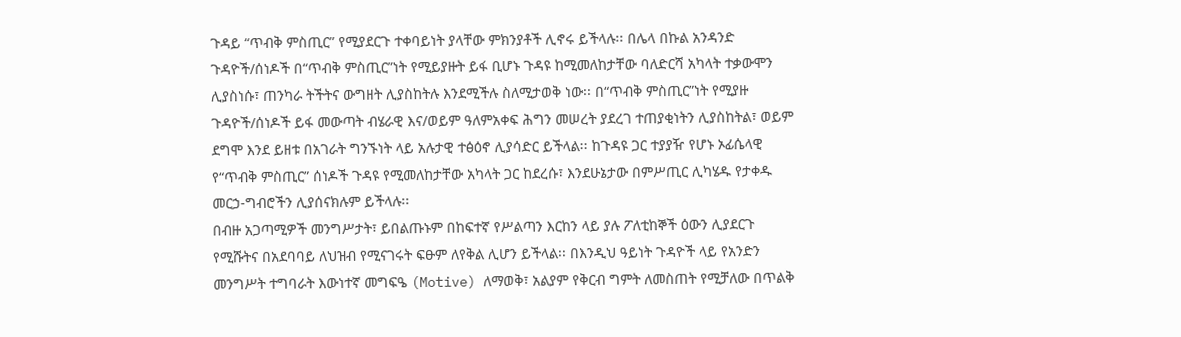ጉዳይ “ጥብቅ ምስጢር” የሚያደርጉ ተቀባይነት ያላቸው ምክንያቶች ሊኖሩ ይችላሉ፡፡ በሌላ በኩል አንዳንድ ጉዳዮች/ሰነዶች በ“ጥብቅ ምስጢር”ነት የሚይያዙት ይፋ ቢሆኑ ጉዳዩ ከሚመለከታቸው ባለድርሻ አካላት ተቃውሞን ሊያስነሱ፣ ጠንካራ ትችትና ውግዘት ሊያስከትሉ እንደሚችሉ ስለሚታወቅ ነው፡፡ በ“ጥብቅ ምስጢር”ነት የሚያዙ ጉዳዮች/ሰነዶች ይፋ መውጣት ብሄራዊ እና/ወይም ዓለምአቀፍ ሕግን መሠረት ያደረገ ተጠያቂነትን ሊያስከትል፣ ወይም ደግሞ እንደ ይዘቱ በአገራት ግንኙነት ላይ አሉታዊ ተፅዕኖ ሊያሳድር ይችላል፡፡ ከጉዳዩ ጋር ተያያዥ የሆኑ ኦፊሴላዊ የ“ጥብቅ ምስጢር” ሰነዶች ጉዳዩ የሚመለከታቸው አካላት ጋር ከደረሱ፣ እንደሁኔታው በምሥጢር ሊካሄዱ የታቀዱ መርኃ‑ግብሮችን ሊያሰናክሉም ይችላሉ፡፡
በብዙ አጋጣሚዎች መንግሥታት፣ ይበልጡኑም በከፍተኛ የሥልጣን እርከን ላይ ያሉ ፖለቲከኞች ዕውን ሊያደርጉ የሚሹትና በአደባባይ ለህዝብ የሚናገሩት ፍፁም ለየቅል ሊሆን ይችላል፡፡ በእንዲህ ዓይነት ጉዳዮች ላይ የአንድን መንግሥት ተግባራት እውነተኛ መግፍዔ (Motive) ለማወቅ፣ አልያም የቅርብ ግምት ለመስጠት የሚቻለው በጥልቅ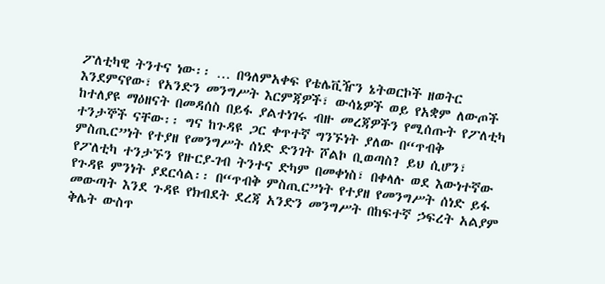ፖለቲካዊ ትንተና ነው፡፡ … በዓለምአቀፍ የቴሌቪዥን ኔትወርኮች ዘወትር እንደምናየው፣ የአንድን መንግሥት እርምጃዎች፣ ውሳኔዎች ወይ የአቋም ለውጦች ከተለያዩ ማዕዘናት በመዳሰስ በይፋ ያልተነገሩ ብዙ መረጃዎችን የሚሰጡት የፖለቲካ ተንታኞች ናቸው፡፡ ግና ከጉዳዩ ጋር ቀጥተኛ ግንኙነት ያለው በ“ጥብቅ ምስጢር”ነት የተያዘ የመንግሥት ሰነድ ድንገት ሾልኮ ቢወጣስ? ይህ ሲሆን፣ የፖለቲካ ተንታኙን የዙርያ‑ገብ ትንተና ድካም በመቀነስ፣ በቀላሉ ወደ እውነተኛው የጉዳዩ ምንነት ያደርሳል፡፡ በ“ጥብቅ ምስጢር”ነት የተያዘ የመንግሥት ሰነድ ይፋ መውጣት እንደ ጉዳዩ የክብደት ደረጃ አንድን መንግሥት በከፍተኛ ኃፍረት አልያም ቅሌት ውስጥ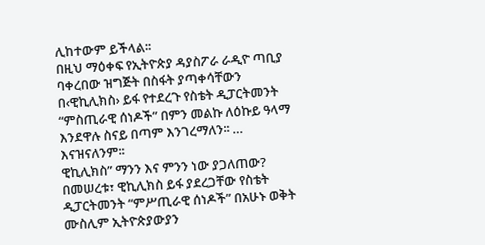ሊከተውም ይችላል፡፡
በዚህ ማዕቀፍ የኢትዮጵያ ዳያስፖራ ራዲዮ ጣቢያ ባቀረበው ዝግጅት በስፋት ያጣቀሳቸውን በ‹ዊኪሊክስ› ይፋ የተደረጉ የስቴት ዲፓርትመንት “ምስጢራዊ ሰነዶች” በምን መልኩ ለዕኩይ ዓላማ እንደዋሉ ስናይ በጣም እንገረማለን፡፡ … እናዝናለንም፡፡
ዊኪሊክስ” ማንን እና ምንን ነው ያጋለጠው?
በመሠረቱ፣ ዊኪሊክስ ይፋ ያደረጋቸው የስቴት ዲፓርትመንት “ምሥጢራዊ ሰነዶች” በአሁኑ ወቅት ሙስሊም ኢትዮጵያውያን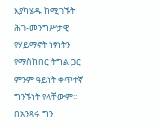እያካሄዱ ከሚገኙት ሕገ‑መንግሥታዊ የሃይማኖት ነፃነትን የማስከበር ትግል ጋር ምንም ዓይነት ቀጥተኛ ግንኙነት የላቸውም፡፡ በአንጻሩ ግን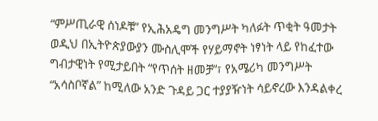“ምሥጢራዊ ሰነዶቹ” የኢሕአዴግ መንግሥት ካለፉት ጥቂት ዓመታት ወዲህ በኢትዮጵያውያን ሙስሊሞች የሃይማኖት ነፃነት ላይ የከፈተው ግብታዊነት የሚታይበት “የጥሰት ዘመቻ”፣ የአሜሪካ መንግሥት “አሳስቦኛል” ከሚለው አንድ ጉዳይ ጋር ተያያዥነት ሳይኖረው እንዳልቀረ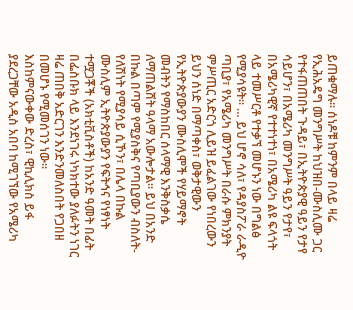ይጠቁማሉ፡፡ ሰነዶቹ ከምንም በላይ ዛሬ የኢሕአዴግ መንግሥት ከህዝበ‑ሙስሊሙ ጋር የተፋጠጠበት ጉዳይ፣ በኢትዮጵያዊ ዓይን የታየ ሳይሆን፣ በአሜሪካ መንግሥት ዓይን የታየ፣ በአሜሪካዊኛ የተተነተነ፣ በአሜሪካ ልዩ ፍላጎት ላይ ተመሥርቶ የተቃኘ መሆኑን ነው በግልፅ የሚያሳዩት፡፡ … ይህ ሆኖ ሳለ፣ የዳያስፖራ ራዲዮ ጣቢያ፣ የአሜሪካ መንግሥት በራሱ ምክንያት ምሥጢር አድርጎ ሊይዝ ይፈልገው የነበረውን ይህን ሰነድ በማጣቀስ፣ ወቅታዊውን የኢትዮጵያውያን ሙስሊሞች የሃይማኖት መብትን የማስከበር ሰላማዊ እንቅስቃሴ ለማጠልሸት ዓላማ አውሎታል፡፡ ይህ በአንድ በኩል በጣም የሚያስቅና የጣቢያውን ብስለት-የለሽነት የሚያሳይ ሲኾን፣ በሌላ በኩል ሙስሊም ኢትዮጵያውያን የፍትኅና የነፃነት ተሟጋቾች (አክቲቪስቶች) ከአንድ ዓመት በፊት በፌስቡክ ላይ እንደነገሩ ነካክተው ያለፉትን ነገር ዛሬ ጠበቅ አድርገን እንድንመለስበት የጋበዘ በመሆኑ የሚመሰገን ነው፡፡
እስከምናውቀው ድረስ፣ ዊኪሊክስ ይፋ ያደረጋቸው አዲስ አበባ ከሚገኘው የአሜሪካ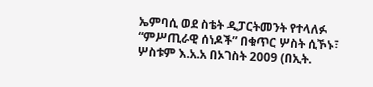ኤምባሲ ወደ ስቴት ዲፓርትመንት የተላለፉ “ምሥጢራዊ ሰነዶች” በቁጥር ሦስት ሲኾኑ፣ ሦስቱም እ.አ.አ በኦገስት 2009 (በኢት.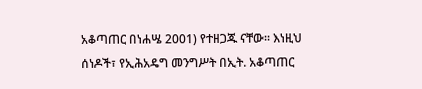አቆጣጠር በነሐሤ 2001) የተዘጋጁ ናቸው፡፡ እነዚህ ሰነዶች፣ የኢሕአዴግ መንግሥት በኢት. አቆጣጠር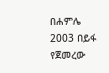በሐምሌ 2003 በይፋ የጀመረው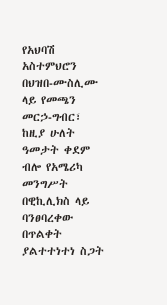የአህባሽ አስተምህሮን በህዝበ‑ሙስሊሙ ላይ የመጫን መርኃ‑ግብር፣ ከዚያ ሁለት ዓመታት ቀደም ብሎ የአሜሪካ መንግሥት በዊኪሊክስ ላይ ባንፀባረቀው በጥልቀት ያልተተነተነ ስጋት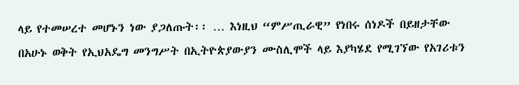ላይ የተመሠረተ መሆኑን ነው ያጋለጡት፡፡ … እነዚህ “ምሥጢራዊ” የነበሩ ሰነዶች በይዘታቸው በአሁኑ ወቅት የኢህአዴግ መንግሥት በኢትዮጵያውያን ሙስሊሞች ላይ እያካሄደ የሚገኘው የአገሪቱን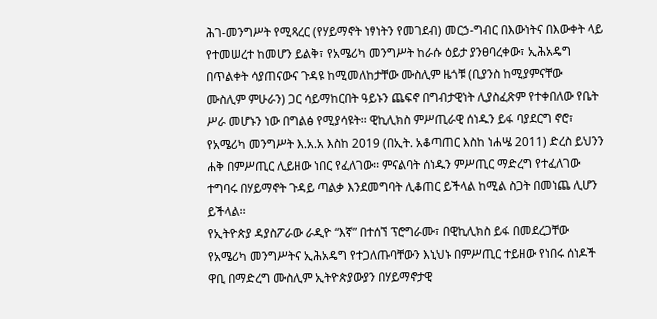ሕገ‑መንግሥት የሚጻረር (የሃይማኖት ነፃነትን የመገደብ) መርኃ‑ግብር በእውነትና በእውቀት ላይ የተመሠረተ ከመሆን ይልቅ፣ የአሜሪካ መንግሥት ከራሱ ዕይታ ያንፀባረቀው፣ ኢሕአዴግ በጥልቀት ሳያጠናውና ጉዳዩ ከሚመለከታቸው ሙስሊም ዜጎቹ (ቢያንስ ከሚያምናቸው ሙስሊም ምሁራን) ጋር ሳይማከርበት ዓይኑን ጨፍኖ በግብታዊነት ሊያስፈጽም የተቀበለው የቤት ሥራ መሆኑን ነው በግልፅ የሚያሳዩት፡፡ ዊኪሊክስ ምሥጢራዊ ሰነዱን ይፋ ባያደርግ ኖሮ፣ የአሜሪካ መንግሥት እ.አ.አ እስከ 2019 (በኢት. አቆጣጠር እስከ ነሐሤ 2011) ድረስ ይህንን ሐቅ በምሥጢር ሊይዘው ነበር የፈለገው፡፡ ምናልባት ሰነዱን ምሥጢር ማድረግ የተፈለገው ተግባሩ በሃይማኖት ጉዳይ ጣልቃ እንደመግባት ሊቆጠር ይችላል ከሚል ስጋት በመነጨ ሊሆን ይችላል፡፡
የኢትዮጵያ ዳያስፖራው ራዲዮ “እኛ” በተሰኘ ፕሮግራሙ፣ በዊኪሊክስ ይፋ በመደረጋቸው የአሜሪካ መንግሥትና ኢሕአዴግ የተጋለጡባቸውን እኒህኑ በምሥጢር ተይዘው የነበሩ ሰነዶች ዋቢ በማድረግ ሙስሊም ኢትዮጵያውያን በሃይማኖታዊ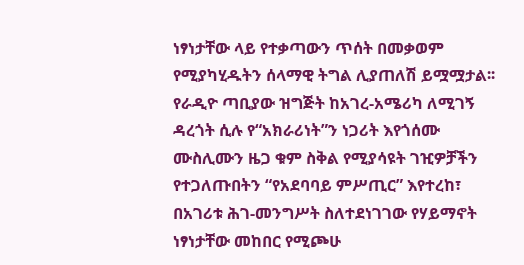ነፃነታቸው ላይ የተቃጣውን ጥሰት በመቃወም የሚያካሂዱትን ሰላማዊ ትግል ሊያጠለሽ ይሟሟታል፡፡ የራዲዮ ጣቢያው ዝግጅት ከአገረ‑አሜሪካ ለሚገኝ ዳረጎት ሲሉ የ“አክራሪነት”ን ነጋሪት እየጎሰሙ ሙስሊሙን ዜጋ ቁም ስቅል የሚያሳዩት ገዢዎቻችን የተጋለጡበትን “የአደባባይ ምሥጢር” እየተረከ፣ በአገሪቱ ሕገ‑መንግሥት ስለተደነገገው የሃይማኖት ነፃነታቸው መከበር የሚጮሁ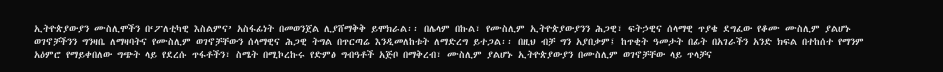ኢትዮጵያውያን ሙስሊሞችን በ‘ፖለቲካዊ እስልምና’ አስፋፊነት በመወንጀል ሊያሸማቅቅ ይሞክራል፡፡ በሌላም በኩል፣ የሙስሊም ኢትዮጵያውያንን ሕጋዊ፣ ፍትኃዊና ሰላማዊ ጥያቄ ደግፈው የቆሙ ሙስሊም ያልሆኑ ወገኖቻችንን ግንዛቤ ለማዛባትና የሙስሊም ወገኖቻቸውን ሰላማዊና ሕጋዊ ትግል በጥርጣሬ እንዲመለከቱት ለማድረግ ይተጋል፡፡ በዚህ ብቻ ግን አያበቃም፤ ከጥቂት ዓመታት በፊት በአገራችን አንድ ክፍል በተከሰተ የማንም አዕምሮ የማይቀበለው ግጭት ላይ የደረሱ ጥፋቶችን፣ ስሜት በሚኮረኩሩ የድምፅ ግብዓቶች አጅቦ በማቅረብ፣ ሙስሊም ያልሆኑ ኢትዮጵያውያን በሙስሊም ወገኖቻቸው ላይ ጥላቻና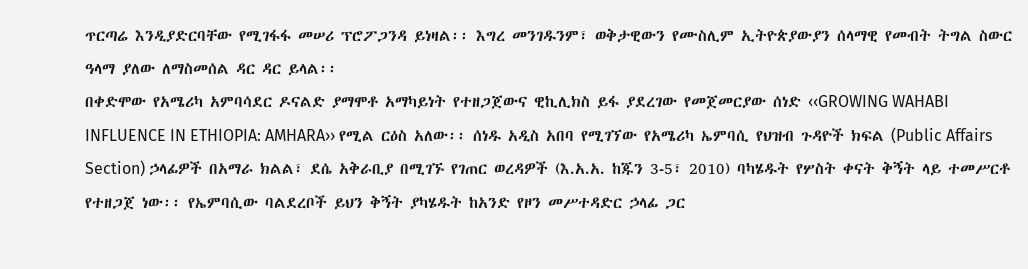ጥርጣሬ እንዲያድርባቸው የሚገፋፋ መሠሪ ፕሮፖጋንዳ ይነዛል፡፡ እግረ መንገዱንም፣ ወቅታዊውን የሙስሊም ኢትዮጵያውያን ሰላማዊ የመብት ትግል ስውር ዓላማ ያለው ለማስመሰል ዳር ዳር ይላል፡፡
በቀድሞው የአሜሪካ አምባሳደር ዶናልድ ያማሞቶ አማካይነት የተዘጋጀውና ዊኪሊክስ ይፋ ያደረገው የመጀመርያው ሰነድ ‹‹GROWING WAHABI INFLUENCE IN ETHIOPIA: AMHARA›› የሚል ርዕስ አለው፡፡ ሰነዱ አዲስ አበባ የሚገኘው የአሜሪካ ኤምባሲ የህዝብ ጉዳዮች ክፍል (Public Affairs Section) ኃላፊዎች በአማራ ክልል፣ ደሴ አቅራቢያ በሚገኙ የገጠር ወረዳዎች (እ.አ.አ. ከጁን 3‑5፣ 2010) ባካሄዱት የሦስት ቀናት ቅኝት ላይ ተመሥርቶ የተዘጋጀ ነው፡፡ የኤምባሲው ባልደረቦች ይህን ቅኝት ያካሄዱት ከአንድ የዞን መሥተዳድር ኃላፊ ጋር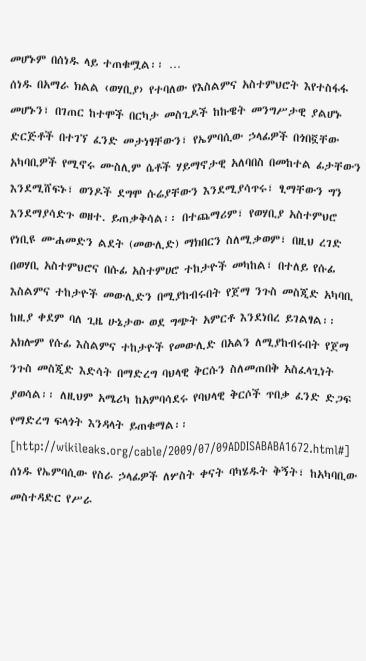መሆኑም በሰነዱ ላይ ተጠቁሟል፡፡ …
ሰነዱ በአማራ ክልል ‹ወሃቢያ› የተባለው የእስልምና አስተምህሮት እየተስፋፋ መሆኑን፣ በገጠር ከተሞች በርካታ መስጊዶች ከኩዌት መንግሥታዊ ያልሆኑ ድርጅቶች በተገኘ ፈንድ መታነፃቸውን፣ የኤምባሲው ኃላፊዎች በጎበኟቸው አካባቢዎች የሚኖሩ ሙስሊም ሴቶች ሃይማኖታዊ አለባበስ በመከተል ፊታቸውን እንደሚሸፍኑ፣ ወንዶች ደግሞ ሱሬያቸውን እንደሚያሳጥሩ፣ ፂማቸውን ግን እንደማያሳድጉ ወዘተ. ይጠቃቅሳል፡፡ በተጨማሪም፣ የወሃቢያ አስተምህሮ የነቢዩ ሙሐመድን ልደት (መውሊድ) ማክበርን ስለሚቃወም፣ በዚህ ረገድ በወሃቢ አስተምህሮና በሱፊ አስተምሀሮ ተከታዮች መካከል፣ በተለይ የሱፊ እስልምና ተከታዮች መውሊድን በሚያከብሩበት የጀማ ንጉስ መስጂድ አካባቢ ከዚያ ቀደም ባለ ጊዜ ሁኔታው ወደ ግጭት አምርቶ እንደነበረ ይገልፃል፡፡ አክሎም የሱፊ እስልምና ተከታዮች የመውሊድ በአልን ለሚያከብሩበት የጀማ ንጉስ መስጂድ እድሳት በማድረግ ባህላዊ ቅርሱን ስለመጠበቅ አስፈላጊነት ያወሳል፡፡ ለዚህም አሜሪካ ከአምባሳደሩ የባህላዊ ቅርሶች ጥበቃ ፈንድ ድጋፍ የማድረግ ፍላጎት እንዳላት ይጠቁማል፡፡ [http://wikileaks.org/cable/2009/07/09ADDISABABA1672.html#]
ሰነዱ የኤምባሲው የስራ ኃላፊዎች ለሦስት ቀናት ባካሄዱት ቅኝት፣ ከአካባቢው መስተዳድር የሥራ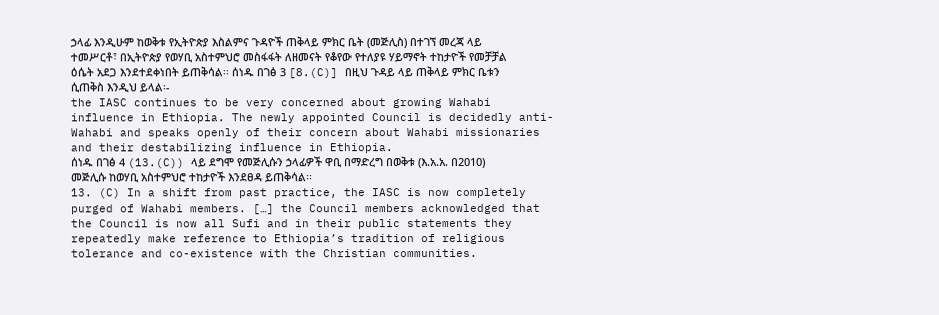ኃላፊ እንዲሁም ከወቅቱ የኢትዮጵያ እስልምና ጉዳዮች ጠቅላይ ምክር ቤት (መጅሊስ) በተገኘ መረጃ ላይ ተመሥርቶ፣ በኢትዮጵያ የወሃቢ አስተምህሮ መስፋፋት ለዘመናት የቆየው የተለያዩ ሃይማኖት ተከታዮች የመቻቻል ዕሴት አደጋ እንደተደቀነበት ይጠቅሳል፡፡ ሰነዱ በገፅ 3 [8.(C)] በዚህ ጉዳይ ላይ ጠቅላይ ምክር ቤቱን ሲጠቅስ እንዲህ ይላል፡‑
the IASC continues to be very concerned about growing Wahabi influence in Ethiopia. The newly appointed Council is decidedly anti-Wahabi and speaks openly of their concern about Wahabi missionaries and their destabilizing influence in Ethiopia.
ሰነዱ በገፅ 4 (13.(C)) ላይ ደግሞ የመጅሊሱን ኃላፊዎች ዋቢ በማድረግ በወቅቱ (እ.አ.አ. በ2010) መጅሊሱ ከወሃቢ አስተምህሮ ተከታዮች እንደፀዳ ይጠቅሳል፡፡
13. (C) In a shift from past practice, the IASC is now completely purged of Wahabi members. […] the Council members acknowledged that the Council is now all Sufi and in their public statements they repeatedly make reference to Ethiopia’s tradition of religious tolerance and co-existence with the Christian communities.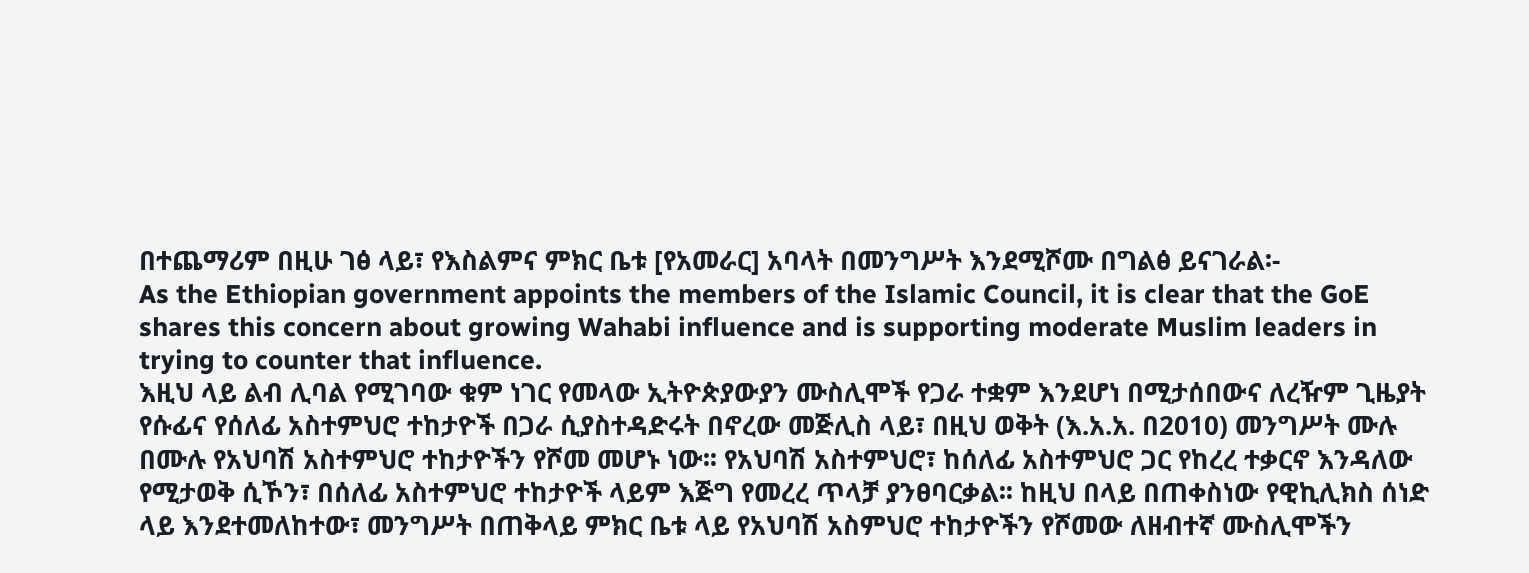በተጨማሪም በዚሁ ገፅ ላይ፣ የእስልምና ምክር ቤቱ [የአመራር] አባላት በመንግሥት እንደሚሾሙ በግልፅ ይናገራል፡‑
As the Ethiopian government appoints the members of the Islamic Council, it is clear that the GoE shares this concern about growing Wahabi influence and is supporting moderate Muslim leaders in trying to counter that influence.
እዚህ ላይ ልብ ሊባል የሚገባው ቁም ነገር የመላው ኢትዮጵያውያን ሙስሊሞች የጋራ ተቋም እንደሆነ በሚታሰበውና ለረዥም ጊዜያት የሱፊና የሰለፊ አስተምህሮ ተከታዮች በጋራ ሲያስተዳድሩት በኖረው መጅሊስ ላይ፣ በዚህ ወቅት (እ.አ.አ. በ2010) መንግሥት ሙሉ በሙሉ የአህባሽ አስተምህሮ ተከታዮችን የሾመ መሆኑ ነው፡፡ የአህባሽ አስተምህሮ፣ ከሰለፊ አስተምህሮ ጋር የከረረ ተቃርኖ እንዳለው የሚታወቅ ሲኾን፣ በሰለፊ አስተምህሮ ተከታዮች ላይም እጅግ የመረረ ጥላቻ ያንፀባርቃል፡፡ ከዚህ በላይ በጠቀስነው የዊኪሊክስ ሰነድ ላይ እንደተመለከተው፣ መንግሥት በጠቅላይ ምክር ቤቱ ላይ የአህባሽ አስምህሮ ተከታዮችን የሾመው ለዘብተኛ ሙስሊሞችን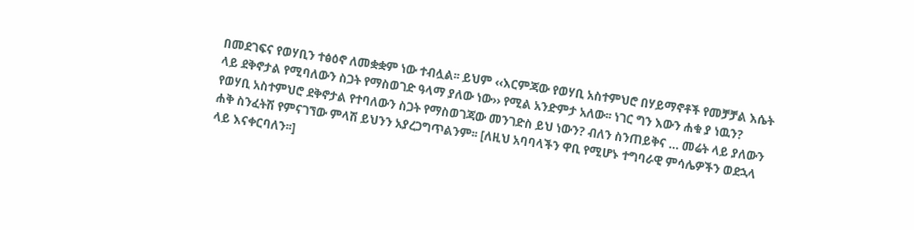በመደገፍና የወሃቢን ተፅዕኖ ለመቋቋም ነው ተብሏል፡፡ ይህም ‹‹እርምጃው የወሃቢ አስተምህሮ በሃይማኖቶች የመቻቻል እሴት ላይ ደቅኖታል የሚባለውን ስጋት የማስወገድ ዓላማ ያለው ነው›› የሚል አንድምታ አለው፡፡ ነገር ግን እውን ሐቁ ያ ነዉን? የወሃቢ አስተምህሮ ደቅኖታል የተባለውን ስጋት የማስወገጃው መንገድስ ይህ ነውን? ብለን ስንጠይቅና … መሬት ላይ ያለውን ሐቅ ስንፈትሽ የምናገኘው ምላሽ ይህንን አያረጋግጥልንም፡፡ [ለዚህ አባባላችን ዋቢ የሚሆኑ ተግባራዊ ምሳሌዎችን ወደኋላ ላይ እናቀርባለን፡፡]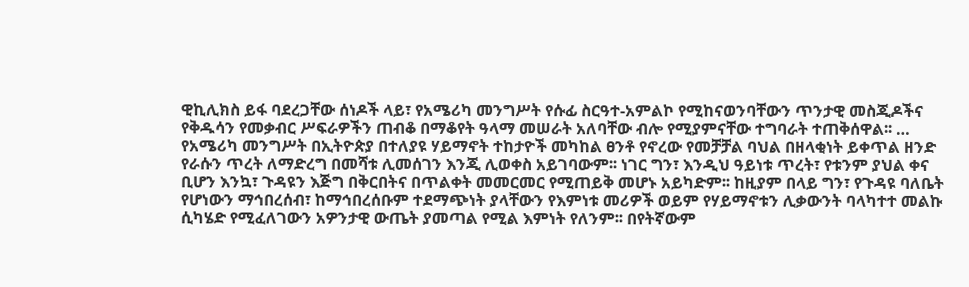ዊኪሊክስ ይፋ ባደረጋቸው ሰነዶች ላይ፣ የአሜሪካ መንግሥት የሱፊ ስርዓተ‑አምልኮ የሚከናወንባቸውን ጥንታዊ መስጂዶችና የቅዱሳን የመቃብር ሥፍራዎችን ጠብቆ በማቆየት ዓላማ መሠራት አለባቸው ብሎ የሚያምናቸው ተግባራት ተጠቅሰዋል፡፡ … የአሜሪካ መንግሥት በኢትዮጵያ በተለያዩ ሃይማኖት ተከታዮች መካከል ፀንቶ የኖረው የመቻቻል ባህል በዘላቂነት ይቀጥል ዘንድ የራሱን ጥረት ለማድረግ በመሻቱ ሊመሰገን እንጂ ሊወቀስ አይገባውም፡፡ ነገር ግን፣ እንዲህ ዓይነቱ ጥረት፣ የቱንም ያህል ቀና ቢሆን እንኳ፣ ጉዳዩን እጅግ በቅርበትና በጥልቀት መመርመር የሚጠይቅ መሆኑ አይካድም፡፡ ከዚያም በላይ ግን፣ የጉዳዩ ባለቤት የሆነውን ማኅበረሰብ፣ ከማኅበረሰቡም ተደማጭነት ያላቸውን የእምነቱ መሪዎች ወይም የሃይማኖቱን ሊቃውንት ባላካተተ መልኩ ሲካሄድ የሚፈለገውን አዎንታዊ ውጤት ያመጣል የሚል እምነት የለንም፡፡ በየትኛውም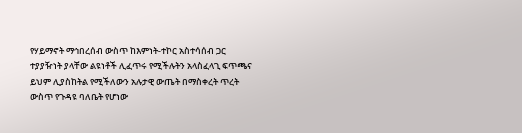የሃይማኖት ማኅበረሰብ ውስጥ ከእምነት‑ተኮር አስተሳሰብ ጋር ተያያዥነት ያላቸው ልዩነቶች ሊፈጥሩ የሚችሉትን አላስፈላጊ ፍጥጫና ይህም ሊያስከትል የሚችለውን አሉታዊ ውጤት በማስቀረት ጥረት ውስጥ የጉዳዩ ባለቤት የሆነው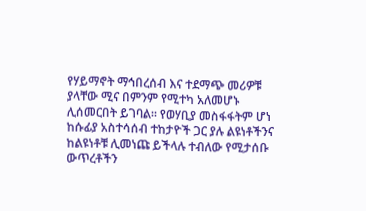የሃይማኖት ማኅበረሰብ እና ተደማጭ መሪዎቹ ያላቸው ሚና በምንም የሚተካ አለመሆኑ ሊሰመርበት ይገባል፡፡ የወሃቢያ መስፋፋትም ሆነ ከሱፊያ አስተሳሰብ ተከታዮች ጋር ያሉ ልዩነቶችንና ከልዩነቶቹ ሊመነጩ ይችላሉ ተብለው የሚታሰቡ ውጥረቶችን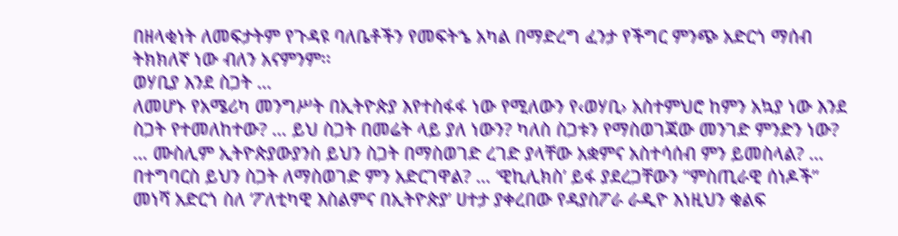በዘላቂነት ለመፍታትም የጉዳዩ ባለቤቶችን የመፍትኄ አካል በማድረግ ፈንታ የችግር ምንጭ አድርጎ ማሰብ ትክክለኛ ነው ብለን አናምንም፡፡
ወሃቢያ እንደ ስጋት …
ለመሆኑ የአሜሪካ መንግሥት በኢትዮጵያ እየተስፋፋ ነው የሚለውን የ‹ወሃቢ› አስተምህሮ ከምን አኳያ ነው እንደ ስጋት የተመለከተው? … ይህ ስጋት በመሬት ላይ ያለ ነውን? ካለስ ስጋቱን የማስወገጃው መንገድ ምንድን ነው? … ሙስሊም ኢትዮጵያውያንስ ይህን ስጋት በማስወገድ ረገድ ያላቸው አቋምና አስተሳሰብ ምን ይመስላል? … በተግባርስ ይህን ስጋት ለማስወገድ ምን አድርገዋል? … ‘ዊኪሊክስ’ ይፋ ያደረጋቸውን “ምስጢራዊ ሰነዶች” መነሻ አድርጎ ስለ ‘ፖለቲካዊ እስልምና በኢትዮጵያ’ ሀተታ ያቀረበው የዳያስፖራ ራዲዮ እነዚህን ቁልፍ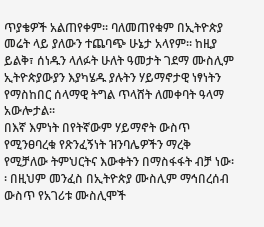ጥያቄዎች አልጠየቀም፡፡ ባለመጠየቁም በኢትዮጵያ መሬት ላይ ያለውን ተጨባጭ ሁኔታ አላየም፡፡ ከዚያ ይልቅ፣ ሰነዱን ላለፉት ሁለት ዓመታት ገደማ ሙስሊም ኢትዮጵያውያን እያካሄዱ ያሉትን ሃይማኖታዊ ነፃነትን የማስከበር ሰላማዊ ትግል ጥላሸት ለመቀባት ዓላማ አውሎታል፡፡
በእኛ እምነት በየትኛውም ሃይማኖት ውስጥ የሚንፀባረቁ የጽንፈኝነት ዝንባሌዎችን ማረቅ የሚቻለው ትምህርትና እውቀትን በማስፋፋት ብቻ ነው፡፡ በዚህም መንፈስ በኢትዮጵያ ሙስሊም ማኅበረሰብ ውስጥ የአገሪቱ ሙስሊሞች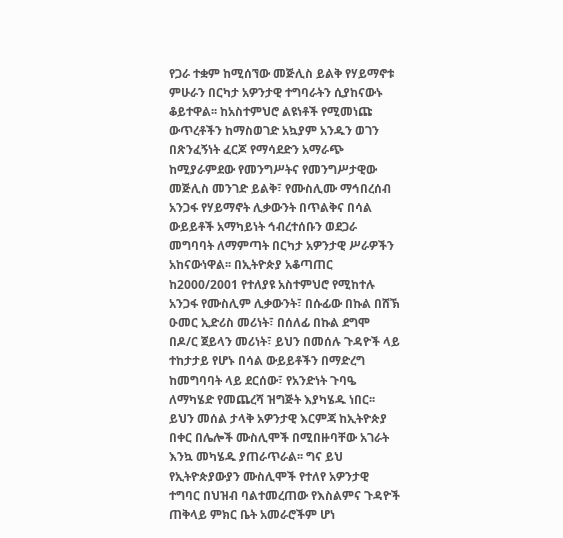የጋራ ተቋም ከሚሰኘው መጅሊስ ይልቅ የሃይማኖቱ ምሁራን በርካታ አዎንታዊ ተግባራትን ሲያከናውኑ ቆይተዋል፡፡ ከአስተምህሮ ልዩነቶች የሚመነጩ ውጥረቶችን ከማስወገድ አኳያም አንዱን ወገን በጽንፈኝነት ፈርጆ የማሳደድን አማራጭ ከሚያራምደው የመንግሥትና የመንግሥታዊው መጅሊስ መንገድ ይልቅ፣ የሙስሊሙ ማኅበረሰብ አንጋፋ የሃይማኖት ሊቃውንት በጥልቅና በሳል ውይይቶች አማካይነት ኅብረተሰቡን ወደጋራ መግባባት ለማምጣት በርካታ አዎንታዊ ሥራዎችን አከናውነዋል፡፡ በኢትዮጵያ አቆጣጠር ከ2000/2001 የተለያዩ አስተምህሮ የሚከተሉ አንጋፋ የሙስሊም ሊቃውንት፣ በሱፊው በኩል በሸኽ ዑመር ኢድሪስ መሪነት፣ በሰለፊ በኩል ደግሞ በዶ/ር ጀይላን መሪነት፣ ይህን በመሰሉ ጉዳዮች ላይ ተከታታይ የሆኑ በሳል ውይይቶችን በማድረግ ከመግባባት ላይ ደርሰው፣ የአንድነት ጉባዔ ለማካሄድ የመጨረሻ ዝግጅት እያካሄዱ ነበር፡፡ ይህን መሰል ታላቅ አዎንታዊ እርምጃ ከኢትዮጵያ በቀር በሌሎች ሙስሊሞች በሚበዙባቸው አገራት እንኳ መካሄዱ ያጠራጥራል፡፡ ግና ይህ የኢትዮጵያውያን ሙስሊሞች የተለየ አዎንታዊ ተግባር በህዝብ ባልተመረጠው የእስልምና ጉዳዮች ጠቅላይ ምክር ቤት አመራሮችም ሆነ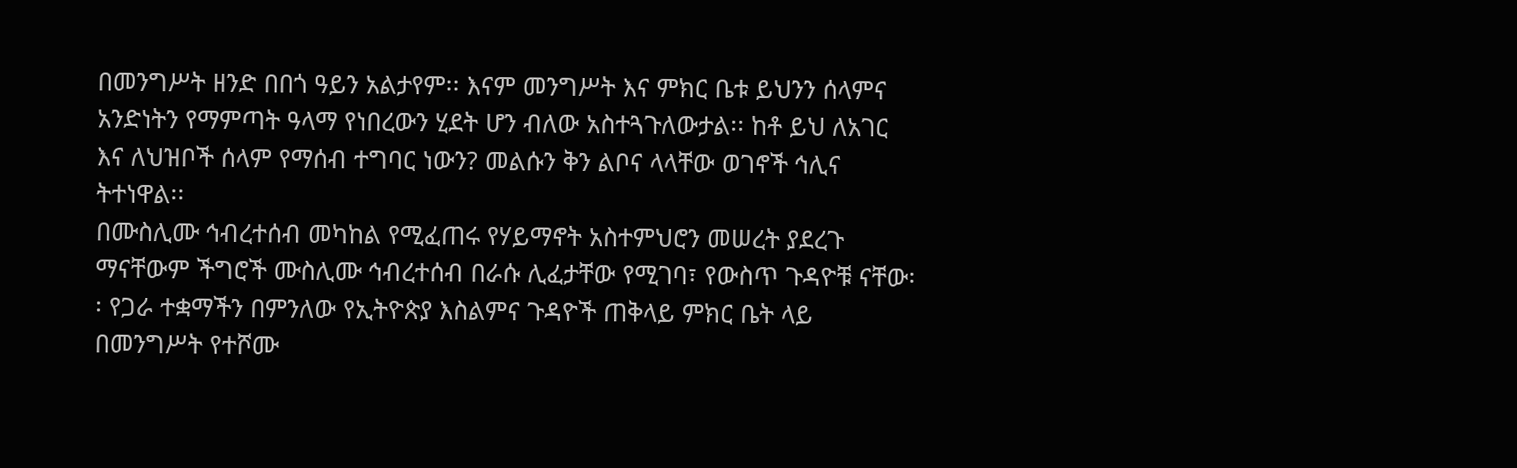በመንግሥት ዘንድ በበጎ ዓይን አልታየም፡፡ እናም መንግሥት እና ምክር ቤቱ ይህንን ሰላምና አንድነትን የማምጣት ዓላማ የነበረውን ሂደት ሆን ብለው አስተጓጉለውታል፡፡ ከቶ ይህ ለአገር እና ለህዝቦች ሰላም የማሰብ ተግባር ነውን? መልሱን ቅን ልቦና ላላቸው ወገኖች ኅሊና ትተነዋል፡፡
በሙስሊሙ ኅብረተሰብ መካከል የሚፈጠሩ የሃይማኖት አስተምህሮን መሠረት ያደረጉ ማናቸውም ችግሮች ሙስሊሙ ኅብረተሰብ በራሱ ሊፈታቸው የሚገባ፣ የውስጥ ጉዳዮቹ ናቸው፡፡ የጋራ ተቋማችን በምንለው የኢትዮጵያ እስልምና ጉዳዮች ጠቅላይ ምክር ቤት ላይ በመንግሥት የተሾሙ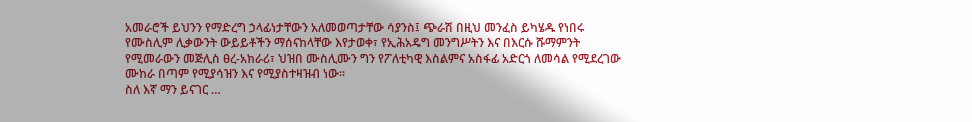አመራሮች ይህንን የማድረግ ኃላፊነታቸውን አለመወጣታቸው ሳያንስ፤ ጭራሽ በዚህ መንፈስ ይካሄዱ የነበሩ የሙስሊም ሊቃውንት ውይይቶችን ማሰናከላቸው እየታወቀ፣ የኢሕአዴግ መንግሥትን እና በእርሱ ሹማምንት የሚመራውን መጅሊስ ፀረ‑አክራሪ፣ ህዝበ ሙስሊሙን ግን የፖለቲካዊ እስልምና አስፋፊ አድርጎ ለመሳል የሚደረገው ሙከራ በጣም የሚያሳዝን እና የሚያስተዛዝብ ነው፡፡
ስለ እኛ ማን ይናገር …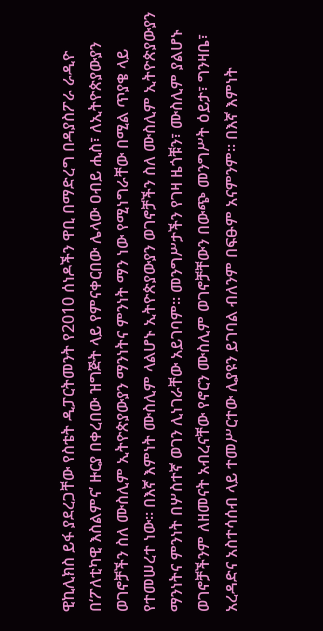ዊኪሊክስ ይፋ ያደረጋቸው የስቴት ዲፓርትመንት የ2010 ሰነዶችን ዋቢ በማድረግ በዳያስፖራ ራዲዮ በ‘ፖለቲካዊ እስልምና’ ዙርያ በቀረበው ዝግጅት ላይ የምናቀርበው ሌላው ዐብይ ሒስ፣ ለኢትዮጵያውያን ወገኖቻችን ስለ ሙስሊም ኢትዮጵያውያን ማንነትና ምንነት ማን ነው የሚነግራቸው በሚል ጥያቄ ላይ የተመሠረተ ነው፡፡ በእኛ እምነት ሙስሊም ላልሆኑ ኢትዮጵያውያን ወገኖቻችን ስለ ሙስሊም ኢትዮጵያውያን ማንነትና ምንነት በሦስተኛ ወገን ሊነገራቸው አይገባም፡፡ መንግሥታችን የገዛ ዜጎቹን፣ ሙስሊም ያልሆኑ ወገኖቻችንም ለዘመናት አብረናቸው የኖርን ሙስሊም ወገኖቻቸውን በውጭ መንግሥት ዕይታ፣ ግንዛቤ፣ አረዳድና አስተሳሰብ ላይ ተመሥርተው ሊያዩን ይገባል ብለንም በፍፁም አናምንም፡፡ በእኛ እምነት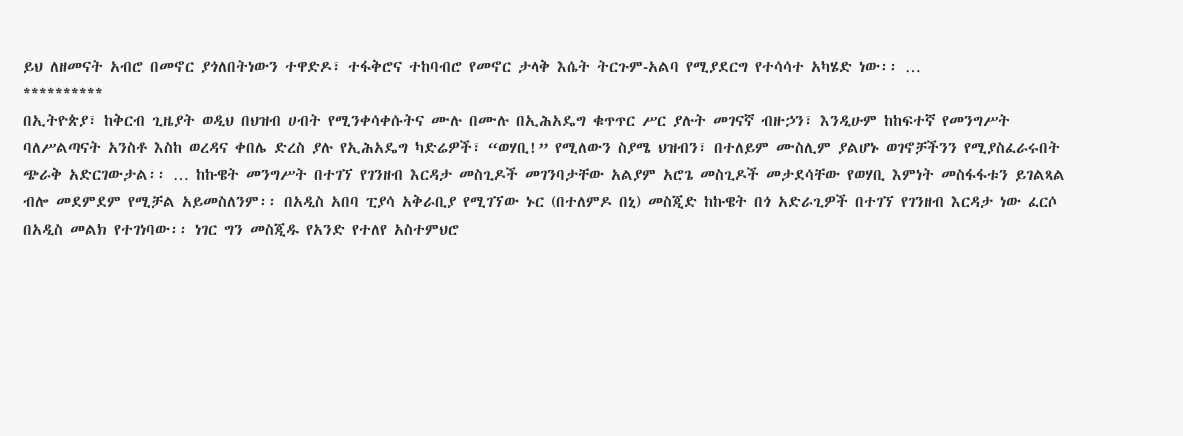ይህ ለዘመናት አብሮ በመኖር ያጎለበትነውን ተዋድዶ፣ ተፋቅሮና ተከባብሮ የመኖር ታላቅ እሴት ትርጉም‑አልባ የሚያደርግ የተሳሳተ አካሄድ ነው፡፡ …
**********
በኢትዮጵያ፣ ከቅርብ ጊዜያት ወዲህ በህዝብ ሀብት የሚንቀሳቀሱትና ሙሉ በሙሉ በኢሕአዴግ ቁጥጥር ሥር ያሉት መገናኛ ብዙኃን፣ እንዲሁም ከከፍተኛ የመንግሥት ባለሥልጣናት አንስቶ እስከ ወረዳና ቀበሌ ድረስ ያሉ የኢሕአዴግ ካድሬዎች፣ “ወሃቢ!” የሚለውን ስያሜ ህዝብን፣ በተለይም ሙስሊም ያልሆኑ ወገኖቻችንን የሚያስፈራሩበት ጭራቅ አድርገውታል፡፡ … ከኩዌት መንግሥት በተገኘ የገንዘብ እርዳታ መስጊዶች መገንባታቸው አልያም አሮጌ መስጊዶች መታደሳቸው የወሃቢ እምነት መስፋፋቱን ይገልጻል ብሎ መደምደም የሚቻል አይመስለንም፡፡ በአዲስ አበባ ፒያሳ አቅራቢያ የሚገኘው ኑር (በተለምዶ በኒ) መስጂድ ከኩዌት በጎ አድራጊዎች በተገኘ የገንዘብ እርዳታ ነው ፈርሶ በአዲስ መልክ የተገነባው፡፡ ነገር ግን መስጂዱ የአንድ የተለየ አስተምህሮ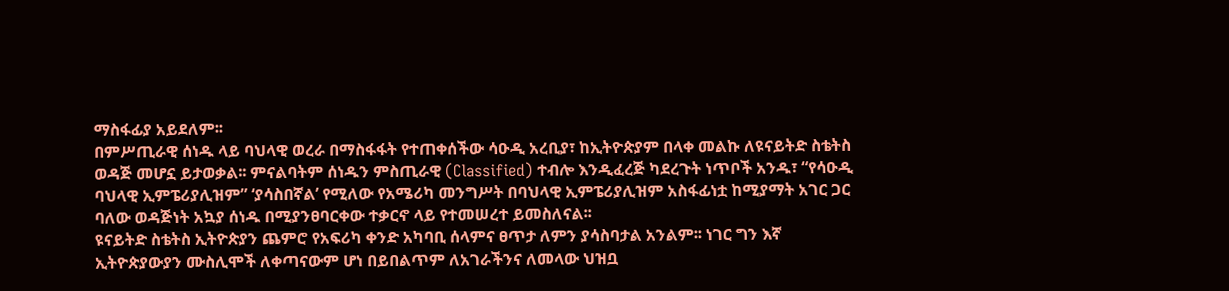ማስፋፊያ አይደለም፡፡
በምሥጢራዊ ሰነዱ ላይ ባህላዊ ወረራ በማስፋፋት የተጠቀሰችው ሳዑዲ አረቢያ፣ ከኢትዮጵያም በላቀ መልኩ ለዩናይትድ ስቴትስ ወዳጅ መሆኗ ይታወቃል፡፡ ምናልባትም ሰነዱን ምስጢራዊ (Classified) ተብሎ እንዲፈረጅ ካደረጉት ነጥቦች አንዱ፣ “የሳዑዲ ባህላዊ ኢምፔሪያሊዝም” ‘ያሳስበኛል’ የሚለው የአሜሪካ መንግሥት በባህላዊ ኢምፔሪያሊዝም አስፋፊነቷ ከሚያማት አገር ጋር ባለው ወዳጅነት አኳያ ሰነዱ በሚያንፀባርቀው ተቃርኖ ላይ የተመሠረተ ይመስለናል፡፡
ዩናይትድ ስቴትስ ኢትዮጵያን ጨምሮ የአፍሪካ ቀንድ አካባቢ ሰላምና ፀጥታ ለምን ያሳስባታል አንልም፡፡ ነገር ግን እኛ ኢትዮጵያውያን ሙስሊሞች ለቀጣናውም ሆነ በይበልጥም ለአገራችንና ለመላው ህዝቧ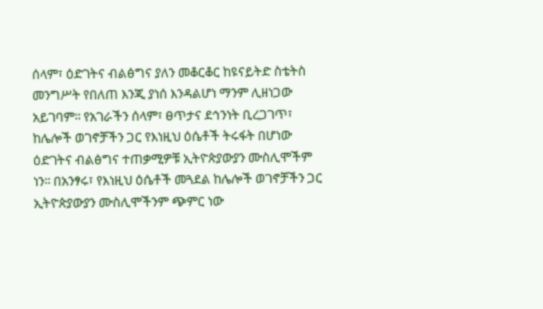ሰላም፣ ዕድገትና ብልፅግና ያለን መቆርቆር ከዩናይትድ ስቴትስ መንግሥት የበለጠ እንጂ ያነሰ እንዳልሆነ ማንም ሊዘነጋው አይገባም፡፡ የአገራችን ሰላም፣ ፀጥታና ደኅንነት ቢረጋገጥ፣ ከሌሎች ወገኖቻችን ጋር የእነዚህ ዕሴቶች ትሩፋት በሆነው ዕድገትና ብልፅግና ተጠቃሚዎቹ ኢትዮጵያውያን ሙስሊሞችም ነን፡፡ በአንፃሩ፣ የእነዚህ ዕሴቶች መጓደል ከሌሎች ወገኖቻችን ጋር ኢትዮጵያውያን ሙስሊሞችንም ጭምር ነው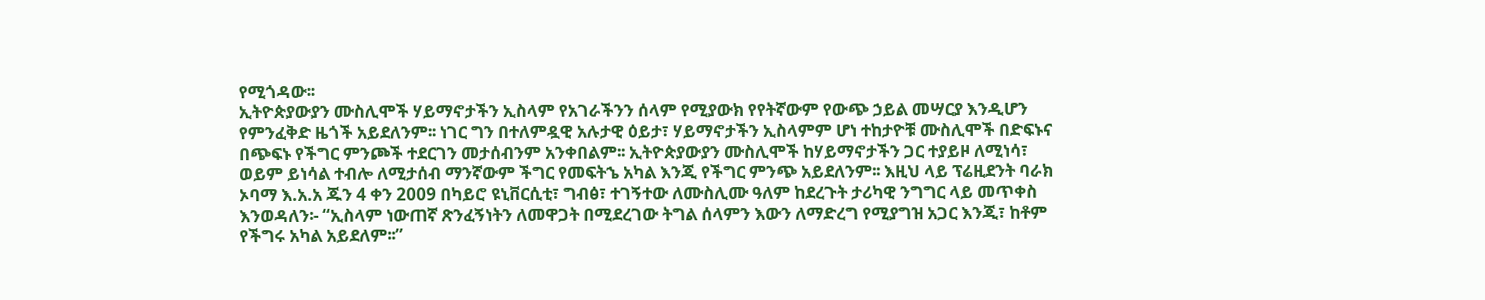የሚጎዳው፡፡
ኢትዮጵያውያን ሙስሊሞች ሃይማኖታችን ኢስላም የአገራችንን ሰላም የሚያውክ የየትኛውም የውጭ ኃይል መሣርያ እንዲሆን የምንፈቅድ ዜጎች አይደለንም፡፡ ነገር ግን በተለምዷዊ አሉታዊ ዕይታ፣ ሃይማኖታችን ኢስላምም ሆነ ተከታዮቹ ሙስሊሞች በድፍኑና በጭፍኑ የችግር ምንጮች ተደርገን መታሰብንም አንቀበልም፡፡ ኢትዮጵያውያን ሙስሊሞች ከሃይማኖታችን ጋር ተያይዞ ለሚነሳ፣ ወይም ይነሳል ተብሎ ለሚታሰብ ማንኛውም ችግር የመፍትኄ አካል እንጂ የችግር ምንጭ አይደለንም፡፡ እዚህ ላይ ፕሬዚደንት ባራክ ኦባማ እ.አ.አ ጁን 4 ቀን 2009 በካይሮ ዩኒቨርሲቲ፣ ግብፅ፣ ተገኝተው ለሙስሊሙ ዓለም ከደረጉት ታሪካዊ ንግግር ላይ መጥቀስ እንወዳለን፡‑ “ኢስላም ነውጠኛ ጽንፈኝነትን ለመዋጋት በሚደረገው ትግል ሰላምን እውን ለማድረግ የሚያግዝ አጋር እንጂ፣ ከቶም የችግሩ አካል አይደለም፡፡”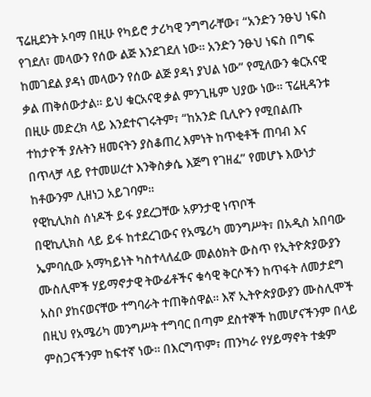ፕሬዚደንት ኦባማ በዚሁ የካይሮ ታሪካዊ ንግግራቸው፣ “አንድን ንፁህ ነፍስ የገደለ፣ መላውን የሰው ልጅ እንደገደለ ነው፡፡ አንድን ንፁህ ነፍስ በግፍ ከመገደል ያዳነ መላውን የሰው ልጅ ያዳነ ያህል ነው” የሚለውን ቁርአናዊ ቃል ጠቅሰውታል፡፡ ይህ ቁርአናዊ ቃል ምንጊዜም ህያው ነው፡፡ ፕሬዚዳንቱ በዚሁ መድረክ ላይ እንደተናገሩትም፣ “ከአንድ ቢሊዮን የሚበልጡ ተከታዮች ያሉትን ዘመናትን ያስቆጠረ እምነት ከጥቂቶች ጠባብ እና በጥላቻ ላይ የተመሠረተ እንቅስቃሴ እጅግ የገዘፈ” የመሆኑ እውነታ ከቶውንም ሊዘነጋ አይገባም፡፡
የዊኪሊክስ ሰነዶች ይፋ ያደረጋቸው አዎንታዊ ነጥቦች
በዊኪሊክስ ላይ ይፋ ከተደረገውና የአሜሪካ መንግሥት፣ በአዲስ አበባው ኤምባሲው አማካይነት ካስተላለፈው መልዕክት ውስጥ የኢትዮጵያውያን ሙስሊሞች ሃይማኖታዊ ትውፊቶችና ቁሳዊ ቅርሶችን ከጥፋት ለመታደግ አስቦ ያከናወናቸው ተግባራት ተጠቅሰዋል፡፡ እኛ ኢትዮጵያውያን ሙስሊሞች በዚህ የአሜሪካ መንግሥት ተግባር በጣም ደስተኞች ከመሆናችንም በላይ ምስጋናችንም ከፍተኛ ነው፡፡ በእርግጥም፣ ጠንካራ የሃይማኖት ተቋም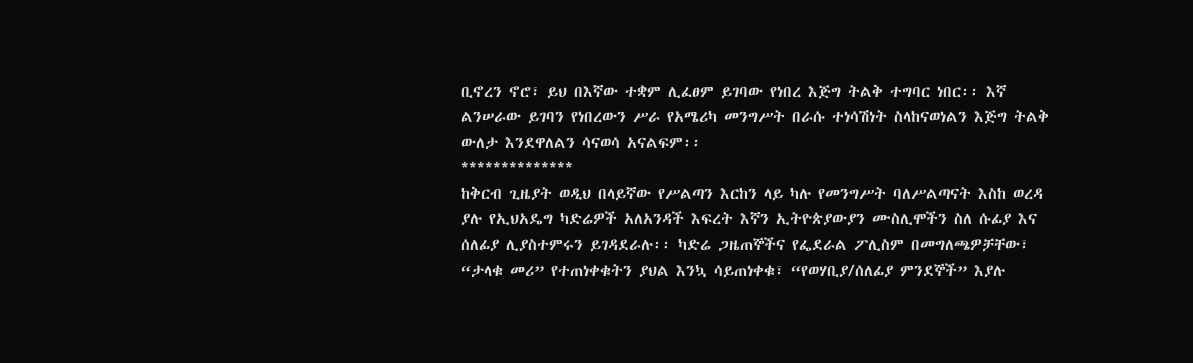ቢኖረን ኖሮ፣ ይህ በእኛው ተቋም ሊፈፀም ይገባው የነበረ እጅግ ትልቅ ተግባር ነበር፡፡ እኛ ልንሠራው ይገባን የነበረውን ሥራ የአሜሪካ መንግሥት በራሱ ተነሳሽነት ስላከናወነልን እጅግ ትልቅ ውለታ እንደዋለልን ሳናወሳ አናልፍም፡፡
**************
ከቅርብ ጊዜያት ወዲህ በላይኛው የሥልጣን እርከን ላይ ካሉ የመንግሥት ባለሥልጣናት እስከ ወረዳ ያሉ የኢህአዴግ ካድሬዎች አለአንዳች እፍረት እኛን ኢትዮጵያውያን ሙስሊሞችን ስለ ሱፊያ እና ሰለፊያ ሊያስተምሩን ይገዳደራሉ፡፡ ካድሬ ጋዜጠኞችና የፌደራል ፖሊስም በመግለጫዎቻቸው፣ “ታላቁ መሪ” የተጠነቀቁትን ያህል እንኳ ሳይጠነቀቁ፣ “የወሃቢያ/ሰለፊያ ምንደኞች” እያሉ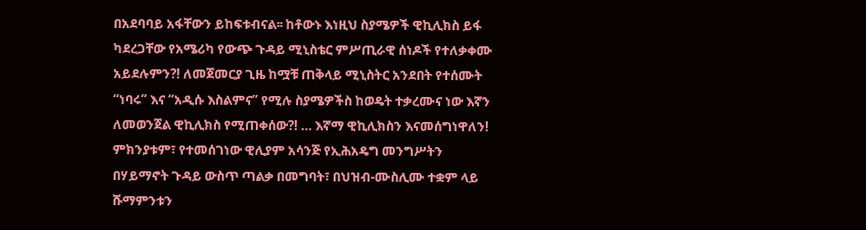በአደባባይ አፋቸውን ይከፍቱብናል፡፡ ከቶውኑ እነዚህ ስያሜዎች ዊኪሊክስ ይፋ ካደረጋቸው የአሜሪካ የውጭ ጉዳይ ሚኒስቴር ምሥጢራዊ ሰነዶች የተለቃቀሙ አይደሉምን?! ለመጀመርያ ጊዜ ከሟቹ ጠቅላይ ሚኒስትር አንደበት የተሰሙት “ነባሩ” እና “አዲሱ እስልምና” የሚሉ ስያሜዎችስ ከወዴት ተቃረሙና ነው እኛን ለመወንጀል ዊኪሊክስ የሚጠቀሰው?! … እኛማ ዊኪሊክስን እናመሰግነዋለን! ምክንያቱም፣ የተመሰገነው ዊሊያም አሳንጅ የኢሕአዴግ መንግሥትን በሃይማኖት ጉዳይ ውስጥ ጣልቃ በመግባት፣ በህዝብ‑ሙስሊሙ ተቋም ላይ ሹማምንቱን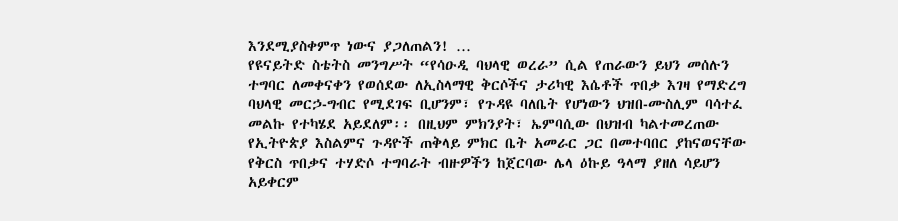እንደሚያስቀምጥ ነውና ያጋለጠልን! …
የዩናይትድ ስቴትስ መንግሥት “የሳዑዲ ባህላዊ ወረራ” ሲል የጠራውን ይህን መሰሉን ተግባር ለመቀናቀን የወሰደው ለኢስላማዊ ቅርሶችና ታሪካዊ እሴቶች ጥበቃ እገዛ የማድረግ ባህላዊ መርኃ‑ግብር የሚደገፍ ቢሆንም፣ የጉዳዩ ባለቤት የሆነውን ህዝበ‑ሙስሊም ባሳተፈ መልኩ የተካሄደ አይደለም፡፡ በዚህም ምክንያት፣ ኤምባሲው በህዝብ ካልተመረጠው የኢትዮጵያ እስልምና ጉዳዮች ጠቅላይ ምክር ቤት አመራር ጋር በመተባበር ያከናወናቸው የቅርስ ጥበቃና ተሃድሶ ተግባራት ብዙዎችን ከጀርባው ሌላ ዕኩይ ዓላማ ያዘለ ሳይሆን አይቀርም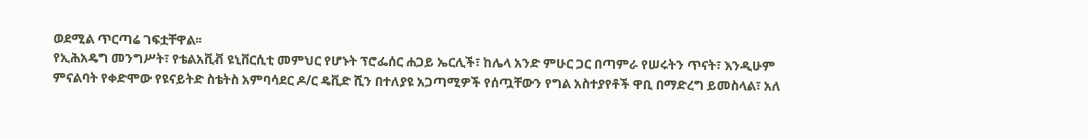ወደሚል ጥርጣሬ ገፍቷቸዋል፡፡
የኢሕአዴግ መንግሥት፣ የቴልአቪቭ ዩኒቨርሲቲ መምህር የሆኑት ፕሮፌሰር ሐጋይ ኤርሊች፣ ከሌላ አንድ ምሁር ጋር በጣምራ የሠሩትን ጥናት፣ እንዲሁም ምናልባት የቀድሞው የዩናይትድ ስቴትስ አምባሳደር ዶ/ር ዴቪድ ሺን በተለያዩ አጋጣሚዎች የሰጧቸውን የግል አስተያየቶች ዋቢ በማድረግ ይመስላል፣ አለ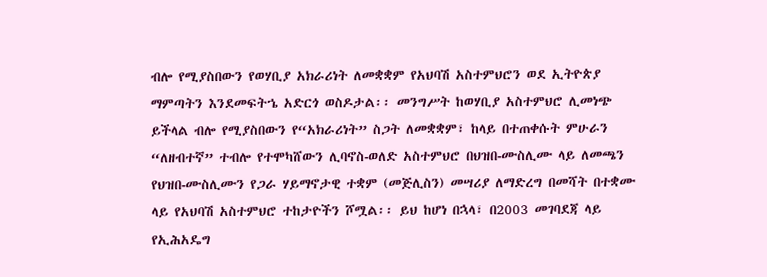ብሎ የሚያስበውን የወሃቢያ አክራሪነት ለመቋቋም የአህባሽ አስተምህሮን ወደ ኢትዮጵያ ማምጣትን እንደመፍትኄ አድርጎ ወስዶታል፡፡ መንግሥት ከወሃቢያ አስተምህሮ ሊመነጭ ይችላል ብሎ የሚያስበውን የ“አክራሪነት” ስጋት ለመቋቋም፣ ከላይ በተጠቀሱት ምሁራን “ለዘብተኛ” ተብሎ የተሞካሸውን ሊባኖስ‑ወለድ አስተምህሮ በህዝበ‑ሙስሊሙ ላይ ለመጫን የህዝበ‑ሙስሊሙን የጋራ ሃይማኖታዊ ተቋም (መጅሊስን) መሣሪያ ለማድረግ በመሻት በተቋሙ ላይ የአህባሽ አስተምህሮ ተከታዮችን ሾሟል፡፡ ይህ ከሆነ በኋላ፣ በ2003 መገባደጃ ላይ የኢሕአዴግ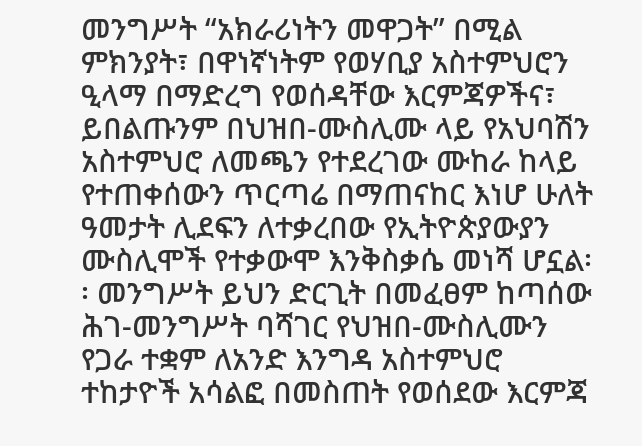መንግሥት “አክራሪነትን መዋጋት” በሚል ምክንያት፣ በዋነኛነትም የወሃቢያ አስተምህሮን ዒላማ በማድረግ የወሰዳቸው እርምጃዎችና፣ ይበልጡንም በህዝበ‑ሙስሊሙ ላይ የአህባሽን አስተምህሮ ለመጫን የተደረገው ሙከራ ከላይ የተጠቀሰውን ጥርጣሬ በማጠናከር እነሆ ሁለት ዓመታት ሊደፍን ለተቃረበው የኢትዮጵያውያን ሙስሊሞች የተቃውሞ እንቅስቃሴ መነሻ ሆኗል፡፡ መንግሥት ይህን ድርጊት በመፈፀም ከጣሰው ሕገ‑መንግሥት ባሻገር የህዝበ‑ሙስሊሙን የጋራ ተቋም ለአንድ እንግዳ አስተምህሮ ተከታዮች አሳልፎ በመስጠት የወሰደው እርምጃ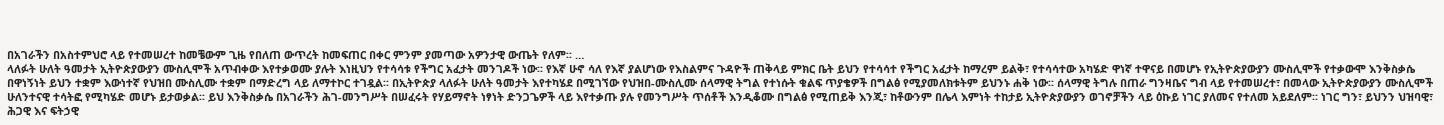በአገራችን በአስተምህሮ ላይ የተመሠረተ ከመቼውም ጊዜ የበለጠ ውጥረት ከመፍጠር በቀር ምንም ያመጣው አዎንታዊ ውጤት የለም፡፡ …
ላለፉት ሁለት ዓመታት ኢትዮጵያውያን ሙስሊሞች አጥብቀው እየተቃወሙ ያሉት እነዚህን የተሳሳቱ የችግር አፈታት መንገዶች ነው፡፡ የእኛ ሁኖ ሳለ የእኛ ያልሆነው የእስልምና ጉዳዮች ጠቅላይ ምክር ቤት ይህን የተሳሳተ የችግር አፈታት ከማረም ይልቅ፣ የተሳሳተው አካሄድ ዋነኛ ተዋናይ በመሆኑ የኢትዮጵያውያን ሙስሊሞች የተቃውሞ እንቅስቃሴ በዋነኝነት ይህን ተቋም እውነተኛ የህዝበ ሙስሊሙ ተቋም በማድረግ ላይ ለማተኮር ተገዷል፡፡ በኢትዮጵያ ላለፉት ሁለት ዓመታት እየተካሄደ በሚገኘው የህዝበ‑ሙስሊሙ ሰላማዊ ትግል የተነሱት ቁልፍ ጥያቄዎች በግልፅ የሚያመለክቱትም ይህንኑ ሐቅ ነው፡፡ ሰላማዊ ትግሉ በጠራ ግንዛቤና ግብ ላይ የተመሠረተ፣ በመላው ኢትዮጵያውያን ሙስሊሞች ሁለንተናዊ ተሳትፎ የሚካሄድ መሆኑ ይታወቃል፡፡ ይህ እንቅስቃሴ በአገራችን ሕገ‑መንግሥት በሠፈሩት የሃይማኖት ነፃነት ድንጋጌዎች ላይ እየተቃጡ ያሉ የመንግሥት ጥሰቶች እንዲቆሙ በግልፅ የሚጠይቅ እንጂ፣ ከቶውንም በሌላ እምነት ተከታይ ኢትዮጵያውያን ወገኖቻችን ላይ ዕኩይ ነገር ያለመና የተለመ አይደለም፡፡ ነገር ግን፣ ይህንን ህዝባዊ፣ ሕጋዊ እና ፍትኃዊ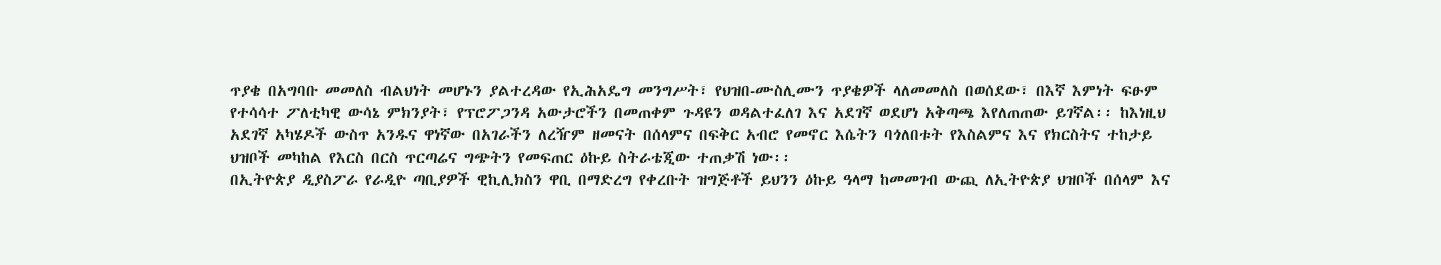ጥያቄ በአግባቡ መመለስ ብልህነት መሆኑን ያልተረዳው የኢሕአዴግ መንግሥት፣ የህዝበ‑ሙስሊሙን ጥያቄዎች ላለመመለስ በወሰደው፣ በእኛ እምነት ፍፁም የተሳሳተ ፖለቲካዊ ውሳኔ ምክንያት፣ የፕሮፖጋንዳ አውታሮችን በመጠቀም ጉዳዩን ወዳልተፈለገ እና አደገኛ ወደሆነ አቅጣጫ እየለጠጠው ይገኛል፡፡ ከእነዚህ አደገኛ አካሄዶች ውስጥ አንዱና ዋነኛው በአገራችን ለረዥም ዘመናት በሰላምና በፍቅር አብሮ የመኖር እሴትን ባጎለበቱት የእስልምና እና የክርስትና ተከታይ ህዝቦች መካከል የእርስ በርስ ጥርጣሬና ግጭትን የመፍጠር ዕኩይ ስትራቴጂው ተጠቃሽ ነው፡፡
በኢትዮጵያ ዲያስፖራ የራዲዮ ጣቢያዎች ዊኪሊክስን ዋቢ በማድረግ የቀረቡት ዝግጅቶች ይህንን ዕኩይ ዓላማ ከመመገብ ውጪ ለኢትዮጵያ ህዝቦች በሰላም እና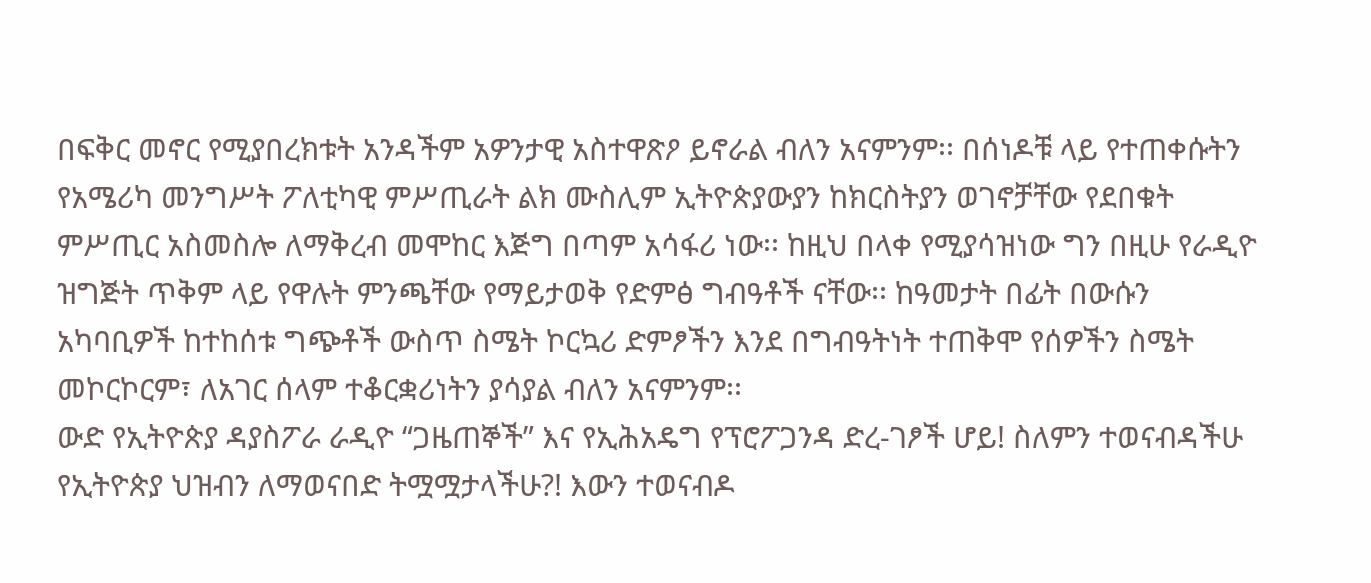በፍቅር መኖር የሚያበረክቱት አንዳችም አዎንታዊ አስተዋጽዖ ይኖራል ብለን አናምንም፡፡ በሰነዶቹ ላይ የተጠቀሱትን የአሜሪካ መንግሥት ፖለቲካዊ ምሥጢራት ልክ ሙስሊም ኢትዮጵያውያን ከክርስትያን ወገኖቻቸው የደበቁት ምሥጢር አስመስሎ ለማቅረብ መሞከር እጅግ በጣም አሳፋሪ ነው፡፡ ከዚህ በላቀ የሚያሳዝነው ግን በዚሁ የራዲዮ ዝግጅት ጥቅም ላይ የዋሉት ምንጫቸው የማይታወቅ የድምፅ ግብዓቶች ናቸው፡፡ ከዓመታት በፊት በውሱን አካባቢዎች ከተከሰቱ ግጭቶች ውስጥ ስሜት ኮርኳሪ ድምፆችን እንደ በግብዓትነት ተጠቅሞ የሰዎችን ስሜት መኮርኮርም፣ ለአገር ሰላም ተቆርቋሪነትን ያሳያል ብለን አናምንም፡፡
ውድ የኢትዮጵያ ዳያስፖራ ራዲዮ “ጋዜጠኞች” እና የኢሕአዴግ የፕሮፖጋንዳ ድረ‑ገፆች ሆይ! ስለምን ተወናብዳችሁ የኢትዮጵያ ህዝብን ለማወናበድ ትሟሟታላችሁ?! እውን ተወናብዶ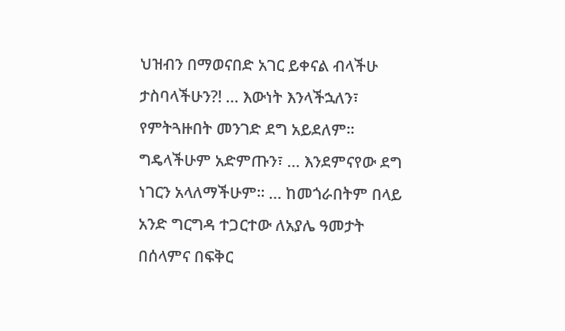ህዝብን በማወናበድ አገር ይቀናል ብላችሁ ታስባላችሁን?! … እውነት እንላችኋለን፣ የምትጓዙበት መንገድ ደግ አይደለም፡፡ ግዴላችሁም አድምጡን፣ … እንደምናየው ደግ ነገርን አላለማችሁም፡፡ … ከመጎራበትም በላይ አንድ ግርግዳ ተጋርተው ለአያሌ ዓመታት በሰላምና በፍቅር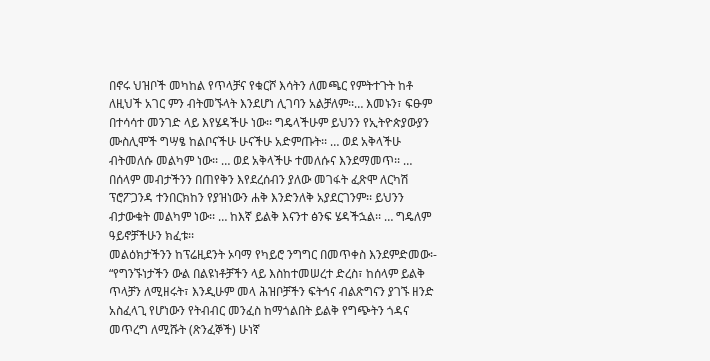በኖሩ ህዝቦች መካከል የጥላቻና የቁርሾ እሳትን ለመጫር የምትተጉት ከቶ ለዚህች አገር ምን ብትመኙላት እንደሆነ ሊገባን አልቻለም፡፡… እመኑን፣ ፍፁም በተሳሳተ መንገድ ላይ እየሄዳችሁ ነው፡፡ ግዴላችሁም ይህንን የኢትዮጵያውያን ሙስሊሞች ግሣፄ ከልቦናችሁ ሁናችሁ አድምጡት፡፡ … ወደ አቅላችሁ ብትመለሱ መልካም ነው፡፡ … ወደ አቅላችሁ ተመለሱና እንደማመጥ፡፡ … በሰላም መብታችንን በጠየቅን እየደረሰብን ያለው መገፋት ፈጽሞ ለርካሽ ፕሮፖጋንዳ ተንበርክከን የያዝነውን ሐቅ እንድንለቅ አያደርገንም፡፡ ይህንን ብታውቁት መልካም ነው፡፡ … ከእኛ ይልቅ እናንተ ፅንፍ ሄዳችኋል፡፡ … ግዴለም ዓይኖቻችሁን ክፈቱ፡፡
መልዕክታችንን ከፕሬዚደንት ኦባማ የካይሮ ንግግር በመጥቀስ እንደምድመው፡‑
“የግንኙነታችን ውል በልዩነቶቻችን ላይ እስከተመሠረተ ድረስ፣ ከሰላም ይልቅ ጥላቻን ለሚዘሩት፣ እንዲሁም መላ ሕዝቦቻችን ፍትኅና ብልጽግናን ያገኙ ዘንድ አስፈላጊ የሆነውን የትብብር መንፈስ ከማጎልበት ይልቅ የግጭትን ጎዳና መጥረግ ለሚሹት (ጽንፈኞች) ሁነኛ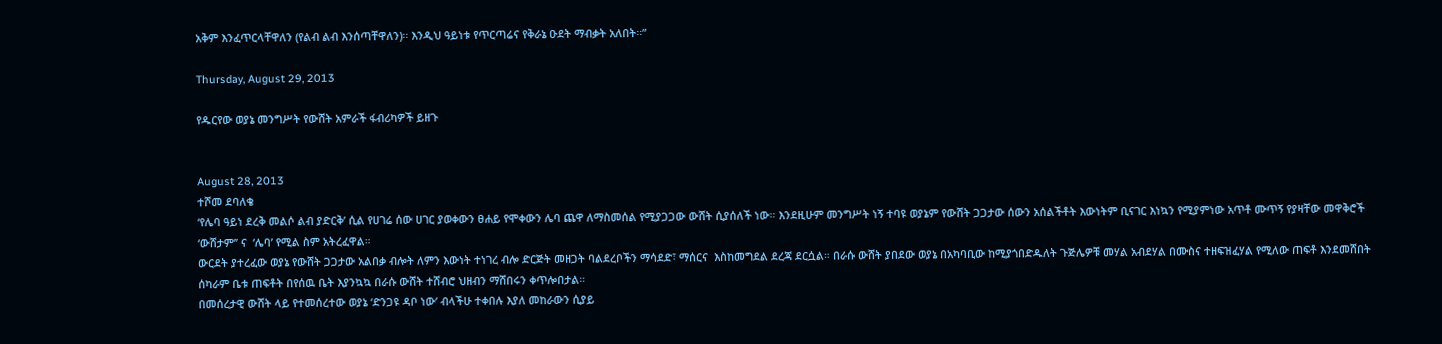አቅም እንፈጥርላቸዋለን (የልብ ልብ እንሰጣቸዋለን)፡፡ እንዲህ ዓይነቱ የጥርጣሬና የቅራኔ ዑደት ማብቃት አለበት፡፡”

Thursday, August 29, 2013

የዱርየው ወያኔ መንግሥት የውሸት አምራች ፋብሪካዎች ይዘጉ


August 28, 2013
ተሾመ ደባለቄ
‘የሌባ ዓይነ ደረቅ መልሶ ልብ ያድርቅ’ ሲል የሀገሬ ሰው ሀገር ያወቀውን ፀሐይ የሞቀውን ሌባ ጨዋ ለማስመሰል የሚያጋጋው ውሸት ሲያሰለች ነው። እንደዚሁም መንግሥት ነኝ ተባዩ ወያኔም የውሸት ጋጋታው ሰውን አሰልችቶት እውነትም ቢናገር እነኳን የሚያምነው አጥቶ ሙጥኝ የያዛቸው መዋቅሮች ‘ውሸታም’’ ና  ‘ሌባ’ የሚል ስም አትረፈዋል።
ውርደት ያተረፈው ወያኔ የውሸት ጋጋታው አልበቃ ብሎት ለምን እውነት ተነገረ ብሎ ድርጅት መዘጋት ባልደረቦችን ማሳደድ፣ ማሰርና  እስከመግደል ደረጃ ደርሷል። በራሱ ውሸት ያበደው ወያኔ በአካባቢው ከሚያጎበድዱለት ጉጅሌዎቹ መሃል አብደሃል በሙስና ተዘፍዝፈሃል የሚለው ጠፍቶ እንደመሸበት ሰካራም ቤቱ ጠፍቶት በየሰዉ ቤት እያንኳኳ በራሱ ውሸት ተሸብሮ ህዘብን ማሸበሩን ቀጥሎበታል።
በመሰረታዊ ውሸት ላይ የተመሰረተው ወያኔ ‘ድንጋዩ ዳቦ ነው’ ብላችሁ ተቀበሉ እያለ መከራውን ሲያይ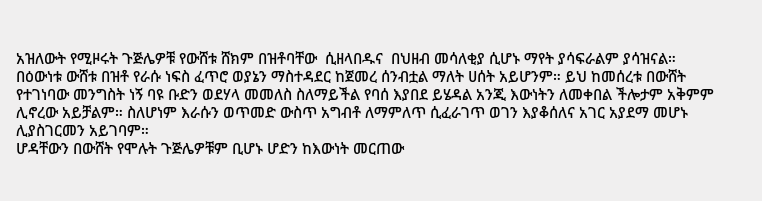አዝለውት የሚዞሩት ጉጅሌዎቹ የውሸቱ ሸክም በዝቶባቸው  ሲዘላበዱና  በህዘብ መሳለቂያ ሲሆኑ ማየት ያሳፍራልም ያሳዝናል።
በዕውነቱ ውሸቱ በዝቶ የራሱ ነፍስ ፈጥሮ ወያኔን ማስተዳደር ከጀመረ ሰንብቷል ማለት ሀሰት አይሆንም። ይህ ከመሰረቱ በውሸት የተገነባው መንግስት ነኝ ባዩ ቡድን ወደሃላ መመለስ ስለማይችል የባሰ እያበደ ይሄዳል አንጂ እውነትን ለመቀበል ችሎታም አቅምም ሊኖረው አይቻልም። ስለሆነም እራሱን ወጥመድ ውስጥ አግብቶ ለማምለጥ ሲፈራገጥ ወገን እያቆሰለና አገር አያደማ መሆኑ ሊያስገርመን አይገባም።
ሆዳቸውን በውሸት የሞሉት ጉጅሌዎቹም ቢሆኑ ሆድን ከእውነት መርጠው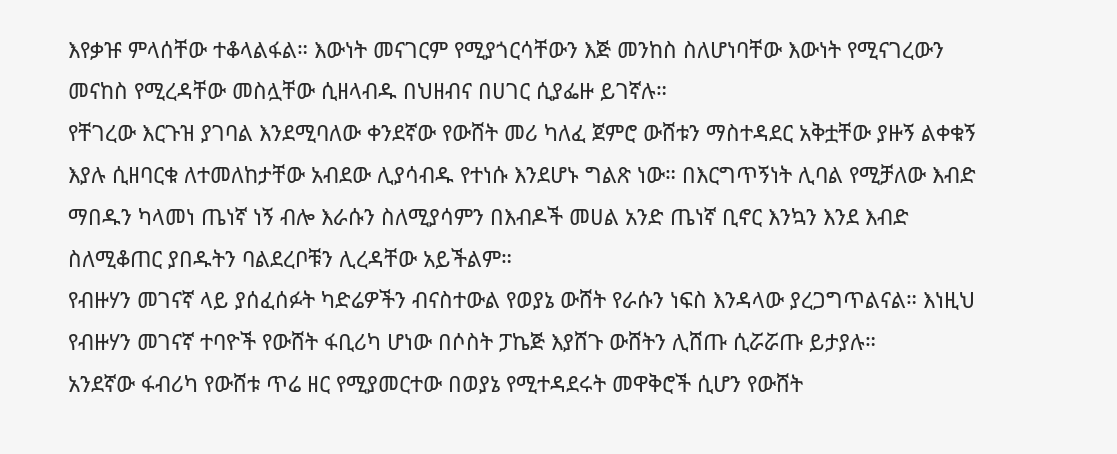እየቃዡ ምላሰቸው ተቆላልፋል። እውነት መናገርም የሚያጎርሳቸውን እጅ መንከስ ስለሆነባቸው እውነት የሚናገረውን መናከስ የሚረዳቸው መስሏቸው ሲዘላብዱ በህዘብና በሀገር ሲያፌዙ ይገኛሉ።
የቸገረው እርጉዝ ያገባል እንደሚባለው ቀንደኛው የውሸት መሪ ካለፈ ጀምሮ ውሸቱን ማስተዳደር አቅቷቸው ያዙኝ ልቀቁኝ እያሉ ሲዘባርቁ ለተመለከታቸው አብደው ሊያሳብዱ የተነሱ እንደሆኑ ግልጽ ነው። በእርግጥኝነት ሊባል የሚቻለው እብድ ማበዱን ካላመነ ጤነኛ ነኝ ብሎ እራሱን ስለሚያሳምን በእብዶች መሀል አንድ ጤነኛ ቢኖር እንኳን እንደ እብድ ስለሚቆጠር ያበዱትን ባልደረቦቹን ሊረዳቸው አይችልም።
የብዙሃን መገናኛ ላይ ያሰፈሰፉት ካድሬዎችን ብናስተውል የወያኔ ውሸት የራሱን ነፍስ እንዳላው ያረጋግጥልናል። እነዚህ የብዙሃን መገናኛ ተባዮች የውሸት ፋቢሪካ ሆነው በሶስት ፓኬጅ እያሸጉ ውሸትን ሊሸጡ ሲሯሯጡ ይታያሉ።
አንደኛው ፋብሪካ የውሸቱ ጥሬ ዘር የሚያመርተው በወያኔ የሚተዳደሩት መዋቅሮች ሲሆን የውሸት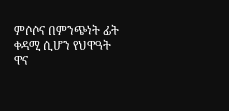ምሶሶና በምንጭነት ፊት ቀዳሚ ሲሆን የህዋዓት ዋና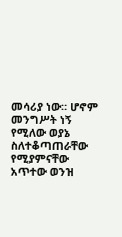መሳሪያ ነው። ሆኖም መንግሥት ነኝ የሚለው ወያኔ ስለተቆጣጠራቸው የሚያምናቸው አጥተው ወንዝ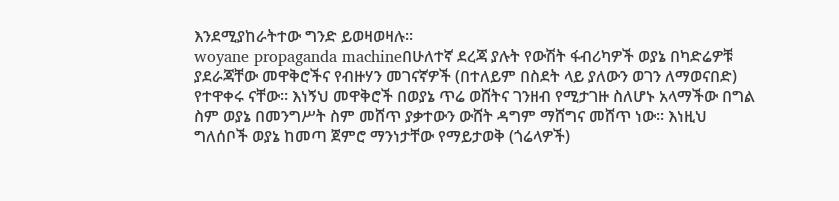እንደሚያከራትተው ግንድ ይወዛወዛሉ።
woyane propaganda machineበሁለተኛ ደረጃ ያሉት የውሽት ፋብሪካዎች ወያኔ በካድሬዎቹ ያደራጃቸው መዋቅሮችና የብዙሃን መገናኛዎች (በተለይም በስደት ላይ ያለውን ወገን ለማወናበድ) የተዋቀሩ ናቸው። እነኝህ መዋቅሮች በወያኔ ጥሬ ወሸትና ገንዘብ የሚታገዙ ስለሆኑ አላማችው በግል ስም ወያኔ በመንግሥት ስም መሸጥ ያቃተውን ውሸት ዳግም ማሸግና መሸጥ ነው። እነዚህ ግለሰቦች ወያኔ ከመጣ ጀምሮ ማንነታቸው የማይታወቅ (ጎሬላዎች)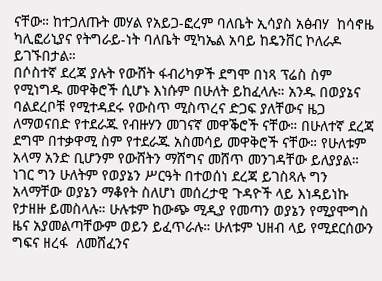ናቸው። ከተጋለጡት መሃል የአይጋ-ፎረም ባለቤት ኢሳያስ አፅብሃ  ከሳኖዜ ካሊፎሪኒያና የትግራይ-ነት ባለቤት ሚካኤል አባይ ከዴንቨር ኮለራዶ ይገኙበታል።
በሶስተኛ ደረጃ ያሉት የውሸት ፋብሪካዎች ደግሞ በነጻ ፕሬስ ስም የሚነግዱ መዋቅሮች ሲሆኑ እነሱም በሁለት ይከፈላሉ። አንዱ በወያኔና ባልደረቦቹ የሚተዳደሩ የውስጥ ሚስጥረና ድጋፍ ያለቸውና ዜጋ ለማወናበድ የተደራጁ የብዙሃን መገናኛ መዋቕሮች ናቸው። በሁለተኛ ደረጃ ደግሞ በተቃዋሚ ስም የተደራጁ አስመሳይ መዋቅሮች ናቸው። የሁለቱም አላማ አንድ ቢሆንም የውሸትን ማሸግና መሸጥ መንገዳቸው ይለያያል። ነገር ግን ሁለትም የወያኔን ሥርዓት በተወሰነ ደረጃ ይገስጻሉ ግን አላማቸው ወያኔን ማቆየት ስለሆነ መሰረታዊ ጉዳዮች ላይ እነዳይነኩ የታዘዙ ይመስላሉ። ሁሉቱም ከውጭ ሚዲያ የመጣን ወያኔን የሚያሞግስ ዜና አያመልጣቸውም ወይን ይፈጥራሉ። ሁለቱም ህዘብ ላይ የሚደርሰውን ግፍና ዘረፋ  ለመሸፈንና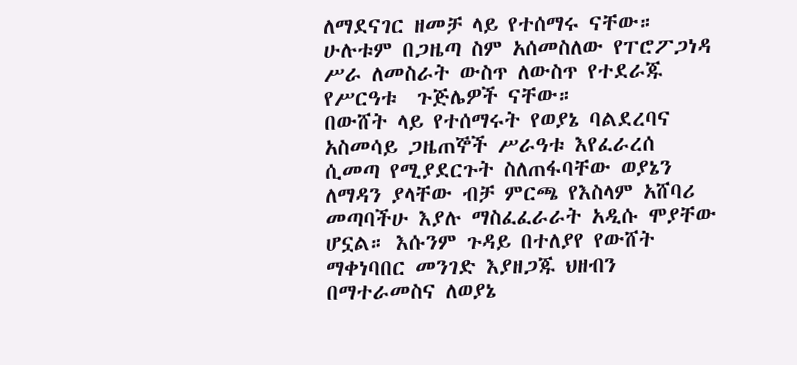ለማደናገር ዘመቻ ላይ የተሰማሩ ናቸው። ሁሉቱም በጋዜጣ ስም አሰመስለው የፐሮፖጋነዳ  ሥራ ለመስራት ውስጥ ለውስጥ የተደራጁ የሥርዓቱ  ጉጅሌዎች ናቸው።
በውሸት ላይ የተሰማሩት የወያኔ ባልደረባና አስመሳይ ጋዜጠኞች ሥራዓቱ እየፈራረሰ ሲመጣ የሚያደርጉት ስለጠፋባቸው ወያኔን ለማዳን ያላቸው ብቻ ምርጫ የእስላም አሸባሪ መጣባችሁ እያሉ ማስፈፈራራት አዲሱ ሞያቸው ሆኗል። እሱንም ጉዳይ በተለያየ የውሸት ማቀነባበር መንገድ እያዘጋጁ ህዘብን በማተራመስና ለወያኔ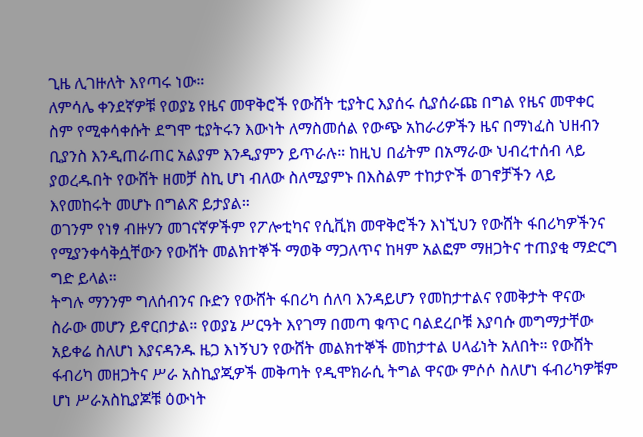ጊዜ ሊገዙለት እየጣሩ ነው።
ለምሳሌ ቀንደኛዎቹ የወያኔ የዜና መዋቅሮች የውሸት ቲያትር እያሰሩ ሲያሰራጩ በግል የዜና መዋቀር ስም የሚቀሳቀሱት ደግሞ ቲያትሩን እውነት ለማስመሰል የውጭ አከራሪዎችን ዜና በማነፈስ ህዘብን ቢያንስ እንዲጠራጠር አልያም እንዲያምን ይጥራሉ። ከዚህ በፊትም በአማራው ህብረተሰብ ላይ ያወረዱበት የውሸት ዘመቻ ስኪ ሆነ ብለው ስለሚያምኑ በእስልም ተከታዮች ወገኖቻችን ላይ እየመከሩት መሆኑ በግልጽ ይታያል።
ወገንም የነፃ ብዙሃን መገናኛዎችም የፖሎቲካና የሲቪክ መዋቅሮችን እነኚህን የውሸት ፋበሪካዎችንና የሚያንቀሳቅሷቸውን የውሸት መልክተኞች ማወቅ ማጋለጥና ከዛም አልፎም ማዘጋትና ተጠያቂ ማድርግ ግድ ይላል።
ትግሉ ማንንም ግለሰብንና ቡድን የውሸት ፋበሪካ ሰለባ እንዳይሆን የመከታተልና የመቅታት ዋናው ስራው መሆን ይኖርበታል። የወያኔ ሥርዓት እየገማ በመጣ ቁጥር ባልደረቦቹ እያባሱ መግማታቸው አይቀሬ ስለሆነ እያናዳንዱ ዜጋ እነኝህን የውሸት መልክተኞች መከታተል ሀላፊነት አለበት። የውሸት ፋብሪካ መዘጋትና ሥራ አስኪያጂዎች መቅጣት የዲሞክራሲ ትግል ዋናው ምሶሶ ስለሆነ ፋብሪካዎቹም ሆነ ሥራአስኪያጆቹ ዕውነት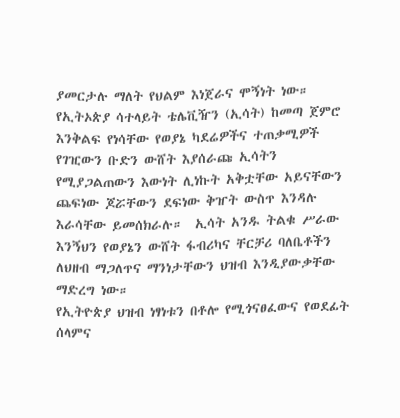ያመርታሉ ማለት የህልም እነጀራና ሞኝነት ነው።
የኢትኦጵያ ሳተላይት ቴሌቪዥን (ኢሳት) ከመጣ ጀምሮ እንቅልፍ የነሳቸው የወያኔ ካደሬዎችና ተጠቃሚዎች የገዢውን ቡድን ውሸት እያሰራጩ ኢሳትን  የሚያጋልጠውን እውነት ሊነኩት አቅቷቸው አይናቸውን ጨፍነው ጆሯቸውን ደፍነው ቅዠት ውስጥ እንዳሉ እራሳቸው ይመሰክራሉ።  ኢሳት አንዱ ትልቁ ሥራው እንኝህን የወያኔን ውሸት ፋብሪካና ቸርቻሪ ባለቤቶችን ለህዘብ ማጋለጥና ማንነታቸውን ህዝብ እንዲያውቃቸው ማድረግ ነው።
የኢትዮጵያ ህዝብ ነፃነቱን በቶሎ የሚጎናፀፈውና የወደፊት ሰላምና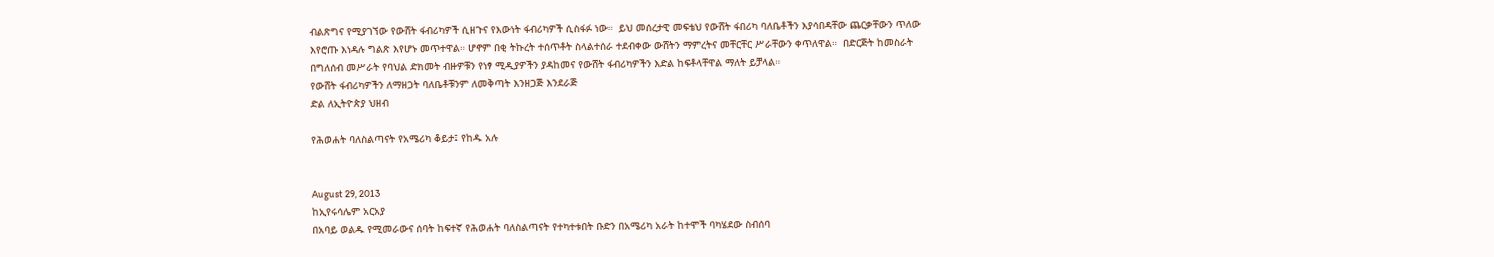ብልጽግና የሚያገኘው የውሸት ፋብሪካዎች ሲዘጉና የእውነት ፋብሪካዎች ሲስፋፉ ነው።  ይህ መሰረታዊ መፍቴህ የውሸት ፋበሪካ ባለቤቶችን እያሳበዳቸው ጨርቃቸውን ጥለው እየሮጡ እነዳሉ ግልጽ እየሆኑ መጥተዋል። ሆኖም በቂ ትኩረት ተሰጥቶት ስላልተሰራ ተደብቀው ውሸትን ማምረትና መቸርቸር ሥራቸውን ቀጥለዋል።  በድርጅት ከመስራት በግለሰብ መሥራት የባህል ድክመት ብዙዎቹን የነፃ ሚዲያዎችን ያዳከመና የውሸት ፋብሪካዎችን እድል ከፍቶላቸዋል ማለት ይቻላል።
የውሸት ፋብሪካዎችን ለማዘጋት ባለቤቶቹንም ለመቅጣት እንዘጋጅ እንደራጅ
ድል ለኢትዮጵያ ህዘብ

የሕወሐት ባለስልጣናት የአሜሪካ ቆይታ፤ የከዱ አሉ


August 29, 2013
ከኢየሩሳሌም አርአያ
በአባይ ወልዱ የሚመራውና ሰባት ከፍተኛ የሕወሐት ባለስልጣናት የተካተቱበት ቡድን በአሜሪካ አራት ከተሞች ባካሄደው ስብሰባ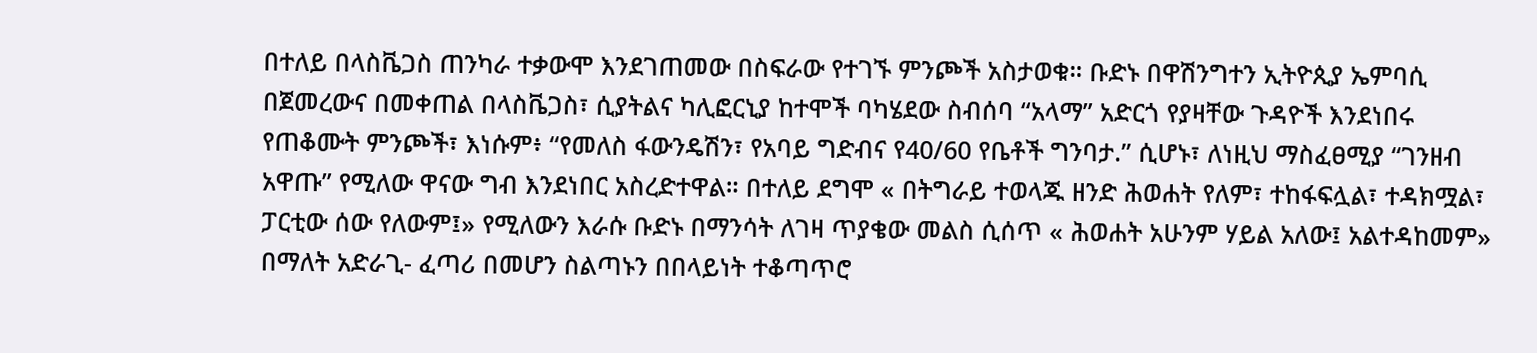በተለይ በላስቬጋስ ጠንካራ ተቃውሞ እንደገጠመው በስፍራው የተገኙ ምንጮች አስታወቁ። ቡድኑ በዋሽንግተን ኢትዮጲያ ኤምባሲ በጀመረውና በመቀጠል በላስቬጋስ፣ ሲያትልና ካሊፎርኒያ ከተሞች ባካሄደው ስብሰባ “አላማ” አድርጎ የያዛቸው ጉዳዮች እንደነበሩ የጠቆሙት ምንጮች፣ እነሱም፥ “የመለስ ፋውንዴሽን፣ የአባይ ግድብና የ40/60 የቤቶች ግንባታ.” ሲሆኑ፣ ለነዚህ ማስፈፀሚያ “ገንዘብ አዋጡ” የሚለው ዋናው ግብ እንደነበር አስረድተዋል። በተለይ ደግሞ « በትግራይ ተወላጁ ዘንድ ሕወሐት የለም፣ ተከፋፍሏል፣ ተዳክሟል፣ ፓርቲው ሰው የለውም፤» የሚለውን እራሱ ቡድኑ በማንሳት ለገዛ ጥያቄው መልስ ሲሰጥ « ሕወሐት አሁንም ሃይል አለው፤ አልተዳከመም» በማለት አድራጊ- ፈጣሪ በመሆን ስልጣኑን በበላይነት ተቆጣጥሮ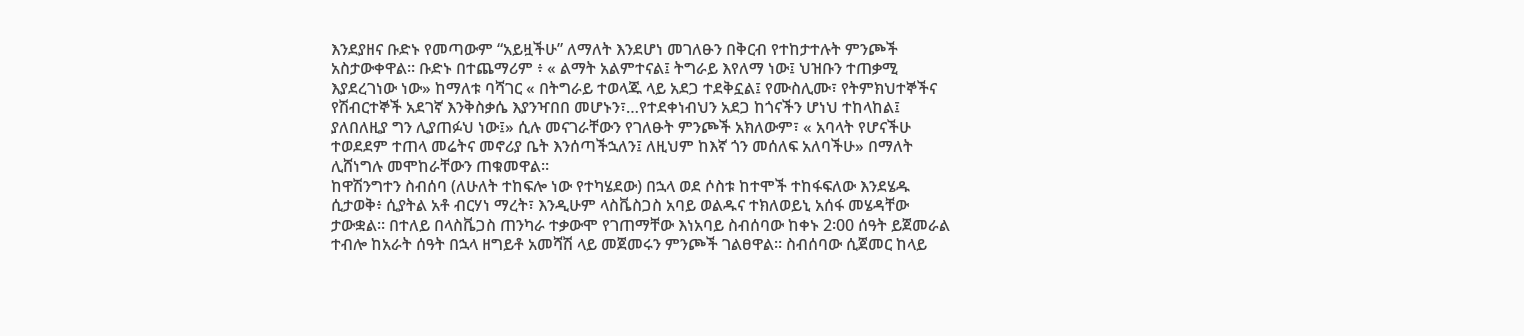እንደያዘና ቡድኑ የመጣውም “አይዟችሁ” ለማለት እንደሆነ መገለፁን በቅርብ የተከታተሉት ምንጮች አስታውቀዋል። ቡድኑ በተጨማሪም ፥ « ልማት አልምተናል፤ ትግራይ እየለማ ነው፤ ህዝቡን ተጠቃሚ እያደረገነው ነው» ከማለቱ ባሻገር « በትግራይ ተወላጁ ላይ አደጋ ተደቅኗል፤ የሙስሊሙ፣ የትምክህተኞችና የሽብርተኞች አደገኛ እንቅስቃሴ እያንዣበበ መሆኑን፣…የተደቀነብህን አደጋ ከጎናችን ሆነህ ተከላከል፤ ያለበለዚያ ግን ሊያጠፉህ ነው፤» ሲሉ መናገራቸውን የገለፁት ምንጮች አክለውም፣ « አባላት የሆናችሁ ተወደደም ተጠላ መሬትና መኖሪያ ቤት እንሰጣችኋለን፤ ለዚህም ከእኛ ጎን መሰለፍ አለባችሁ» በማለት ሊሸነግሉ መሞከራቸውን ጠቁመዋል።
ከዋሽንግተን ስብሰባ (ለሁለት ተከፍሎ ነው የተካሄደው) በኋላ ወደ ሶስቱ ከተሞች ተከፋፍለው እንደሄዱ ሲታወቅ፥ ሲያትል አቶ ብርሃነ ማረት፣ እንዲሁም ላስቬስጋስ አባይ ወልዱና ተክለወይኒ አሰፋ መሄዳቸው ታውቋል። በተለይ በላስቬጋስ ጠንካራ ተቃውሞ የገጠማቸው እነአባይ ስብሰባው ከቀኑ 2፡00 ሰዓት ይጀመራል ተብሎ ከአራት ሰዓት በኋላ ዘግይቶ አመሻሽ ላይ መጀመሩን ምንጮች ገልፀዋል። ስብሰባው ሲጀመር ከላይ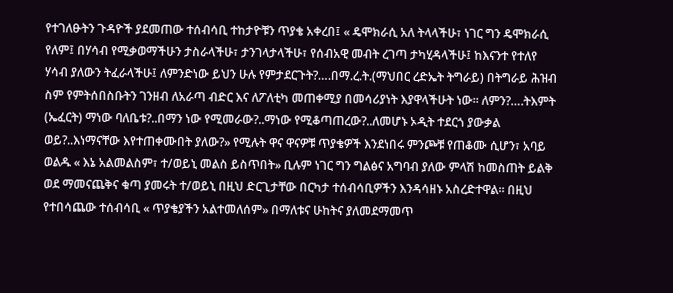የተገለፁትን ጉዳዮች ያደመጠው ተሰብሳቢ ተከታዮቹን ጥያቄ አቀረበ፤ « ዴሞክራሲ አለ ትላላችሁ፣ ነገር ግን ዴሞክራሲ የለም፤ በሃሳብ የሚቃወማችሁን ታስራላችሁ፣ ታንገላታላችሁ፣ የሰብአዊ መብት ረገጣ ታካሂዳላችሁ፤ ከእናንተ የተለየ ሃሳብ ያለውን ትፈራላችሁ፤ ለምንድነው ይህን ሁሉ የምታደርጉት?….በማ.ረ.ት.(ማህበር ረድኤት ትግራይ) በትግራይ ሕዝብ ስም የምትሰበስቡትን ገንዘብ ለአራጣ ብድር እና ለፖለቲካ መጠቀሚያ በመሳሪያነት እያዋላችሁት ነው። ለምን?….ትእምት (ኤፈርት) ማነው ባለቤቱ?..በማን ነው የሚመራው?..ማነው የሚቆጣጠረው?..ለመሆኑ ኦዲት ተደርጎ ያውቃል ወይ?..እነማናቸው እየተጠቀሙበት ያለው?» የሚሉት ዋና ዋናዎቹ ጥያቄዎች እንደነበሩ ምንጮቹ የጠቆሙ ሲሆን፣ አባይ ወልዱ « እኔ አልመልስም፣ ተ/ወይኒ መልስ ይስጥበት» ቢሉም ነገር ግን ግልፅና አግባብ ያለው ምላሽ ከመስጠት ይልቅ ወደ ማመናጨቅና ቁጣ ያመሩት ተ/ወይኒ በዚህ ድርጊታቸው በርካታ ተሰብሳቢዎችን እንዳሳዘኑ አስረድተዋል። በዚህ የተበሳጨው ተሰብሳቢ « ጥያቄያችን አልተመለሰም» በማለቱና ሁከትና ያለመደማመጥ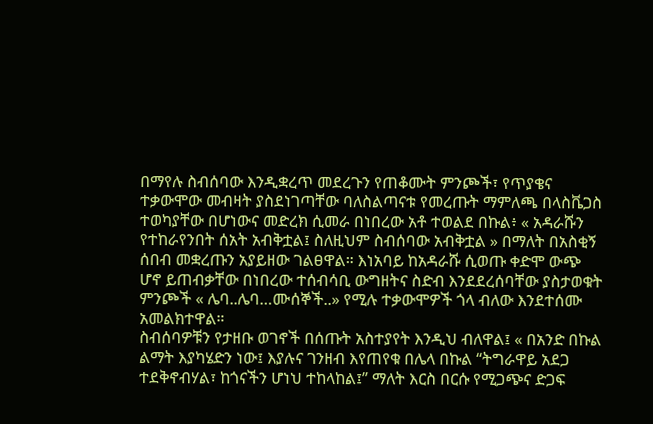በማየሉ ስብሰባው እንዲቋረጥ መደረጉን የጠቆሙት ምንጮች፣ የጥያቄና ተቃውሞው መብዛት ያስደነገጣቸው ባለስልጣናቱ የመረጡት ማምለጫ በላስቬጋስ ተወካያቸው በሆነውና መድረክ ሲመራ በነበረው አቶ ተወልደ በኩል፥ « አዳራሹን የተከራየንበት ሰአት አብቅቷል፤ ስለዚህም ስብሰባው አብቅቷል » በማለት በአስቂኝ ሰበብ መቋረጡን አያይዘው ገልፀዋል። እነአባይ ከአዳራሹ ሲወጡ ቀድሞ ውጭ ሆኖ ይጠብቃቸው በነበረው ተሰብሳቢ ውግዘትና ስድብ እንደደረሰባቸው ያስታወቁት ምንጮች « ሌባ..ሌባ…ሙሰኞች..» የሚሉ ተቃውሞዎች ጎላ ብለው እንደተሰሙ አመልክተዋል።
ስብሰባዎቹን የታዘቡ ወገኖች በሰጡት አስተያየት እንዲህ ብለዋል፤ « በአንድ በኩል ልማት እያካሄድን ነው፤ እያሉና ገንዘብ እየጠየቁ በሌላ በኩል “ትግራዋይ አደጋ ተደቅኖብሃል፣ ከጎናችን ሆነህ ተከላከል፤” ማለት እርስ በርሱ የሚጋጭና ድጋፍ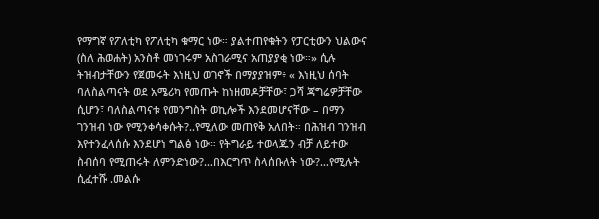የማግኛ የፖለቲካ የፖለቲካ ቁማር ነው። ያልተጠየቁትን የፓርቲውን ህልውና (ስለ ሕወሐት) አንስቶ መነገሩም አስገራሚና አጠያያቂ ነው።» ሲሉ ትዝብታቸውን የጀመሩት እነዚህ ወገኖች በማያያዝም፥ « እነዚህ ሰባት ባለስልጣናት ወደ አሜሪካ የመጡት ከነዘመዶቻቸው፣ ጋሻ ጃግሬዎቻቸው ሲሆን፣ ባለስልጣናቱ የመንግስት ወኪሎች እንደመሆናቸው – በማን ገንዝብ ነው የሚንቀሳቀሱት?..የሚለው መጠየቅ አለበት። በሕዝብ ገንዝብ እየተንፈላሰሱ እንደሆነ ግልፅ ነው። የትግራይ ተወላጁን ብቻ ለይተው ስብሰባ የሚጠሩት ለምንድነው?…በእርግጥ ስላሰቡለት ነው?…የሚሉት ሲፈተሹ .መልሱ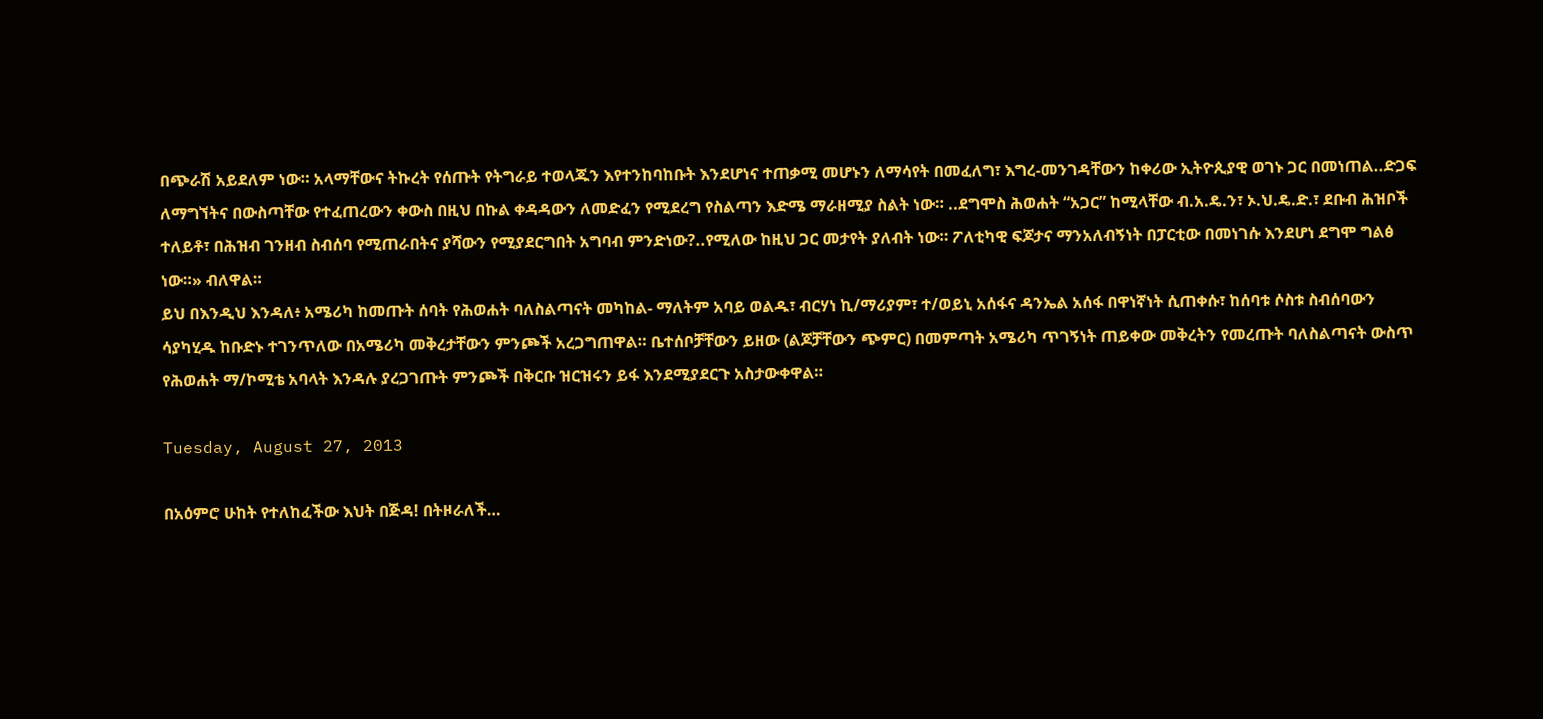በጭራሽ አይደለም ነው። አላማቸውና ትኩረት የሰጡት የትግራይ ተወላጁን እየተንከባከቡት እንደሆነና ተጠቃሚ መሆኑን ለማሳየት በመፈለግ፣ እግረ-መንገዳቸውን ከቀሪው ኢትዮጲያዊ ወገኑ ጋር በመነጠል..ድጋፍ ለማግኘትና በውስጣቸው የተፈጠረውን ቀውስ በዚህ በኩል ቀዳዳውን ለመድፈን የሚደረግ የስልጣን እድሜ ማራዘሚያ ስልት ነው። ..ደግሞስ ሕወሐት “አጋር” ከሚላቸው ብ.አ.ዴ.ን፣ ኦ.ህ.ዴ.ድ.፣ ደቡብ ሕዝቦች ተለይቶ፣ በሕዝብ ገንዘብ ስብሰባ የሚጠራበትና ያሻውን የሚያደርግበት አግባብ ምንድነው?..የሚለው ከዚህ ጋር መታየት ያለብት ነው። ፖለቲካዊ ፍጆታና ማንአለብኝነት በፓርቲው በመነገሱ እንደሆነ ደግሞ ግልፅ ነው።» ብለዋል።
ይህ በእንዲህ እንዳለ፥ አሜሪካ ከመጡት ሰባት የሕወሐት ባለስልጣናት መካከል- ማለትም አባይ ወልዱ፣ ብርሃነ ኪ/ማሪያም፣ ተ/ወይኒ አሰፋና ዳንኤል አሰፋ በዋነኛነት ሲጠቀሱ፣ ከሰባቱ ሶስቱ ስብሰባውን ሳያካሂዱ ከቡድኑ ተገንጥለው በአሜሪካ መቅረታቸውን ምንጮች አረጋግጠዋል። ቤተሰቦቻቸውን ይዘው (ልጆቻቸውን ጭምር) በመምጣት አሜሪካ ጥገኝነት ጠይቀው መቅረትን የመረጡት ባለስልጣናት ውስጥ የሕወሐት ማ/ኮሚቴ አባላት እንዳሉ ያረጋገጡት ምንጮች በቅርቡ ዝርዝሩን ይፋ እንደሚያደርጉ አስታውቀዋል።

Tuesday, August 27, 2013

በአዕምሮ ሁከት የተለከፈችው እህት በጅዳ! በትዞራለች…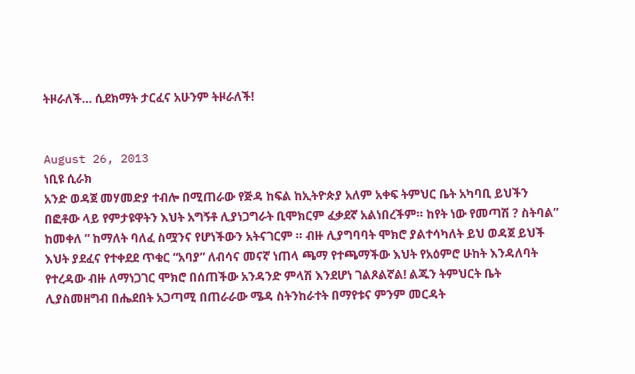ትዞራለች… ሲደክማት ታርፈና አሁንም ትዞራለች!


August 26, 2013
ነቢዩ ሲራክ
አንድ ወዳጀ መሃመድያ ተብሎ በሚጠራው የጅዳ ከፍል ከኢትዮጵያ አለም አቀፍ ትምህር ቤት አካባቢ ይህችን በፎቶው ላይ የምታዩዋትን እህት አግኝቶ ሊያነጋግራት ቢሞክርም ፈቃደኛ አልነበረችም። ከየት ነው የመጣሽ ? ስትባል” ከመቀለ ” ከማለት ባለፈ ስሟንና የሆነችውን አትናገርም ። ብዙ ሊያግባባት ሞክሮ ያልተሳካለት ይህ ወዳጀ ይህች እህት ያደፈና የተቀደደ ጥቁር “አባያ” ለብሳና መናኛ ነጠላ ጫማ የተጫማችው እህት የአዕምሮ ሁከት እንዳለባት የተረዳው ብዙ ለማነጋገር ሞክሮ በሰጠችው አንዳንድ ምላሽ እንደሆነ ገልጾልኛል! ልጁን ትምህርት ቤት ሊያስመዘግብ በሔደበት አጋጣሚ በጠራራው ሜዳ ስትንከራተት በማየቱና ምንም መርዳት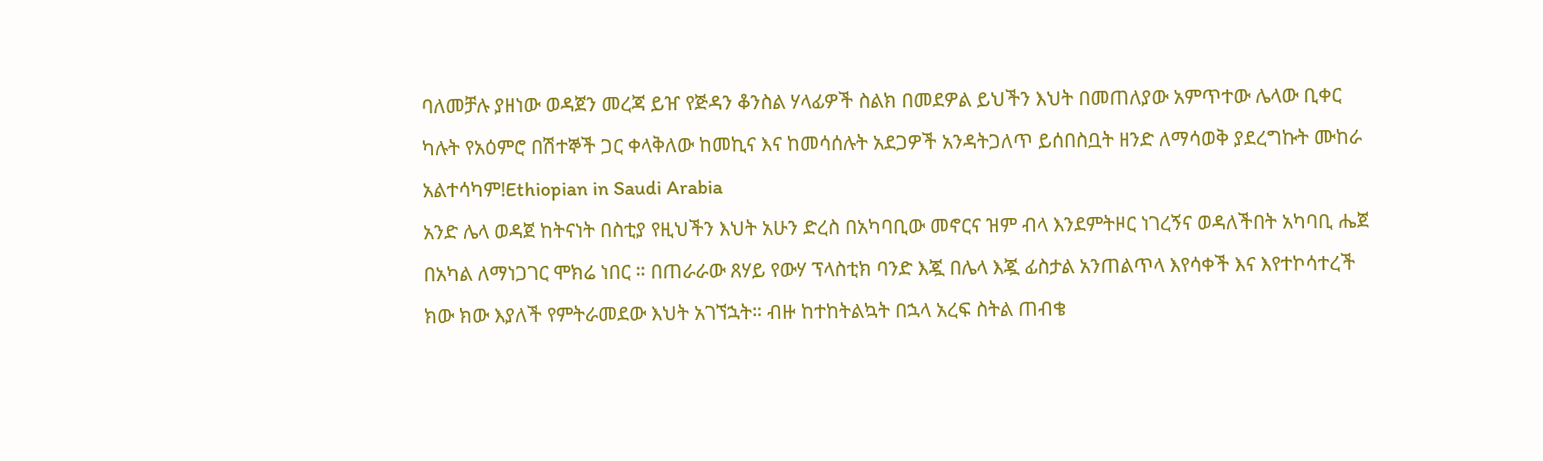ባለመቻሉ ያዘነው ወዳጀን መረጃ ይዠ የጅዳን ቆንስል ሃላፊዎች ስልክ በመደዎል ይህችን እህት በመጠለያው አምጥተው ሌላው ቢቀር ካሉት የአዕምሮ በሽተኞች ጋር ቀላቅለው ከመኪና እና ከመሳሰሉት አደጋዎች አንዳትጋለጥ ይሰበስቧት ዘንድ ለማሳወቅ ያደረግኩት ሙከራ አልተሳካም!Ethiopian in Saudi Arabia
አንድ ሌላ ወዳጀ ከትናነት በስቲያ የዚህችን እህት አሁን ድረስ በአካባቢው መኖርና ዝም ብላ እንደምትዞር ነገረኝና ወዳለችበት አካባቢ ሔጀ በአካል ለማነጋገር ሞክሬ ነበር ። በጠራራው ጸሃይ የውሃ ፕላስቲክ ባንድ እጇ በሌላ እጇ ፊስታል አንጠልጥላ እየሳቀች እና እየተኮሳተረች ክው ክው እያለች የምትራመደው እህት አገኘኋት። ብዙ ከተከትልኳት በኋላ አረፍ ስትል ጠብቄ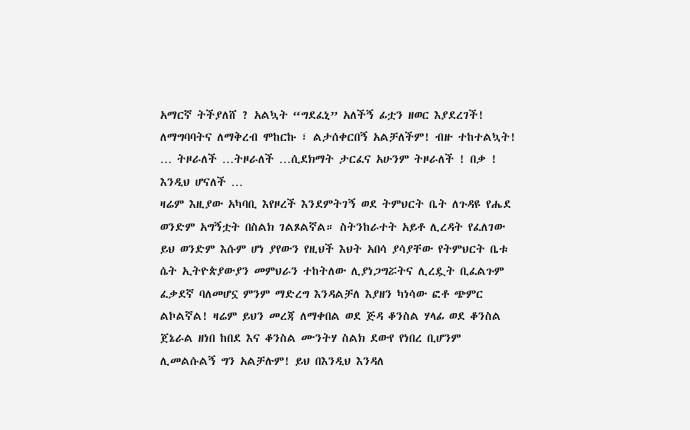አማርኛ ትችያለሸ ? አልኳት “ግደፈኒ” አለችኝ ፊቷን ዘወር እያደረገች! ለማግባባትና ለማቅረብ ሞከርኩ ፣ ልታሰቀርበኝ አልቻለችም! ብዙ ተከተልኳት! … ትዞራለች …ትዞራለች …ሲደክማት ታርፈና አሁንም ትዞራለች ! በቃ ! እንዲህ ሆናለች …
ዛሬም እዚያው አካባቢ እየዞረች እንደምትገኝ ወደ ትምህርት ቤት ለጉዳዩ የሔደ ወንድም አግኝቷት በስልክ ገልጾልኛል። ስትንከራተት አይቶ ሊረዳት የፈለገው ይህ ወንድም እሱም ሆነ ያየውን የዚህች እህት አበሳ ያሳያቸው የትምህርት ቤቱ ሴት ኢትዮጵያውያን መምህራን ተከትለው ሊያነጋግሯትና ሊረዷት ቢፈልጉም ፈቃደኛ ባለመሆኗ ምንም ማድረግ እንዳልቻለ እያዘን ካነሳው ፎቶ ጭምር ልኮልኛል! ዛሬም ይህን መረጃ ለማቀበል ወደ ጅዳ ቆንስል ሃላፊ ወደ ቆንስል ጀኔራል ዘነበ ከበደ እና ቆንስል ሙንትሃ ስልክ ደውየ የነበረ ቢሆንም ሊመልሱልኝ ግን አልቻሉም! ይህ በእንዲህ እንዳለ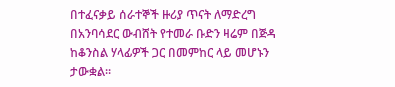በተፈናቃይ ሰራተኞች ዙሪያ ጥናት ለማድረግ በአንባሳደር ውብሸት የተመራ ቡድን ዛሬም በጅዳ ከቆንስል ሃላፊዎች ጋር በመምከር ላይ መሆኑን ታውቋል።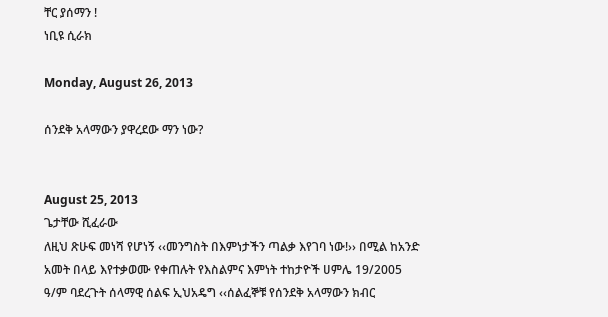ቸር ያሰማን !
ነቢዩ ሲራክ

Monday, August 26, 2013

ሰንደቅ አላማውን ያዋረደው ማን ነው?


August 25, 2013
ጌታቸው ሺፈራው
ለዚህ ጽሁፍ መነሻ የሆነኝ ‹‹መንግስት በእምነታችን ጣልቃ እየገባ ነው!›› በሚል ከአንድ አመት በላይ እየተቃወሙ የቀጠሉት የእስልምና እምነት ተከታዮች ሀምሌ 19/2005 ዓ/ም ባደረጉት ሰላማዊ ሰልፍ ኢህአዴግ ‹‹ሰልፈኞቹ የሰንደቅ አላማውን ክብር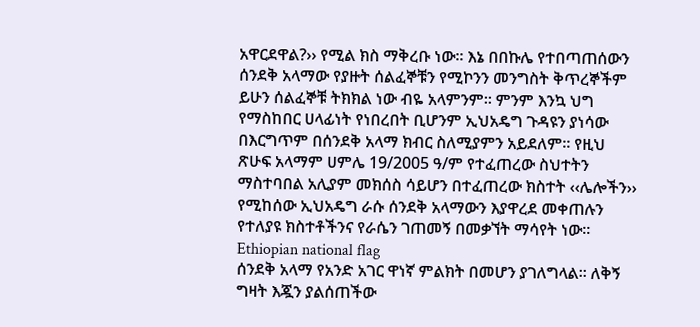አዋርደዋል?›› የሚል ክስ ማቅረቡ ነው፡፡ እኔ በበኩሌ የተበጣጠሰውን ሰንደቅ አላማው የያዙት ሰልፈኞቹን የሚኮንን መንግስት ቅጥረኞችም ይሁን ሰልፈኞቹ ትክክል ነው ብዬ አላምንም፡፡ ምንም እንኳ ህግ የማስከበር ሀላፊነት የነበረበት ቢሆንም ኢህአዴግ ጉዳዩን ያነሳው በእርግጥም በሰንደቅ አላማ ክብር ስለሚያምን አይደለም፡፡ የዚህ ጽሁፍ አላማም ሀምሌ 19/2005 ዓ/ም የተፈጠረው ስህተትን ማስተባበል አሊያም መክሰስ ሳይሆን በተፈጠረው ክስተት ‹‹ሌሎችን›› የሚከሰው ኢህአዴግ ራሱ ሰንደቅ አላማውን እያዋረደ መቀጠሉን  የተለያዩ ክስተቶችንና የራሴን ገጠመኝ በመቃኘት ማሳየት ነው፡፡Ethiopian national flag
ሰንደቅ አላማ የአንድ አገር ዋነኛ ምልክት በመሆን ያገለግላል፡፡ ለቅኝ ግዛት እጇን ያልሰጠችው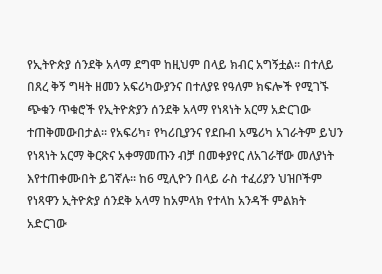የኢትዮጵያ ሰንደቅ አላማ ደግሞ ከዚህም በላይ ክብር አግኝቷል፡፡ በተለይ በጸረ ቅኝ ግዛት ዘመን አፍሪካውያንና በተለያዩ የዓለም ክፍሎች የሚገኙ ጭቁን ጥቁሮች የኢትዮጵያን ሰንደቅ አላማ የነጻነት አርማ አድርገው ተጠቅመውበታል፡፡ የአፍሪካ፣ የካሪቢያንና የደቡብ አሜሪካ አገራትም ይህን የነጻነት አርማ ቅርጽና አቀማመጡን ብቻ በመቀያየር ለአገራቸው መለያነት እየተጠቀሙበት ይገኛሉ፡፡ ከ6 ሚሊዮን በላይ ራስ ተፈሪያን ህዝቦችም የነጻዋን ኢትዮጵያ ሰንደቅ አላማ ከአምላክ የተላከ አንዳች ምልክት አድርገው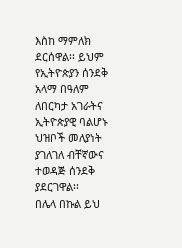እስከ ማምለክ ደርሰዋል፡፡ ይህም የኢትዮጵያን ሰንደቅ አላማ በዓለም ለበርካታ አገራትና ኢትዮጵያዊ ባልሆኑ ህዝቦች መለያነት ያገለገለ ብቸኛውና ተወዳጅ ሰንደቅ ያደርገዋል፡፡
በሌላ በኩል ይህ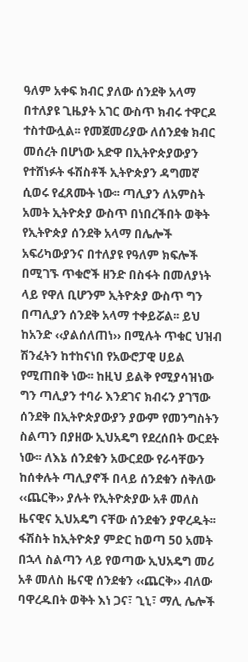ዓለም አቀፍ ክብር ያለው ሰንደቅ አላማ በተለያዩ ጊዜያት አገር ውስጥ ክብሩ ተዋርዶ ተስተውሏል፡፡ የመጀመሪያው ለሰንደቁ ክብር መሰረት በሆነው አድዋ በኢትዮጵያውያን የተሸነፉት ፋሽስቶች ኢትዮጵያን ዳግመኛ ሲወሩ የፈጸሙት ነው፡፡ ጣሊያን ለአምስት አመት ኢትዮጵያ ውስጥ በነበረችበት ወቅት የኢትዮጵያ ሰንደቅ አላማ በሌሎች አፍሪካውያንና በተለያዩ የዓለም ክፍሎች በሚገኙ ጥቁሮች ዘንድ በስፋት በመለያነት ላይ የዋለ ቢሆንም ኢትዮጵያ ውስጥ ግን በጣሊያን ሰንደቅ አላማ ተቀይሯል፡፡ ይህ ከአንድ ‹‹ያልሰለጠነ›› በሚሉት ጥቁር ህዝብ ሽንፈትን ከተከናነበ የአውሮፓዊ ሀይል የሚጠበቅ ነው፡፡ ከዚህ ይልቅ የሚያሳዝነው ግን ጣሊያን ተባራ እንደገና ክብሩን ያገኘው ሰንደቅ በኢትዮጵያውያን ያውም የመንግስትን ስልጣን በያዘው ኢህአዴግ የደረሰበት ውርደት ነው፡፡ ለእኔ ሰንደቁን አውርደው የራሳቸውን ከሰቀሉት ጣሊያኖች በላይ ሰንደቁን ሰቅለው ‹‹ጨርቅ›› ያሉት የኢትዮጵያው አቶ መለስ ዜናዊና ኢህአዴግ ናቸው ሰንደቁን ያዋረዱት፡፡
ፋሽስት ከኢትዮጵያ ምድር ከወጣ 50 አመት በኋላ ስልጣን ላይ የወጣው ኢህአዴግ መሪ አቶ መለስ ዜናዊ ሰንደቁን ‹‹ጨርቅ›› ብለው ባዋረዱበት ወቅት እነ ጋና፣ ጊኒ፣ ማሊ ሌሎች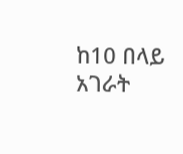ከ10 በላይ አገራት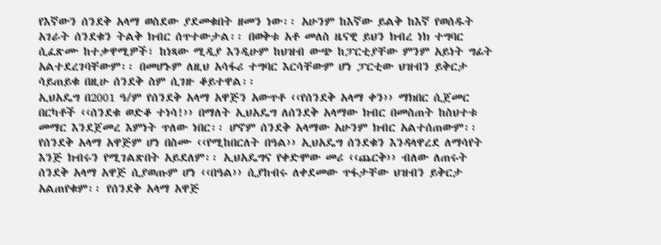የእኛውን ሰንደቅ አላማ ወስደው ያደመቁበት ዘመን ነው፡፡ አሁንም ከእኛው ይልቅ ከእኛ የወሰዱት አገራት ሰንደቁን ትልቅ ክብር ሰጥተውታል፡፡ በወቅቱ አቶ መለስ ዜናዊ ይህን ክብረ ነክ ተግባር ሲፈጽሙ ከተቃዋሚዎች፣ ከነጻው ሚዲያ እንዲሁም ከህዝብ ውጭ ከፓርቲያቸው ምንም አይነት ግፊት አልተደረገባቸውም፡፡ በመሆኑም ለዚህ አሳፋሪ ተግባር እርሳቸውም ሆነ ፓርቲው ህዝብን ይቅርታ ሳይጠይቁ በዚሁ ሰንደቅ ስም ሲገዙ ቆይተዋል፡፡
ኢህአዴግ በ2001 ዓ/ም የሰንደቅ አላማ አዋጅን አውጥቶ ‹‹የሰንደቅ አላማ ቀን›› ማክበር ሲጀመር በርካቶች ‹‹ሰንደቁ ወድቆ ተነሳ!›› በማለት ኢህአዴግ ለሰንደቅ አላማው ክብር በመስጠት ከስህተቱ መማር እንደጀመረ እምነት ጥለው ነበር፡፡ ሆኖም ሰንደቅ አላማው አሁንም ክብር አልተሰጠውም፡፡ የሰንደቅ አላማ አዋጅም ሆነ በስሙ ‹‹የሚከበርለት በዓል›› ኢህአዴግ ሰንደቁን እንዳላዋረደ ለማሳየት እንጅ ክብሩን የሚገልጽበት አይደለም፡፡ ኢህአዴግና የቀድሞው መሪ ‹‹ጨርቅ›› ብለው ለጠሩት ሰንደቅ አላማ አዋጅ ሲያወጡም ሆነ ‹‹በዓል›› ሲያከብሩ ለቀደመው ጥፋታቸው ህዝብን ይቅርታ አልጠየቁም፡፡ የሰንደቅ አላማ አዋጅ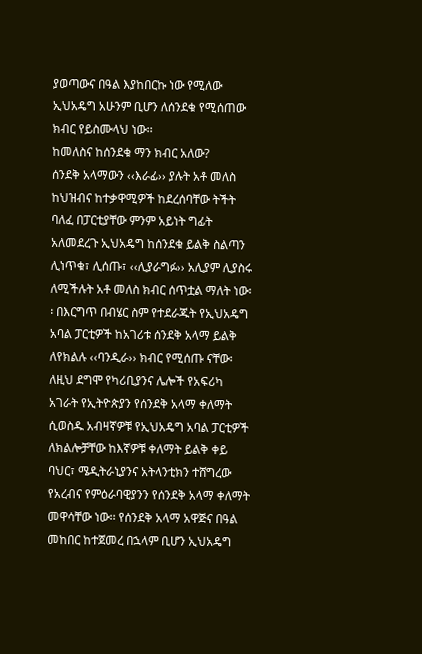ያወጣውና በዓል እያከበርኩ ነው የሚለው ኢህአዴግ አሁንም ቢሆን ለሰንደቁ የሚሰጠው ክብር የይስሙላህ ነው፡፡
ከመለስና ከሰንደቁ ማን ክብር አለው?
ሰንደቅ አላማውን ‹‹እራፊ›› ያሉት አቶ መለስ ከህዝብና ከተቃዋሚዎች ከደረሰባቸው ትችት ባለፈ በፓርቲያቸው ምንም አይነት ግፊት አለመደረጉ ኢህአዴግ ከሰንደቁ ይልቅ ስልጣን ሊነጥቁ፣ ሊሰጡ፣ ‹‹ሊያራግፉ›› አሊያም ሊያስሩ ለሚችሉት አቶ መለስ ክብር ሰጥቷል ማለት ነው፡፡ በእርግጥ በብሄር ስም የተደራጁት የኢህአዴግ አባል ፓርቲዎች ከአገሪቱ ሰንደቅ አላማ ይልቅ ለየክልሉ ‹‹ባንዲራ›› ክብር የሚሰጡ ናቸው፡ ለዚህ ደግሞ የካሪቢያንና ሌሎች የአፍሪካ አገራት የኢትዮጵያን የሰንደቅ አላማ ቀለማት ሲወስዱ አብዛኛዎቹ የኢህአዴግ አባል ፓርቲዎች ለክልሎቻቸው ከእኛዎቹ ቀለማት ይልቅ ቀይ ባህር፣ ሜዲትራኒያንና አትላንቲክን ተሸግረው የአረብና የምዕራባዊያንን የሰንደቅ አላማ ቀለማት መዋሳቸው ነው፡፡ የሰንደቅ አላማ አዋጅና በዓል መከበር ከተጀመረ በኋላም ቢሆን ኢህአዴግ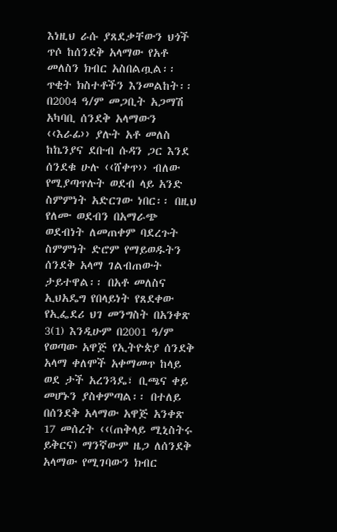እነዚህ ራሱ ያጸደቃቸውን ህጎች ጥሶ ከሰንደቅ አላማው የአቶ መለስን ክብር አስበልጧል፡፡ ጥቂት ክስተቶችን እንመልከት፡፡
በ2004 ዓ/ም መጋቢት አጋማሽ አካባቢ ሰንደቅ አላማውን ‹‹እራፊ›› ያሉት አቶ መለስ ከኬንያና ደቡብ ሱዳን ጋር እንደ ሰንደቁ ሁሉ ‹‹ሸቀጥ›› ብለው የሚያጣጥሉት ወደብ ላይ አንድ ስምምነት አድርገው ነበር፡፡ በዚህ የለሙ ወደብን በአማራጭ ወደብነት ለመጠቀም ባደረጉት ስምምነት ድሮም የማይወዱትን ሰንደቅ አላማ ገልብጠውት ታይተዋል፡፡ በአቶ መለስና ኢህአዴግ የበላይነት የጸደቀው የኢፌደሪ ህገ መንግስት በአንቀጽ 3(1) እንዲሁም በ2001 ዓ/ም የወጣው አዋጅ የኢትዮጵያ ሰንደቅ አላማ ቀለሞች አቀማመጥ ከላይ ወደ ታች አረንጓዴ፣ ቢጫና ቀይ መሆኑን ያስቀምጣል፡፡ በተለይ በሰንደቅ አላማው አዋጅ አንቀጽ 17 መሰረት ‹‹(ጠቅላይ ሚኒስትሩ ይቅርና) ማንኛውም ዜጋ ለሰንደቅ አላማው የሚገባውን ክብር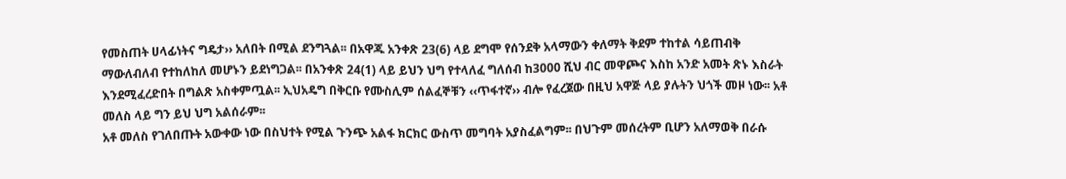የመስጠት ሀላፊነትና ግዴታ›› አለበት በሚል ደንግጓል፡፡ በአዋጁ አንቀጽ 23(6) ላይ ደግሞ የሰንደቅ አላማውን ቀለማት ቅደም ተከተል ሳይጠብቅ ማውለብለብ የተከለከለ መሆኑን ይደነግጋል፡፡ በአንቀጽ 24(1) ላይ ይህን ህግ የተላለፈ ግለሰብ ከ3000 ሺህ ብር መዋጮና እስከ አንድ አመት ጽኑ እስራት እንደሚፈረድበት በግልጽ አስቀምጧል፡፡ ኢህአዴግ በቅርቡ የሙስሊም ሰልፈኞቹን ‹‹ጥፋተኛ›› ብሎ የፈረጀው በዚህ አዋጅ ላይ ያሉትን ህጎች መዞ ነው፡፡ አቶ መለስ ላይ ግን ይህ ህግ አልሰራም፡፡
አቶ መለስ የገለበጡት አውቀው ነው በስህተት የሚል ጉንጭ አልፋ ክርክር ውስጥ መግባት አያስፈልግም፡፡ በህጉም መሰረትም ቢሆን አለማወቅ በራሱ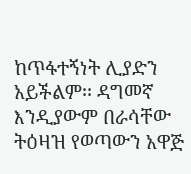ከጥፋተኝነት ሊያድን አይችልም፡፡ ዳግመኛ እንዲያውም በራሳቸው ትዕዛዝ የወጣውን አዋጅ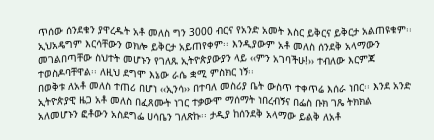ጥሰው ሰንደቁን ያዋረዱት አቶ መለስ ግን 3000 ብርና የአንድ አመት እስር ይቅርና ይቅርታ አልጠዩቁም፡፡ ኢህአዴግም እርሳቸውን ወክሎ ይቅርታ አይጠየቀም፡፡ እንዲያውም አቶ መለስ ሰንደቅ አላማውን መገልበጣቸው ስህተት መሆኑን የገለጹ ኢትዮጵያውያን ላይ ‹‹ምን አገባችሁ!›› ተብለው እርምጃ ተወስዶባቸዋል፡፡ ለዚህ ደግሞ እኔው ራሴ ቋሚ ምስክር ነኝ፡፡
በወቅቱ ለአቶ መለስ ተጠሪ በሆነ ‹‹ኢንሳ›› በተባለ መስሪያ ቤት ውስጥ ተቀጥሬ እሰራ ነበር፡፡ እንደ አንድ ኢትዮጵያዊ ዜጋ አቶ መለስ በፈጸሙት ነገር ተቃውሞ ማሰማት ነበረብኝና በፌስ ቡክ ገጼ ትክክል አለመሆኑን ፎቶውን አስደግፌ ሀሳቤን ገለጽኩ፡፡ ታዲያ ከሰንደቅ አላማው ይልቅ ለአቶ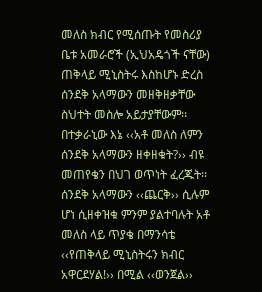መለስ ክብር የሚሰጡት የመስሪያ ቤቱ አመራሮች (ኢህአዴጎች ናቸው) ጠቅላይ ሚኒስትሩ እስከሆኑ ድረስ ሰንደቅ አላማውን መዘቅዘቃቸው ስህተት መስሎ አይታያቸውም፡፡ በተቃራኒው እኔ ‹‹አቶ መለስ ለምን ሰንደቅ አላማውን ዘቀዘቁት?›› ብዩ መጠየቄን በህገ ወጥነት ፈረጁት፡፡ ሰንደቅ አላማውን ‹‹ጨርቅ›› ሲሉም ሆነ ሲዘቀዝቁ ምንም ያልተባሉት አቶ መለስ ላይ ጥያቄ በማንሳቴ ‹‹የጠቅላይ ሚኒስትሩን ክብር አዋርደሃል!›› በሚል ‹‹ወንጀል››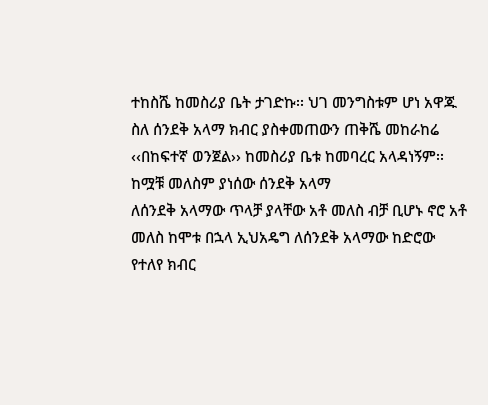ተከስሼ ከመስሪያ ቤት ታገድኩ፡፡ ህገ መንግስቱም ሆነ አዋጁ ስለ ሰንደቅ አላማ ክብር ያስቀመጠውን ጠቅሼ መከራከሬ ‹‹በከፍተኛ ወንጀል›› ከመስሪያ ቤቱ ከመባረር አላዳነኝም፡፡
ከሟቹ መለስም ያነሰው ሰንደቅ አላማ
ለሰንደቅ አላማው ጥላቻ ያላቸው አቶ መለስ ብቻ ቢሆኑ ኖሮ አቶ መለስ ከሞቱ በኋላ ኢህአዴግ ለሰንደቅ አላማው ከድሮው የተለየ ክብር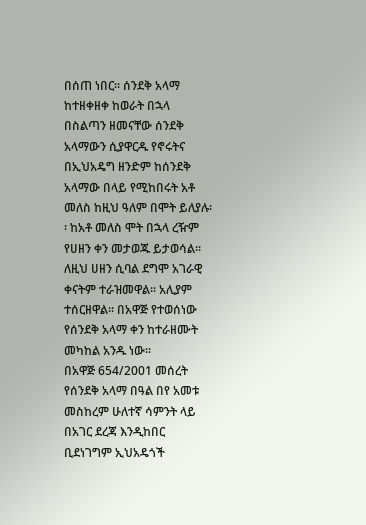በሰጠ ነበር፡፡ ሰንደቅ አላማ ከተዘቀዘቀ ከወራት በኋላ በስልጣን ዘመናቸው ሰንደቅ አላማውን ሲያዋርዱ የኖሩትና በኢህአዴግ ዘንድም ከሰንደቅ አላማው በላይ የሚከበሩት አቶ መለስ ከዚህ ዓለም በሞት ይለያሉ፡፡ ከአቶ መለስ ሞት በኋላ ረዥም የሀዘን ቀን መታወጁ ይታወሳል፡፡ ለዚህ ሀዘን ሲባል ደግሞ አገራዊ ቀናትም ተራዝመዋል፡፡ አሊያም ተሰርዘዋል፡፡ በአዋጅ የተወሰነው የሰንደቅ አላማ ቀን ከተራዘሙት መካከል አንዱ ነው፡፡
በአዋጅ 654/2001 መሰረት የሰንደቅ አላማ በዓል በየ አመቱ መስከረም ሁለተኛ ሳምንት ላይ በአገር ደረጃ እንዲከበር ቢደነገግም ኢህአዴጎች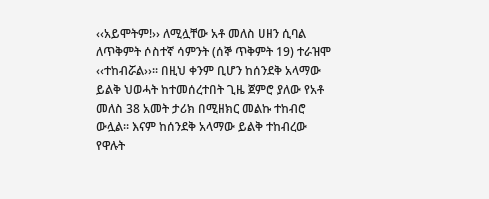‹‹አይሞትም!›› ለሚሏቸው አቶ መለስ ሀዘን ሲባል ለጥቅምት ሶስተኛ ሳምንት (ሰኞ ጥቅምት 19) ተራዝሞ ‹‹ተከብሯል››፡፡ በዚህ ቀንም ቢሆን ከሰንደቅ አላማው ይልቅ ህወሓት ከተመሰረተበት ጊዜ ጀምሮ ያለው የአቶ መለስ 38 አመት ታሪክ በሚዘክር መልኩ ተከብሮ ውሏል፡፡ እናም ከሰንደቅ አላማው ይልቅ ተከብረው የዋሉት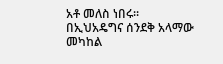አቶ መለስ ነበሩ፡፡
በኢህአዴግና ሰንደቅ አላማው መካከል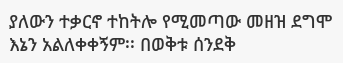ያለውን ተቃርኖ ተከትሎ የሚመጣው መዘዝ ደግሞ እኔን አልለቀቀኝም፡፡ በወቅቱ ሰንደቅ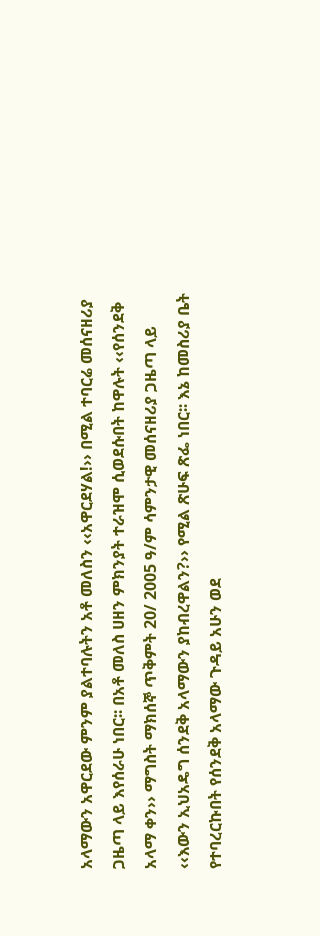አላማውን አዋርደው ምንም ያልተባሉትን አቶ መለስን ‹‹አዋርደሃል!›› በሚል ተባርሬ መሰናዘሪያ ጋዜጣ ላይ እየሰራሁ ነበር፡፡ በአቶ መለስ ሀዘን ምክንያት ተራዝሞ ሲወደሱበት ከዋሉት ‹‹የሰንደቅ አላማ ቀን›› ማግስት ማክሰኞ ጥቅምት 20/ 2005 ዓ/ም ሳምንታዊ መሰናዘሪያ ጋዜጣ ላይ ‹‹እውን ኢህአዴግ ሰንደቅ አላማውን ያከብረዋልን?›› የሚል ጽሁፍ ጽፌ ነበር፡፡ እኔ ከመስሪያ ቤት የተባረርኩበት የሰንደቅ አላማው ጉዳይ አሁን ወደ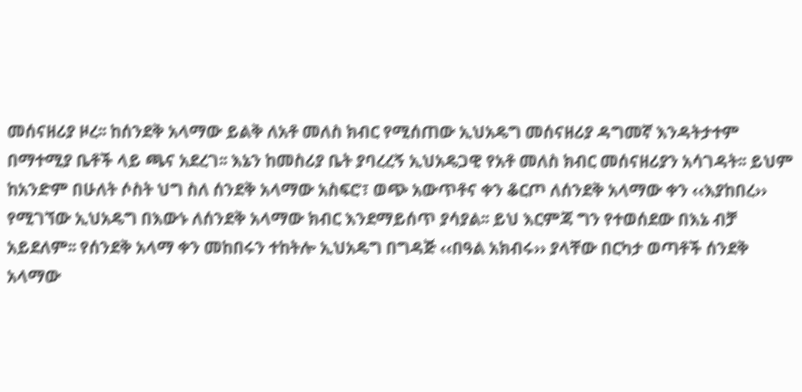መሰናዘሪያ ዞረ፡፡ ከሰንደቅ አላማው ይልቅ ለአቶ መለስ ክብር የሚሰጠው ኢህአዴግ መሰናዘሪያ ዳግመኛ እንዳትታተም በማተሚያ ቤቶች ላይ ጫና አደረገ፡፡ እኔን ከመስሪያ ቤት ያባረረኝ ኢህአዴጋዊ የአቶ መለስ ክብር መሰናዘሪያን አሳገዳት፡፡ ይህም ከአንድም በሁለት ሶስት ህግ ስለ ሰንደቅ አላማው አስፍሮ፣ ወጭ አውጥቶና ቀን ቆርጦ ለሰንደቅ አላማው ቀን ‹‹እያከበረ›› የሚገኘው ኢህአዴግ በእውኑ ለሰንደቅ አላማው ክብር እንደማይሰጥ ያሳያል፡፡ ይህ እርምጃ ግን የተወሰደው በእኔ ብቻ አይደለም፡፡ የሰንደቅ አላማ ቀን መከበሩን ተከትሎ ኢህአዴግ በግዳጅ ‹‹በዓል አክብሩ›› ያላቸው በርካታ ወጣቶች ሰንደቅ አላማው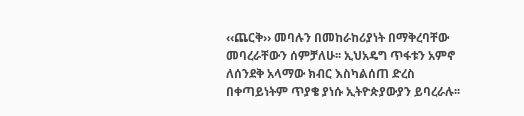‹‹ጨርቅ›› መባሉን በመከራከሪያነት በማቅረባቸው መባረራቸውን ሰምቻለሁ፡፡ ኢህአዴግ ጥፋቱን አምኖ ለሰንደቅ አላማው ክብር እስካልሰጠ ድረስ በቀጣይነትም ጥያቄ ያነሱ ኢትዮጵያውያን ይባረራሉ፡፡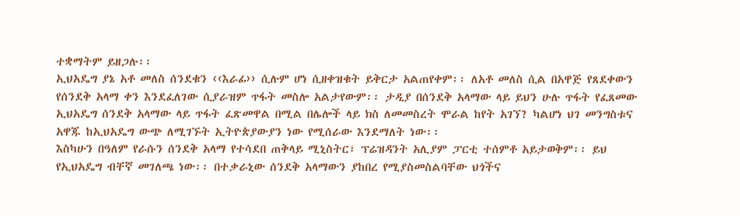ተቋማትም ይዘጋሉ፡፡
ኢህአዴግ ያኔ አቶ መለስ ሰንደቁን ‹‹እራፊ›› ሲሉም ሆነ ሲዘቀዝቁት ይቅርታ አልጠየቀም፡፡ ለአቶ መለስ ሲል በአዋጅ የጸደቀውን የሰንደቅ አላማ ቀን እንደፈለገው ሲያራዝም ጥፋት መስሎ አልታየውም፡፡ ታዲያ በሰንደቅ አላማው ላይ ይህን ሁሉ ጥፋት የፈጸመው ኢህአዴግ ሰንደቅ አላማው ላይ ጥፋት ፈጽመዋል በሚል በሌሎች ላይ ክስ ለመመስረት ሞራል ከየት አገኘ? ካልሆነ ህገ መንግስቱና አዋጁ ከኢህአዴግ ውጭ ለሚገኙት ኢትዮጵያውያን ነው የሚሰራው እንደማለት ነው፡፡
እስካሁን በዓለም የራሱን ሰንደቅ አላማ የተሳደበ ጠቅላይ ሚኒስትር፣ ፕሬዝዳንት አሊያም ፓርቲ ተሰምቶ አይታወቅም፡፡ ይህ የኢህአዴግ ብቸኛ መገለጫ ነው፡፡ በተቃራኒው ሰንደቅ አላማውን ያከበረ የሚያስመስልባቸው ህጎችና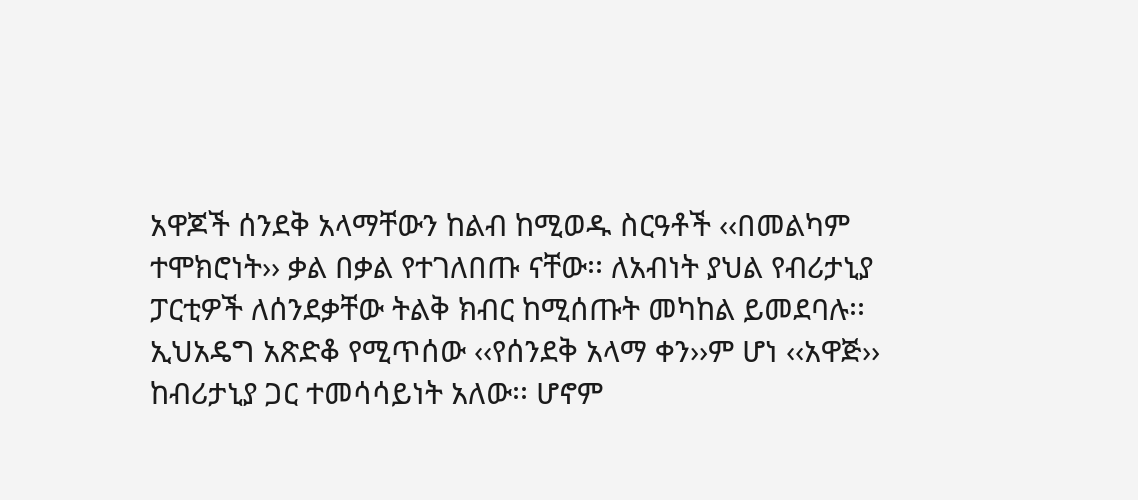አዋጆች ሰንደቅ አላማቸውን ከልብ ከሚወዱ ስርዓቶች ‹‹በመልካም ተሞክሮነት›› ቃል በቃል የተገለበጡ ናቸው፡፡ ለአብነት ያህል የብሪታኒያ ፓርቲዎች ለሰንደቃቸው ትልቅ ክብር ከሚሰጡት መካከል ይመደባሉ፡፡ ኢህአዴግ አጽድቆ የሚጥሰው ‹‹የሰንደቅ አላማ ቀን››ም ሆነ ‹‹አዋጅ›› ከብሪታኒያ ጋር ተመሳሳይነት አለው፡፡ ሆኖም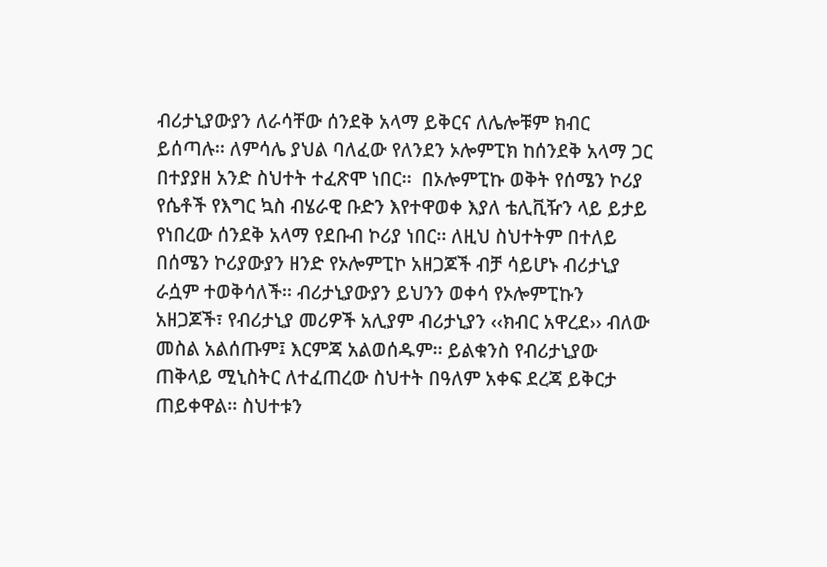ብሪታኒያውያን ለራሳቸው ሰንደቅ አላማ ይቅርና ለሌሎቹም ክብር ይሰጣሉ፡፡ ለምሳሌ ያህል ባለፈው የለንደን ኦሎምፒክ ከሰንደቅ አላማ ጋር በተያያዘ አንድ ስህተት ተፈጽሞ ነበር፡፡  በኦሎምፒኩ ወቅት የሰሜን ኮሪያ የሴቶች የእግር ኳስ ብሄራዊ ቡድን እየተዋወቀ እያለ ቴሊቪዥን ላይ ይታይ የነበረው ሰንደቅ አላማ የደቡብ ኮሪያ ነበር፡፡ ለዚህ ስህተትም በተለይ በሰሜን ኮሪያውያን ዘንድ የኦሎምፒኮ አዘጋጆች ብቻ ሳይሆኑ ብሪታኒያ ራሷም ተወቅሳለች፡፡ ብሪታኒያውያን ይህንን ወቀሳ የኦሎምፒኩን አዘጋጆች፣ የብሪታኒያ መሪዎች አሊያም ብሪታኒያን ‹‹ክብር አዋረደ›› ብለው መስል አልሰጡም፤ እርምጃ አልወሰዱም፡፡ ይልቁንስ የብሪታኒያው ጠቅላይ ሚኒስትር ለተፈጠረው ስህተት በዓለም አቀፍ ደረጃ ይቅርታ ጠይቀዋል፡፡ ስህተቱን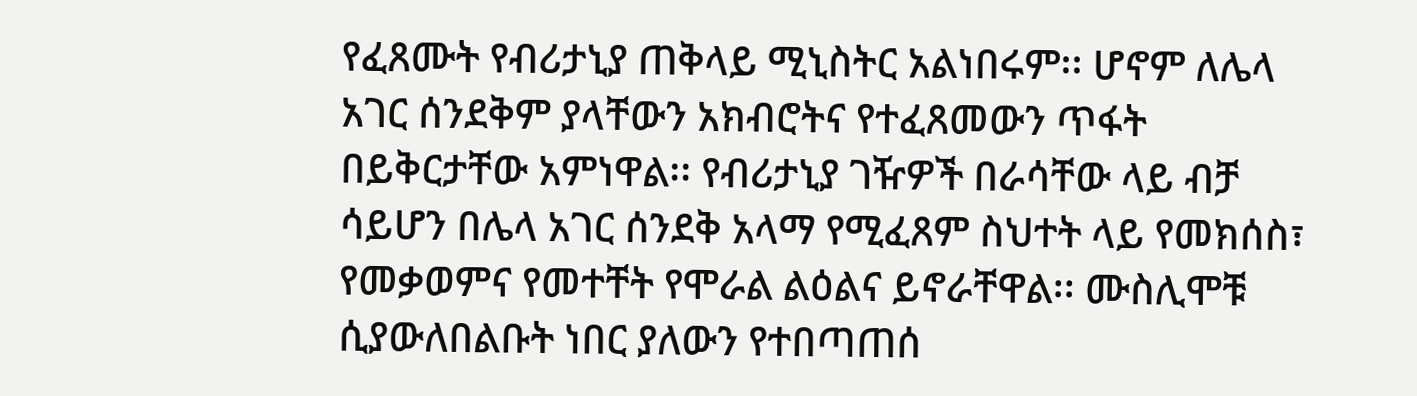የፈጸሙት የብሪታኒያ ጠቅላይ ሚኒስትር አልነበሩም፡፡ ሆኖም ለሌላ አገር ሰንደቅም ያላቸውን አክብሮትና የተፈጸመውን ጥፋት በይቅርታቸው አምነዋል፡፡ የብሪታኒያ ገዥዎች በራሳቸው ላይ ብቻ ሳይሆን በሌላ አገር ሰንደቅ አላማ የሚፈጸም ስህተት ላይ የመክሰስ፣ የመቃወምና የመተቸት የሞራል ልዕልና ይኖራቸዋል፡፡ ሙስሊሞቹ ሲያውለበልቡት ነበር ያለውን የተበጣጠሰ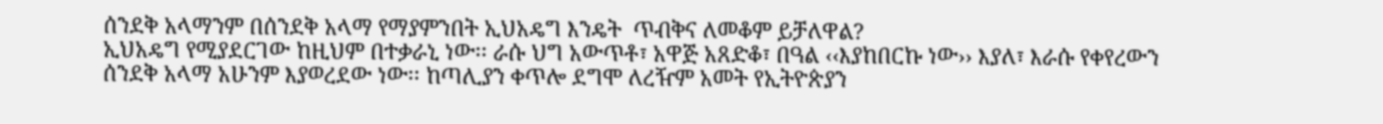ሰንደቅ አላማንም በሰንደቅ አላማ የማያምንበት ኢህአዴግ እንዴት  ጥብቅና ለመቆም ይቻለዋል?
ኢህአዴግ የሚያደርገው ከዚህም በተቃራኒ ነው፡፡ ራሱ ህግ አውጥቶ፣ አዋጅ አጸድቆ፣ በዓል ‹‹እያከበርኩ ነው›› እያለ፣ እራሱ የቀየረውን ሰንደቅ አላማ አሁንም እያወረደው ነው፡፡ ከጣሊያን ቀጥሎ ደግሞ ለረዥም አመት የኢትዮጵያን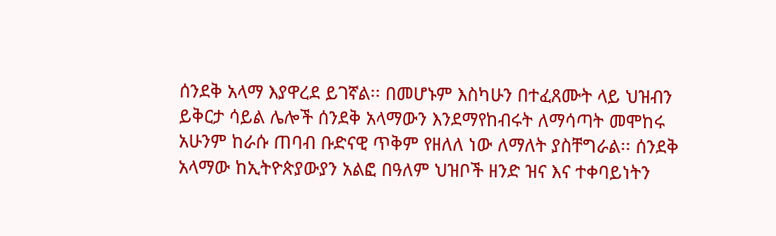ሰንደቅ አላማ እያዋረደ ይገኛል፡፡ በመሆኑም እስካሁን በተፈጸሙት ላይ ህዝብን ይቅርታ ሳይል ሌሎች ሰንደቅ አላማውን እንደማየከብሩት ለማሳጣት መሞከሩ አሁንም ከራሱ ጠባብ ቡድናዊ ጥቅም የዘለለ ነው ለማለት ያስቸግራል፡፡ ሰንደቅ አላማው ከኢትዮጵያውያን አልፎ በዓለም ህዝቦች ዘንድ ዝና እና ተቀባይነትን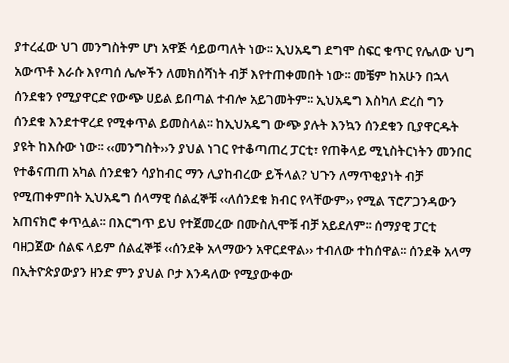ያተረፈው ህገ መንግስትም ሆነ አዋጅ ሳይወጣለት ነው፡፡ ኢህአዴግ ደግሞ ስፍር ቁጥር የሌለው ህግ አውጥቶ እራሱ እየጣሰ ሌሎችን ለመክሰሻነት ብቻ እየተጠቀመበት ነው፡፡ መቼም ከአሁን በኋላ ሰንደቁን የሚያዋርድ የውጭ ሀይል ይበጣል ተብሎ አይገመትም፡፡ ኢህአዴግ እስካለ ድረስ ግን ሰንደቁ እንደተዋረደ የሚቀጥል ይመስላል፡፡ ከኢህአዴግ ውጭ ያሉት እንኳን ሰንደቁን ቢያዋርዱት ያዩት ከእሱው ነው፡፡ ‹‹መንግስት››ን ያህል ነገር የተቆጣጠረ ፓርቲ፣ የጠቅላይ ሚኒስትርነትን መንበር የተቆናጠጠ አካል ሰንደቁን ሳያከብር ማን ሊያከብረው ይችላል? ህጉን ለማጥቂያነት ብቻ የሚጠቀምበት ኢህአዴግ ሰላማዊ ሰልፈኞቹ ‹‹ለሰንደቁ ክብር የላቸውም›› የሚል ፕሮፖጋንዳውን አጠናክሮ ቀጥሏል፡፡ በእርግጥ ይህ የተጀመረው በሙስሊሞቹ ብቻ አይደለም፡፡ ሰማያዊ ፓርቲ ባዘጋጀው ሰልፍ ላይም ሰልፈኞቹ ‹‹ሰንደቅ አላማውን አዋርደዋል›› ተብለው ተከሰዋል፡፡ ሰንደቅ አላማ በኢትዮጵያውያን ዘንድ ምን ያህል ቦታ እንዳለው የሚያውቀው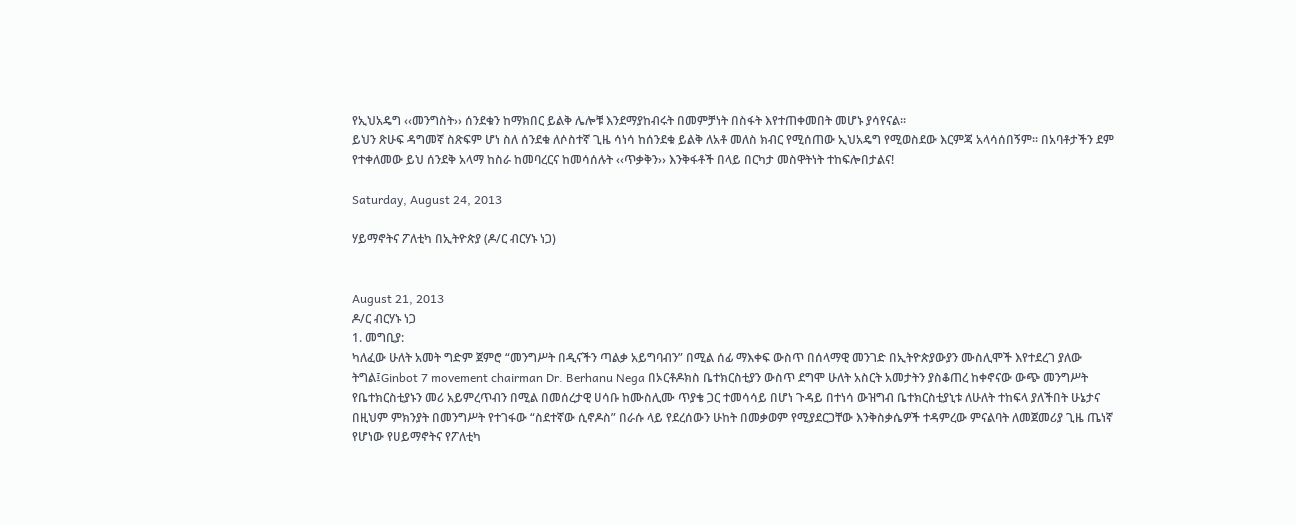የኢህአዴግ ‹‹መንግስት›› ሰንደቁን ከማክበር ይልቅ ሌሎቹ እንደማያከብሩት በመምቻነት በስፋት እየተጠቀመበት መሆኑ ያሳየናል፡፡
ይህን ጽሁፍ ዳግመኛ ስጽፍም ሆነ ስለ ሰንደቁ ለሶስተኛ ጊዜ ሳነሳ ከሰንደቁ ይልቅ ለአቶ መለስ ክብር የሚሰጠው ኢህአዴግ የሚወስደው እርምጃ አላሳሰበኝም፡፡ በአባቶታችን ደም የተቀለመው ይህ ሰንደቅ አላማ ከስራ ከመባረርና ከመሳሰሉት ‹‹ጥቃቅን›› እንቅፋቶች በላይ በርካታ መስዋትነት ተከፍሎበታልና!

Saturday, August 24, 2013

ሃይማኖትና ፖለቲካ በኢትዮጵያ (ዶ/ር ብርሃኑ ነጋ)


August 21, 2013
ዶ/ር ብርሃኑ ነጋ
1. መግቢያ:
ካለፈው ሁለት አመት ግድም ጀምሮ “መንግሥት በዲናችን ጣልቃ አይግባብን” በሚል ሰፊ ማእቀፍ ውስጥ በሰላማዊ መንገድ በኢትዮጵያውያን ሙስሊሞች እየተደረገ ያለው ትግል፤Ginbot 7 movement chairman Dr. Berhanu Nega በኦርቶዶክስ ቤተክርስቲያን ውስጥ ደግሞ ሁለት አስርት አመታትን ያስቆጠረ ከቀኖናው ውጭ መንግሥት የቤተክርስቲያኑን መሪ አይምረጥብን በሚል በመሰረታዊ ሀሳቡ ከሙስሊሙ ጥያቄ ጋር ተመሳሳይ በሆነ ጉዳይ በተነሳ ውዝግብ ቤተክርስቲያኒቱ ለሁለት ተከፍላ ያለችበት ሁኔታና በዚህም ምክንያት በመንግሥት የተገፋው “ስደተኛው ሲኖዶስ” በራሱ ላይ የደረሰውን ሁከት በመቃወም የሚያደርጋቸው እንቅስቃሴዎች ተዳምረው ምናልባት ለመጀመሪያ ጊዜ ጤነኛ የሆነው የሀይማኖትና የፖለቲካ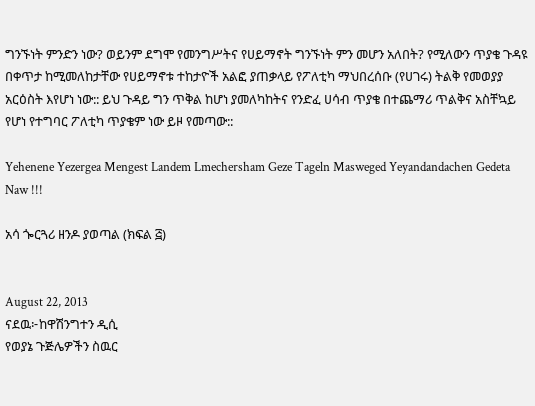ግንኙነት ምንድን ነው? ወይንም ደግሞ የመንግሥትና የሀይማኖት ግንኙነት ምን መሆን አለበት? የሚለውን ጥያቄ ጉዳዩ በቀጥታ ከሚመለከታቸው የሀይማኖቱ ተከታዮች አልፎ ያጠቃላይ የፖለቲካ ማህበረሰቡ (የሀገሩ) ትልቅ የመወያያ አርዕስት እየሆነ ነው:: ይህ ጉዳይ ግን ጥቅል ከሆነ ያመለካከትና የንድፈ ሀሳብ ጥያቄ በተጨማሪ ጥልቅና አስቸኳይ የሆነ የተግባር ፖለቲካ ጥያቄም ነው ይዞ የመጣው::

Yehenene Yezergea Mengest Landem Lmechersham Geze Tageln Masweged Yeyandandachen Gedeta Naw !!!

አሳ ጐርጓሪ ዘንዶ ያወጣል (ክፍል ፭)


August 22, 2013
ናደዉ፦ከዋሽንግተን ዲሲ
የወያኔ ጉጅሌዎችን ስዉር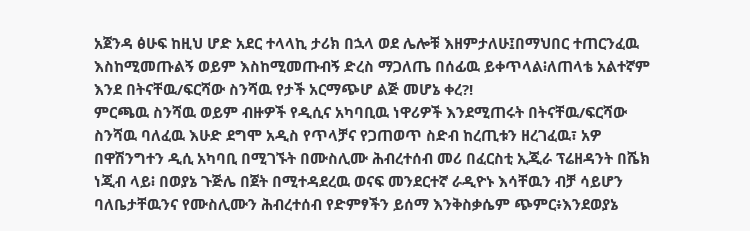አጀንዳ ፅሁፍ ከዚህ ሆድ አደር ተላላኪ ታሪክ በኋላ ወደ ሌሎቹ እዘምታለሁ፤በማህበር ተጠርንፈዉ እስከሚመጡልኝ ወይም እስከሚመጡብኝ ድረስ ማጋለጤ በሰፊዉ ይቀጥላል፧ለጠላቴ አልተኛም እንደ በትናቸዉ/ፍርሻው ስንሻዉ የታች አርማጭሆ ልጅ መሆኔ ቀረ?!
ምርጫዉ ስንሻዉ ወይም ብዙዎች የዲሲና አካባቢዉ ነዋሪዎች እንደሚጠሩት በትናቸዉ/ፍርሻው ስንሻዉ ባለፈዉ እሁድ ደግሞ አዲስ የጥላቻና የጋጠወጥ ስድብ ከረጢቱን ዘረገፈዉ፣ አዎ በዋሽንግተን ዲሲ አካባቢ በሚገኙት በሙስሊሙ ሕብረተሰብ መሪ በፈርስቲ ኢጂራ ፕሬዘዳንት በሼክ ነጂብ ላይ፧ በወያኔ ጉጅሌ በጀት በሚተዳደረዉ ወናፍ መንደርተኛ ራዲዮኑ እሳቸዉን ብቻ ሳይሆን ባለቤታቸዉንና የሙስሊሙን ሕብረተሰብ የድምፃችን ይሰማ እንቅስቃሴም ጭምር፥እንደወያኔ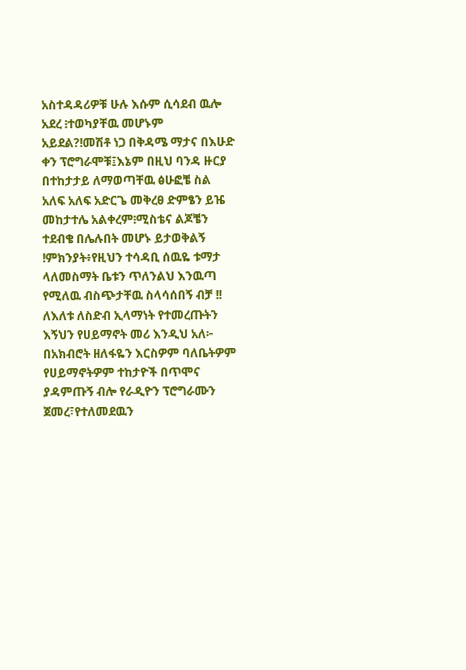አስተዳዳሪዎቹ ሁሉ እሱም ሲሳደብ ዉሎ አደረ ፧ተወካያቸዉ መሆኑም አይደል?!መሽቶ ነጋ በቅዳሜ ማታና በእሁድ ቀን ፕሮግራሞቹ፤እኔም በዚህ ባንዳ ዙርያ በተከታታይ ለማወጣቸዉ ፅሁፎቼ ስል አለፍ አለፍ አድርጌ መቅረፀ ድምፄን ይዤ መከታተሌ አልቀረም፧ሚስቴና ልጆቼን ተደብቄ በሌሉበት መሆኑ ይታወቅልኝ !ምክንያት፥የዚህን ተሳዳቢ ሰዉዬ ቱማታ ላለመስማት ቤቱን ጥለንልህ እንዉጣ የሚለዉ ብስጭታቸዉ ስላሳሰበኝ ብቻ !!
ለእለቱ ለስድብ ኢላማነት የተመረጡትን እኝህን የሀይማኖት መሪ እንዲህ አለ፦ በአክብሮት ዘለፋዬን እርስዎም ባለቤትዎም የሀይማኖትዎም ተከታዮች በጥሞና ያዳምጡኝ ብሎ የራዲዮን ፕሮግራሙን ጀመረ፣የተለመደዉን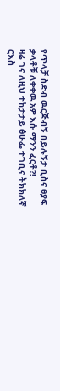የጥላቻ ስድብ ዉርጅብኝ በይሉኝታ ቢስና ፀያፍ ቃላቶቹ ለቀቀዉ አዎ እሱ ማንን ፈርቶ?!
ዛሬ ገና ለዚህ ተከታታይ ፅሁፌ ተገቢና ትክክለኛ ርእስ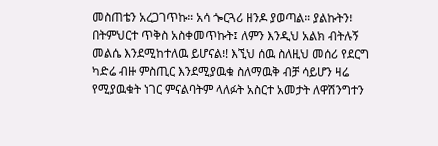መስጠቴን አረጋገጥኩ። አሳ ጐርጓሪ ዘንዶ ያወጣል። ያልኩትን፧ በትምህርተ ጥቅስ አስቀመጥኩት፤ ለምን እንዲህ አልክ ብትሉኝ መልሴ እንደሚከተለዉ ይሆናል፧! እኚህ ሰዉ ስለዚህ መሰሪ የደርግ ካድሬ ብዙ ምስጢር እንደሚያዉቁ ስለማዉቅ ብቻ ሳይሆን ዛሬ የሚያዉቁት ነገር ምናልባትም ላለፉት አስርተ አመታት ለዋሽንግተን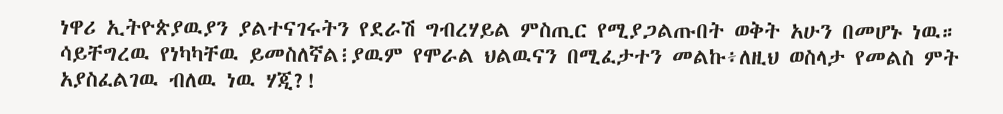ነዋሪ ኢትዮጵያዉያን ያልተናገሩትን የደራሽ ግብረሃይል ምስጢር የሚያጋልጡበት ወቅት አሁን በመሆኑ ነዉ። ሳይቸግረዉ የነካካቸዉ ይመስለኛል፧ያዉም የሞራል ህልዉናን በሚፈታተን መልኩ፥ለዚህ ወስላታ የመልስ ምት አያስፈልገዉ ብለዉ ነዉ ሃጂ?!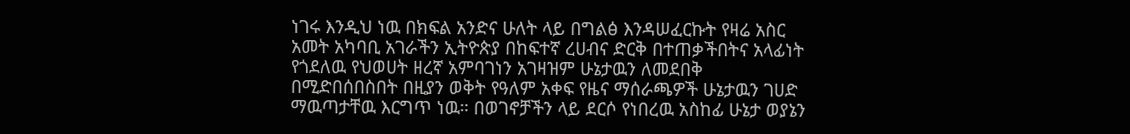ነገሩ እንዲህ ነዉ በክፍል አንድና ሁለት ላይ በግልፅ እንዳሠፈርኩት የዛሬ አስር አመት አካባቢ አገራችን ኢትዮጵያ በከፍተኛ ረሀብና ድርቅ በተጠቃችበትና አላፊነት የጎደለዉ የህወሀት ዘረኛ አምባገነን አገዛዝም ሁኔታዉን ለመደበቅ በሚድበሰበስበት በዚያን ወቅት የዓለም አቀፍ የዜና ማሰራጫዎች ሁኔታዉን ገሀድ ማዉጣታቸዉ እርግጥ ነዉ። በወገኖቻችን ላይ ደርሶ የነበረዉ አስከፊ ሁኔታ ወያኔን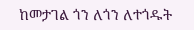ከመታገል ጎን ለጎን ለተጎዱት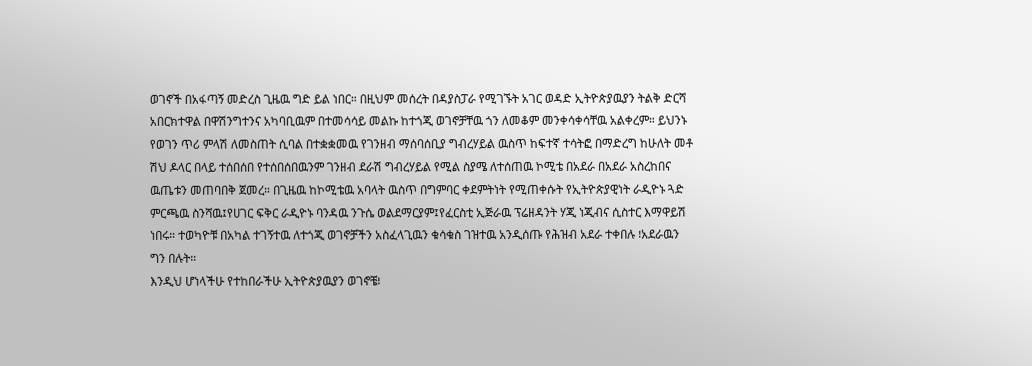ወገኖች በአፋጣኝ መድረስ ጊዜዉ ግድ ይል ነበር። በዚህም መሰረት በዳያስፓራ የሚገኙት አገር ወዳድ ኢትዮጵያዉያን ትልቅ ድርሻ አበርክተዋል በዋሽንግተንና አካባቢዉም በተመሳሳይ መልኩ ከተጎጂ ወገኖቻቸዉ ጎን ለመቆም መንቀሳቀሳቸዉ አልቀረም። ይህንኑ የወገን ጥሪ ምላሽ ለመስጠት ሲባል በተቋቋመዉ የገንዘብ ማሰባሰቢያ ግብረሃይል ዉስጥ ከፍተኛ ተሳትፎ በማድረግ ከሁለት መቶ ሽህ ዶላር በላይ ተሰበሰበ የተሰበሰበዉንም ገንዘብ ደራሽ ግብረሃይል የሚል ስያሜ ለተሰጠዉ ኮሚቴ በአደራ በአደራ አስረከበና ዉጤቱን መጠባበቅ ጀመረ። በጊዜዉ ከኮሚቴዉ አባላት ዉስጥ በግምባር ቀደምትነት የሚጠቀሱት የኢትዮጵያዊነት ራዲዮኑ ጓድ ምርጫዉ ስንሻዉ፤የሀገር ፍቅር ራዲዮኑ ባንዳዉ ንጉሴ ወልደማርያም፤የፈርስቲ ኢጅራዉ ፕሬዘዳንት ሃጂ ነጂብና ሲስተር እማዋይሽ ነበሩ። ተወካዮቹ በአካል ተገኝተዉ ለተጎጂ ወገኖቻችን አስፈላጊዉን ቁሳቁስ ገዝተዉ አንዲሰጡ የሕዝብ አደራ ተቀበሉ ፧አደራዉን ግን በሉት።
እንዲህ ሆነላችሁ የተከበራችሁ ኢትዮጵያዉያን ወገኖቼ፧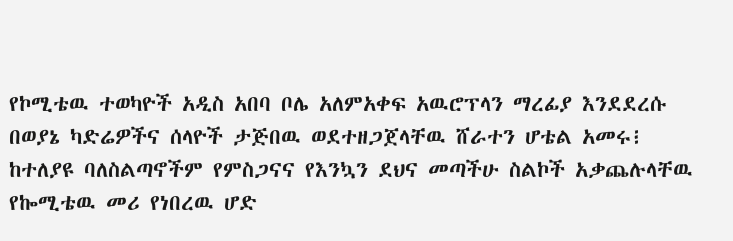የኮሚቴዉ ተወካዮች አዲስ አበባ ቦሌ አለምአቀፍ አዉሮፕላን ማረፊያ እንደደረሱ በወያኔ ካድሬዎችና ሰላዮች ታጅበዉ ወደተዘጋጀላቸዉ ሸራተን ሆቴል አመሩ፧ ከተለያዩ ባለስልጣኖችም የምስጋናና የእንኳን ደህና መጣችሁ ስልኮች አቃጨሉላቸዉ የኰሚቴዉ መሪ የነበረዉ ሆድ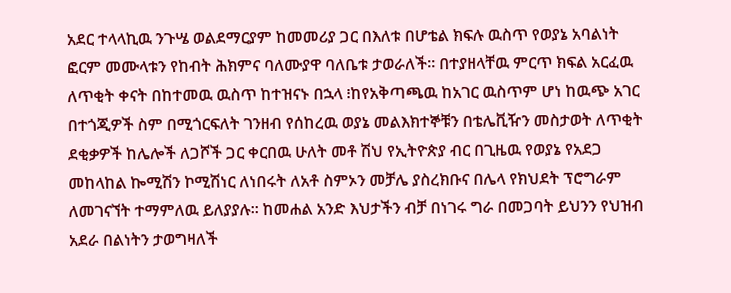አደር ተላላኪዉ ንጉሤ ወልደማርያም ከመመሪያ ጋር በእለቱ በሆቴል ክፍሉ ዉስጥ የወያኔ አባልነት ፎርም መሙላቱን የከብት ሕክምና ባለሙያዋ ባለቤቱ ታወራለች። በተያዘላቸዉ ምርጥ ክፍል አርፈዉ ለጥቂት ቀናት በከተመዉ ዉስጥ ከተዝናኑ በኋላ ፧ከየአቅጣጫዉ ከአገር ዉስጥም ሆነ ከዉጭ አገር በተጎጂዎች ስም በሚጎርፍለት ገንዘብ የሰከረዉ ወያኔ መልእክተኞቹን በቴሌቪዥን መስታወት ለጥቂት ደቂቃዎች ከሌሎች ለጋሾች ጋር ቀርበዉ ሁለት መቶ ሽህ የኢትዮጵያ ብር በጊዜዉ የወያኔ የአደጋ መከላከል ኰሚሽን ኮሚሽነር ለነበሩት ለአቶ ስምኦን መቻሌ ያስረክቡና በሌላ የክህደት ፕሮግራም ለመገናኘት ተማምለዉ ይለያያሉ። ከመሐል አንድ እህታችን ብቻ በነገሩ ግራ በመጋባት ይህንን የህዝብ አደራ በልነትን ታወግዛለች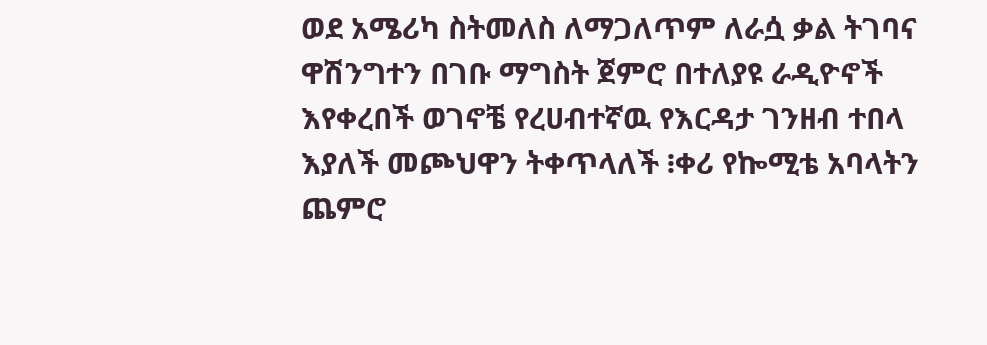ወደ አሜሪካ ስትመለስ ለማጋለጥም ለራሷ ቃል ትገባና ዋሽንግተን በገቡ ማግስት ጀምሮ በተለያዩ ራዲዮኖች እየቀረበች ወገኖቼ የረሀብተኛዉ የእርዳታ ገንዘብ ተበላ እያለች መጮህዋን ትቀጥላለች ፧ቀሪ የኰሚቴ አባላትን ጨምሮ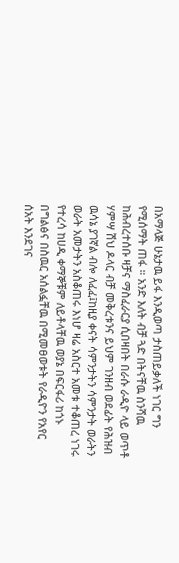በአማላጅ ሁኔታዉ ይፋ እንዲወጣ ታስጠይቃለች ነገር ግን የሚሰማት ጠፋ ። አንድ እለት ብቻ ጓድ በትናቸዉ ስንሻዉ ከሕብረተሰቡ ዛቻና ማስፈራርያ ሲበዛበት በራሱ ራዲዮ ላይ ወጥቶ ሃምሣ ሽህ ዶላር ብቻ መቅረቱንና ይህም ገንዘብ ወደፊት የሕዝብ ዉሳኔ ያገኛል ብሎ ለፈፈ፤ከዚያ ቀናት ሳምንታትን ሳምንታት ወራትን ወራት አመታትን አስቆጠሩ እነሆ ዛሬ አስርተ አመቱ ተቆጠረ ነገሩ የተረሳ ከሀዲ ቀማኞቹም ለይቶላቸዉ ወያኔ በፍርፋሪ ከጎኑ በግልፅና በስዉር አሰልፏቸዉ በሚመፀወቱት የራዲዮን የአየር ሰአት እንደገና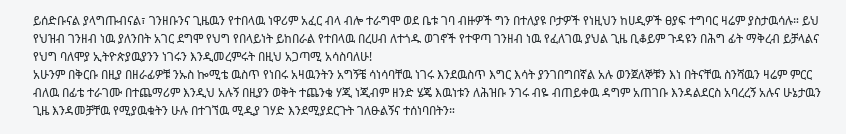ይሰድቡናል ያላግጡብናል፣ ገንዘቡንና ጊዜዉን የተበላዉ ነዋሪም አፈር ብላ ብሎ ተራግሞ ወደ ቤቱ ገባ ብዙዎች ግን በተለያዩ ቦታዎች የነዚህን ከሀዲዎች ፀያፍ ተግባር ዛሬም ያስታዉሳሉ። ይህ የህዝብ ገንዘብ ነዉ ያለንበት አገር ደግሞ የህግ የበላይነት ይከበራል የተበላዉ በረሀብ ለተጎዱ ወገኖች የተዋጣ ገንዘብ ነዉ የፈለገዉ ያህል ጊዜ ቢቆይም ጉዳዩን በሕግ ፊት ማቅረብ ይቻላልና የህግ ባለሞያ ኢትዮጵያዉያንን ነገሩን እንዲመረምሩት በዚህ አጋጣሚ አሳስባለሁ!
አሁንም በቅርቡ በዚያ በዘራፊዎቹ ንኡስ ኰሚቴ ዉስጥ የነበሩ አዛዉንትን አግኝቼ ሳነሳባቸዉ ነገሩ እንደዉስጥ እግር እሳት ያንገበግበኛል አሉ ወንጀለኞቹን እነ በትናቸዉ ስንሻዉን ዛሬም ምርር ብለዉ በፊቴ ተራገሙ በተጨማሪም እንዲህ አሉኝ በዚያን ወቅት ተጨንቄ ሃጂ ነጂብም ዘንድ ሄጄ እዉነቱን ለሕዝቡ ንገሩ ብዬ ብጠይቀዉ ዳግም አጠገቡ እንዳልደርስ አባረረኝ አሉና ሁኔታዉን ጊዜ እንዳመቻቸዉ የሚያዉቁትን ሁሉ በተገኘዉ ሚዲያ ገሃድ እንደሚያደርጉት ገለፁልኝና ተሰነባበትን።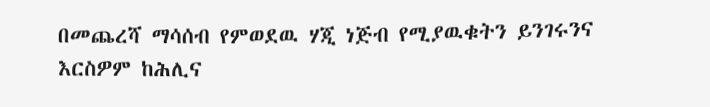በመጨረሻ ማሳሰብ የምወደዉ ሃጂ ነጅብ የሚያዉቁትን ይንገሩንና እርስዎም ከሕሊና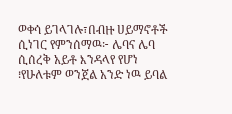ወቀሳ ይገላገሉ፣በብዙ ሀይማኖቶች ሲነገር የምንሰማዉ፦ ሌባና ሌባ ሲሰረቅ አይቶ እንዳላየ የሆነ ፧የሁለቱም ወንጀል አንድ ነዉ ይባል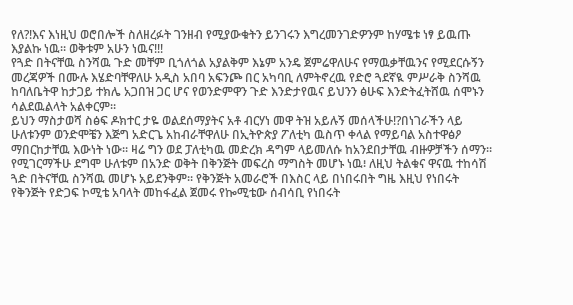የለ?!እና እነዚህ ወሮበሎች ስለዘረፉት ገንዘብ የሚያውቁትን ይንገሩን እግረመንገድዎንም ከሃሜቱ ነፃ ይዉጡ እያልኩ ነዉ። ወቅቱም አሁን ነዉና!!!
የጓድ በትናቸዉ ስንሻዉ ጉድ መቸም ቢጎለጎል አያልቅም እኔም አንዴ ጀምሬዋለሁና የማዉቃቸዉንና የሚደርሱኝን መረጃዎች በሙሉ እሄድባቸዋለሁ አዲስ አበባ አፍንጮ በር አካባቢ ለምትኖረዉ የድሮ ጓደኛዪ ምሥራቅ ስንሻዉ ከባለቤትዋ ከታጋይ ተክሌ አጋበዝ ጋር ሆና የወንድምዋን ጉድ እንድታየዉና ይህንን ፅሁፍ እንድትፈትሸዉ ሰሞኑን ሳልደዉልላት አልቀርም።
ይህን ማስታወሻ ስፅፍ ዶክተር ታዬ ወልደሰማያትና አቶ ብርሃነ መዋ ትዝ አይሉኝ መሰላችሁ!?በነገራችን ላይ ሁለቱንም ወንድሞቼን እጅግ አድርጌ አከብራቸዋለሁ በኢትዮጵያ ፖለቲካ ዉስጥ ቀላል የማይባል አስተዋፅዖ ማበርከታቸዉ እውነት ነው። ዛሬ ግን ወደ ፓለቲካዉ መድረክ ዳግም ላይመለሱ ከአንደበታቸዉ ብዙዎቻችን ሰማን። የሚገርማችሁ ደግሞ ሁለቱም በአንድ ወቅት በቅንጅት መፍረስ ማግስት መሆኑ ነዉ፧ ለዚህ ትልቁና ዋናዉ ተከሳሽ ጓድ በትናቸዉ ስንሻዉ መሆኑ አይደንቅም። የቅንጅት አመራሮች በእስር ላይ በነበሩበት ግዜ እዚህ የነበሩት የቅንጅት የድጋፍ ኮሚቴ አባላት መከፋፈል ጀመሩ የኰሚቴው ሰብሳቢ የነበሩት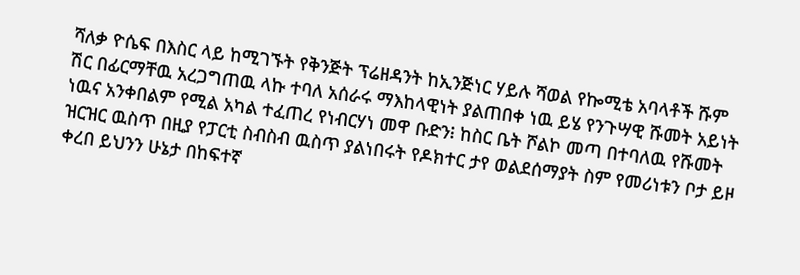ሻለቃ ዮሴፍ በእስር ላይ ከሚገኙት የቅንጅት ፕሬዘዳንት ከኢንጅነር ሃይሉ ሻወል የኰሚቴ አባላቶች ሹም ሽር በፊርማቸዉ አረጋግጠዉ ላኩ ተባለ አሰራሩ ማእከላዊነት ያልጠበቀ ነዉ ይሄ የንጉሣዊ ሹመት አይነት ነዉና አንቀበልም የሚል አካል ተፈጠረ የነብርሃነ መዋ ቡድን፧ ከስር ቤት ሾልኮ መጣ በተባለዉ የሹመት ዝርዝር ዉስጥ በዚያ የፓርቲ ስብስብ ዉስጥ ያልነበሩት የዶክተር ታየ ወልደሰማያት ስም የመሪነቱን ቦታ ይዞ ቀረበ ይህንን ሁኔታ በከፍተኛ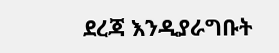ደረጃ እንዲያራግቡት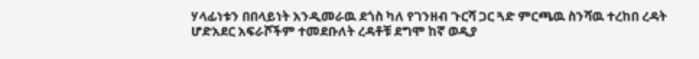ሃላፊነቱን በበላይነት አንዲመራዉ ደጎስ ካለ የገንዘብ ጉርሻ ጋር ጓድ ምርጫዉ ስንሻዉ ተረከበ ረዳት ሆድአደር አፍራሾችም ተመደቡለት ረዳቶቹ ደግሞ ከኛ ወዲያ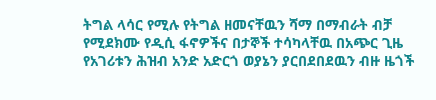ትግል ላሳር የሚሉ የትግል ዘመናቸዉን ሻማ በማብራት ብቻ የሚደክሙ የዲሲ ፋኖዎችና በታኞች ተሳካላቸዉ በአጭር ጊዜ የአገሪቱን ሕዝብ አንድ አድርጎ ወያኔን ያርበደበደዉን ብዙ ዜጎች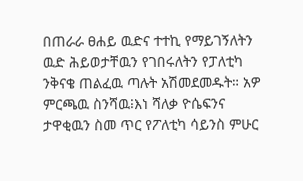በጠራራ ፀሐይ ዉድና ተተኪ የማይገኝለትን ዉድ ሕይወታቸዉን የገበሩለትን የፓለቲካ ንቅናቄ ጠልፈዉ ጣሉት አሽመደመዱት። አዎ ምርጫዉ ስንሻዉ፧እነ ሻለቃ ዮሴፍንና ታዋቂዉን ስመ ጥር የፖለቲካ ሳይንስ ምሁር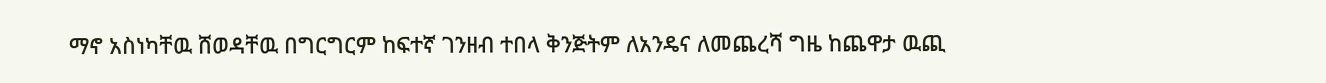ማኖ አስነካቸዉ ሸወዳቸዉ በግርግርም ከፍተኛ ገንዘብ ተበላ ቅንጅትም ለአንዴና ለመጨረሻ ግዜ ከጨዋታ ዉጪ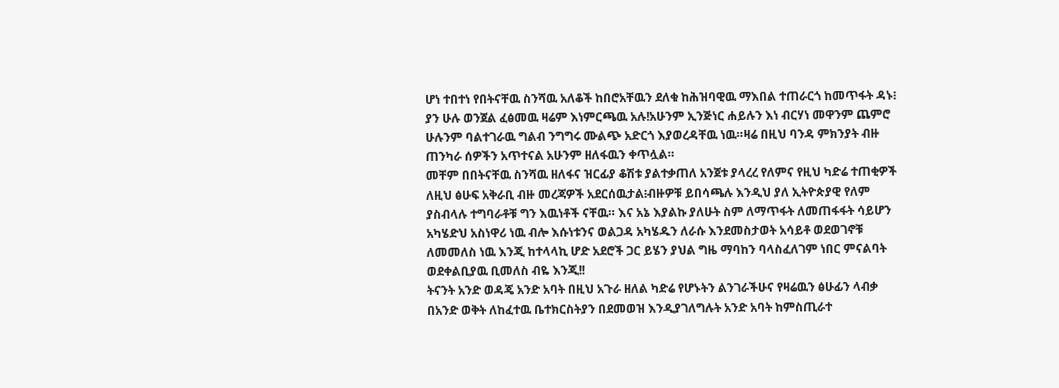ሆነ ተበተነ የበትናቸዉ ስንሻዉ አለቆች ከበሮአቸዉን ደለቁ ከሕዝባዊዉ ማእበል ተጠራርጎ ከመጥፋት ዳኑ፧ ያን ሁሉ ወንጀል ፈፅመዉ ዛሬም እነምርጫዉ አሉ!አሁንም ኢንጅነር ሐይሉን እነ ብርሃነ መዋንም ጨምሮ ሁሉንም ባልተገራዉ ግልብ ንግግሩ ሙልጭ አድርጎ እያወረዳቸዉ ነዉ።ዛሬ በዚህ ባንዳ ምክንያት ብዙ ጠንካራ ሰዎችን አጥተናል አሁንም ዘለፋዉን ቀጥሏል።
መቸም በበትናቸዉ ስንሻዉ ዘለፋና ዝርፊያ ቆሽቱ ያልተቃጠለ አንጀቱ ያላረረ የለምና የዚህ ካድሬ ተጠቂዎች ለዚህ ፅሁፍ አቅራቢ ብዙ መረጃዎች አደርሰዉታል፧ብዙዎቹ ይበሳጫሉ እንዲህ ያለ ኢትዮጵያዊ የለም ያስብላሉ ተግባራቶቹ ግን እዉነቶች ናቸዉ። እና አኔ እያልኩ ያለሁት ስም ለማጥፋት ለመጠፋፋት ሳይሆን አካሄድህ አስነዋሪ ነዉ ብሎ እሱነቱንና ወልጋዳ አካሄዱን ለራሱ እንደመስታወት አሳይቶ ወደወገኖቹ ለመመለስ ነዉ እንጂ ከተላላኪ ሆድ አደሮች ጋር ይሄን ያህል ግዜ ማባከን ባላስፈለገም ነበር ምናልባት ወደቀልቢያዉ ቢመለስ ብዬ እንጂ!!
ትናንት አንድ ወዳጄ አንድ አባት በዚህ አጉራ ዘለል ካድሬ የሆኑትን ልንገራችሁና የዛሬዉን ፅሁፊን ላብቃ በአንድ ወቅት ለከፈተዉ ቤተክርስትያን በደመወዝ እንዲያገለግሉት አንድ አባት ከምስጢራተ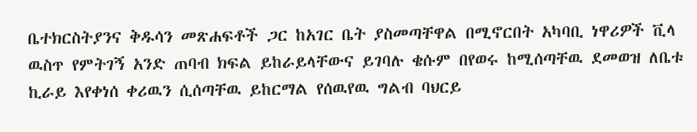ቤተክርስትያንና ቅዱሳን መጽሐፍቶች ጋር ከአገር ቤት ያስመጣቸዋል በሚኖርበት አካባቢ ነዋሪዎች ቪላ ዉስጥ የምትገኝ አንድ ጠባብ ክፍል ይከራይላቸውና ይገባሉ ቄሱም በየወሩ ከሚሰጣቸዉ ደመወዝ ለቤቱ ኪራይ እየቀነሰ ቀሪዉን ሲሰጣቸዉ ይከርማል የሰዉየዉ ግልብ ባህርይ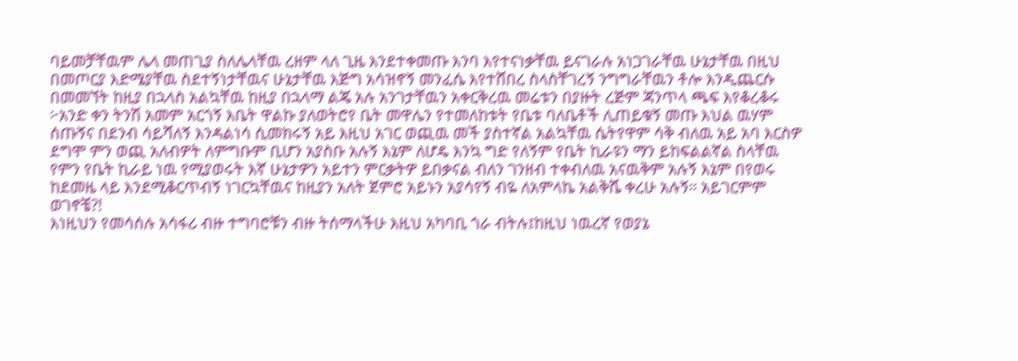ባይመቻቸዉም ሌላ መጠጊያ ስለሌላቸዉ ረዘም ላለ ጊዜ እንደተቀመጡ እንባ እየተናነቃቸዉ ይናገራሉ አነጋገራቸዉ ሁኔታቸዉ በዚህ በመጦርያ እድሜያቸዉ ስደተኝነታቸዉና ሁኔታቸዉ እጅግ አሳዝኖኝ መንፈሴ እየተሸበረ ስላስቸገረኝ ንግግራቸዉን ቶሎ እንዲጨርሱ በመመኘት ከዚያ በኋላስ አልኳቸዉ ከዚያ በኋላማ ልጄ አሉ አንገታቸዉን አቀርቅረዉ መሬቱን በያዙት ረጅም ጃንጥላ ጫፍ እየቆረቆሩ ፦አንድ ቀን ትንሽ አመም አርጎኝ እቤት ዋልኩ ያለወትሮየ ቤት መዋሌን የተመለከቱት የቤቱ ባለቤቶች ሊጠይቁኝ መጡ እህል ዉሃም ሰጡኝና በደንብ ሳይሻለኝ እንዳልነሳ ሲመክሩኝ አይ እዚህ አገር ወጪዉ መች ያስተኛል አልኳቸዉ ሴትየዋም ሳቅ ብለዉ አይ አባ እርስዎ ደግሞ ምን ወጪ አለብዎት ለምግቡም ቢሆን አያስቡ አሉኝ እኔም ለሆዴ እንኳ ግድ የለኝም የቤት ኪራዩን ማን ይከፍልልኛል ስላቸዉ የምን የቤት ኪራይ ነዉ የሚያወሩት እኛ ሁኔታዎን አይተን ምርቃትዎ ይበቃናል ብለን ገንዘብ ተቀብለዉ አናዉቅም አሉኝ እኔም በየወሩ ከደመዜ ላይ እንደሚቆርጥብኝ ነገርኳቸዉና ከዚያን አለት ጀምሮ አይኑን አያሳየኝ ብዬ ለአምላኬ አልቅሼ ቀረሁ አሉኝ። አይገርምም ወገኖቼ?!
እነዚህን የመሳሰሉ አሳፋሪ ብዙ ተግባሮቹን ብዙ ትሰማላችሁ እዚህ አካባቢ ጎራ ብትሉ፤ከዚህ ነዉረኛ የወያኔ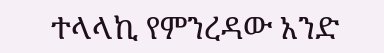ተላላኪ የምንረዳው አንድ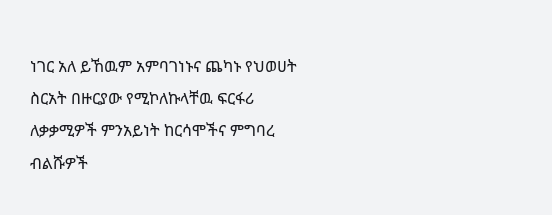ነገር አለ ይኸዉም አምባገነኑና ጨካኑ የህወሀት ስርአት በዙርያው የሚኮለኩላቸዉ ፍርፋሪ ለቃቃሚዎች ምንአይነት ከርሳሞችና ምግባረ ብልሹዎች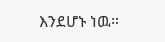እንደሆኑ ነዉ።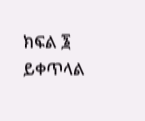ክፍል ፮ ይቀጥላል